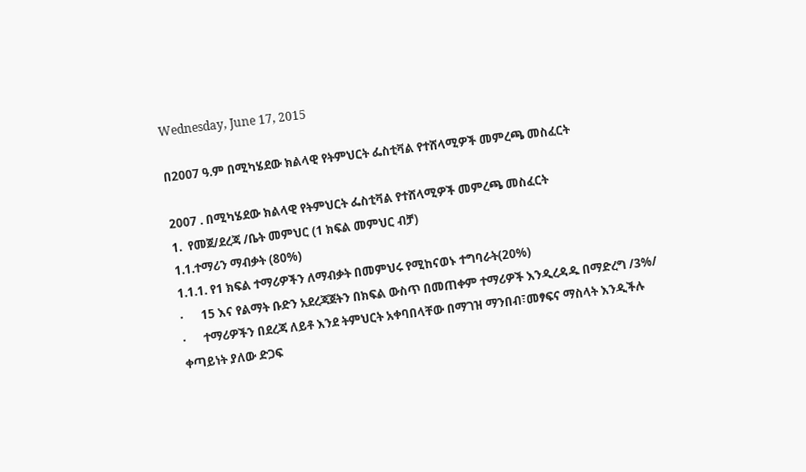Wednesday, June 17, 2015

በ2007 ዓ.ም በሚካሄደው ክልላዊ የትምህርት ፌስቲቫል የተሸላሚዎች መምረጫ መስፈርት

2007 . በሚካሄደው ክልላዊ የትምህርት ፌስቲቫል የተሸላሚዎች መምረጫ መስፈርት
1.  የመጀ/ደረጃ /ቤት መምህር (1 ክፍል መምህር ብቻ)
1.1.ተማሪን ማብቃት (80%)
1.1.1. የ1 ክፍል ተማሪዎችን ለማብቃት በመምህሩ የሚከናወኑ ተግባራት(20%)
·      15 እና የልማት ቡድን አደረጃጀትን በክፍል ውስጥ በመጠቀም ተማሪዎች እንዲረዳዱ በማድረግ /3%/
·      ተማሪዎችን በደረጃ ለይቶ እንደ ትምህርት አቀባበላቸው በማገዝ ማንበብ፣መፃፍና ማስላት እንዲችሉ ቀጣይነት ያለው ድጋፍ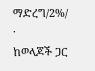ማድረግ/2%/
·      ከወላጆች ጋር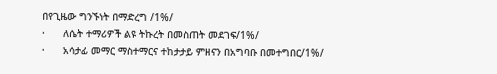በየጊዜው ግንኙነት በማድረግ /1%/
·      ለሴት ተማሪዎች ልዩ ትኩረት በመስጠት መደገፍ/1%/
·      አሳታፊ መማር ማስተማርና ተከታታይ ምዘናን በአግባቡ በመተግበር/1%/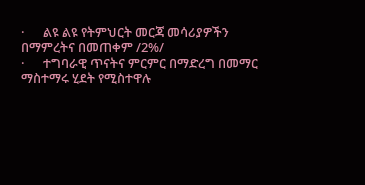·      ልዩ ልዩ የትምህርት መርጃ መሳሪያዎችን በማምረትና በመጠቀም /2%/
·      ተግባራዊ ጥናትና ምርምር በማድረግ በመማር ማስተማሩ ሂደት የሚስተዋሉ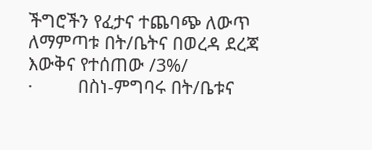ችግሮችን የፈታና ተጨባጭ ለውጥ ለማምጣቱ በት/ቤትና በወረዳ ደረጃ እውቅና የተሰጠው /3%/
·         በስነ-ምግባሩ በት/ቤቱና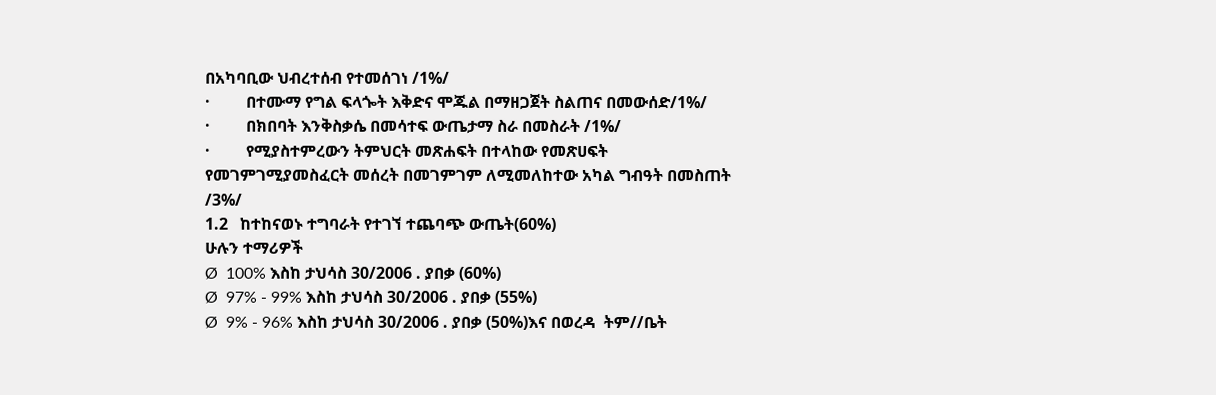በአካባቢው ህብረተሰብ የተመሰገነ /1%/
·         በተሙማ የግል ፍላጐት እቅድና ሞጁል በማዘጋጀት ስልጠና በመውሰድ/1%/
·         በክበባት እንቅስቃሴ በመሳተፍ ውጤታማ ስራ በመስራት /1%/
·         የሚያስተምረውን ትምህርት መጽሐፍት በተላከው የመጽሀፍት የመገምገሚያመስፈርት መሰረት በመገምገም ለሚመለከተው አካል ግብዓት በመስጠት /3%/
1.2   ከተከናወኑ ተግባራት የተገኘ ተጨባጭ ውጤት(60%)
ሁሉን ተማሪዎች
Ø  100% እስከ ታህሳስ 30/2006 . ያበቃ (60%)
Ø  97% - 99% እስከ ታህሳስ 30/2006 . ያበቃ (55%)
Ø  9% - 96% እስከ ታህሳስ 30/2006 . ያበቃ (50%)እና በወረዳ  ትም//ቤት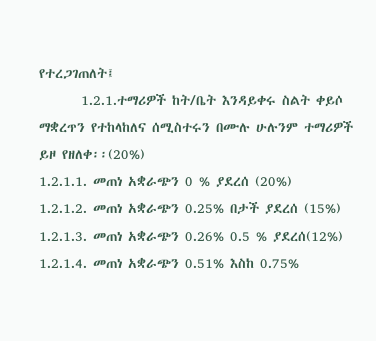የተረጋገጠለት፤
       1.2.1.ተማሪዎች ከት/ቤት እንዳይቀሩ ስልት ቀይሶ ማቋረጥን የተከላከለና ሰሚስተሩን በሙሉ ሁሉንም ተማሪዎች ይዞ የዘለቀ፡፡(20%)
1.2.1.1. መጠነ አቋራጭን 0 % ያደረሰ (20%)
1.2.1.2. መጠነ አቋራጭን 0.25% በታች ያደረሰ (15%)
1.2.1.3. መጠነ አቋራጭን 0.26% 0.5 % ያደረሰ(12%)
1.2.1.4. መጠነ አቋራጭን 0.51% እስከ 0.75%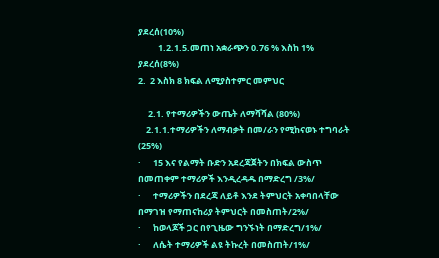ያደረሰ(10%)
          1.2.1.5.መጠነ አቋራጭን 0.76 % እስከ 1% ያደረሰ(8%)
2.  2 እስክ 8 ክፍል ለሚያስተምር መምህር

     2.1. የተማሪዎችን ውጤት ለማሻሻል (80%)
    2.1.1.ተማሪዎችን ለማብቃት በመ/ራን የሚከናወኑ ተግባራት (25%)
·      15 እና የልማት ቡድን አደረጃጀትን በክፍል ውስጥ በመጠቀም ተማሪዎች እንዲረዳዱ በማድረግ /3%/
·      ተማሪዎችን በደረጃ ለይቶ እንደ ትምህርት አቀባበላቸው በማገዝ የማጠናከሪያ ትምህርት በመስጠት/2%/
·      ከወላጆች ጋር በየጊዜው ግንኙነት በማድረግ/1%/
·      ለሴት ተማሪዎች ልዩ ትኩረት በመስጠት/1%/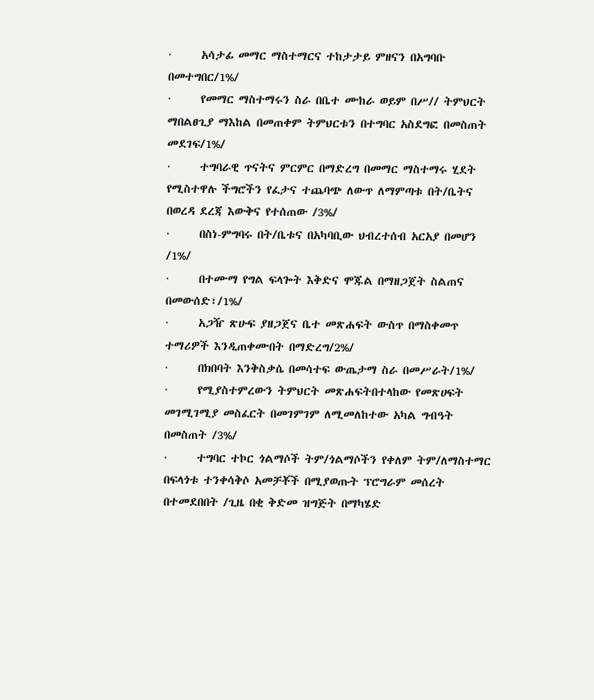·      አሳታፊ መማር ማስተማርና ተከታታይ ምዘናን በአግባቡ በመተግበር/1%/
·      የመማር ማስተማሩን ስራ በቤተ ሙከራ ወይም በሥ// ትምህርት ማበልፀጊያ ማእከል በመጠቀም ትምህርቱን በተግባር አስደግፎ በመስጠት መደገፍ/1%/
·      ተግባራዊ ጥናትና ምርምር በማድረግ በመማር ማስተማሩ ሂደት የሚስተዋሉ ችግሮችን የፈታና ተጨባጭ ለውጥ ለማምጣቱ በት/ቤትና በወረዳ ደረጃ እውቅና የተሰጠው /3%/
·      በስነ-ምግባሩ በት/ቤቱና በአካባቢው ህብረተሰብ አርአያ በመሆን /1%/
·      በተሙማ የግል ፍላጐት እቅድና ሞጁል በማዘጋጀት ስልጠና በመውሰድ፣/1%/
·      አጋዥ ጽሁፍ ያዘጋጀና ቤተ መጽሐፍት ውስጥ በማስቀመጥ ተማሪዎች እንዲጠቀሙበት በማድረግ/2%/
·      በክበባት እንቅስቃሴ በመሳተፍ ውጤታማ ስራ በመሥራት/1%/
·      የሚያስተምረውን ትምህርት መጽሐፍትበተላከው የመጽሀፍት መገሚገሚያ መስፈርት በመገምገም ለሚመለከተው አካል ግብዓት በመስጠት /3%/
·      ተግባር ተኮር ጎልማሶች ትም/ጎልማሶችን የቀለም ትም/ለማስተማር በፍላጎቱ ተንቀሳቅሶ አመቻቾች በሚያወጡት ፕሮግራም መሰረት በተመደበበት /ጊዜ በቂ ቅድመ ዝግጅት በማካሄድ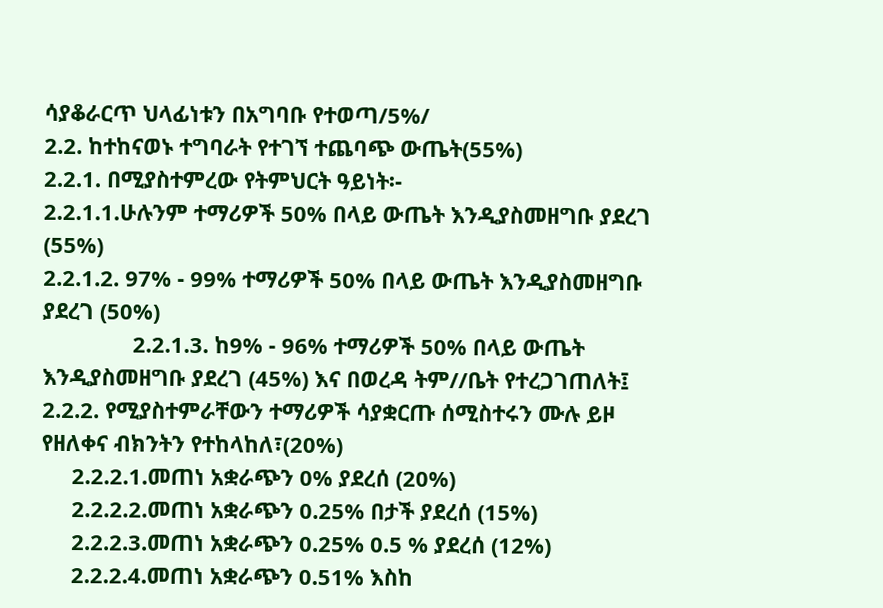ሳያቆራርጥ ህላፊነቱን በአግባቡ የተወጣ/5%/
2.2. ከተከናወኑ ተግባራት የተገኘ ተጨባጭ ውጤት(55%)
2.2.1. በሚያስተምረው የትምህርት ዓይነት፡-
2.2.1.1.ሁሉንም ተማሪዎች 50% በላይ ውጤት እንዲያስመዘግቡ ያደረገ (55%)
2.2.1.2. 97% - 99% ተማሪዎች 50% በላይ ውጤት እንዲያስመዘግቡ ያደረገ (50%)
               2.2.1.3. ከ9% - 96% ተማሪዎች 50% በላይ ውጤት እንዲያስመዘግቡ ያደረገ (45%) እና በወረዳ ትም//ቤት የተረጋገጠለት፤
2.2.2. የሚያስተምራቸውን ተማሪዎች ሳያቋርጡ ሰሚስተሩን ሙሉ ይዞ የዘለቀና ብክንትን የተከላከለ፣(20%)
     2.2.2.1.መጠነ አቋራጭን 0% ያደረሰ (20%)
     2.2.2.2.መጠነ አቋራጭን 0.25% በታች ያደረሰ (15%)
     2.2.2.3.መጠነ አቋራጭን 0.25% 0.5 % ያደረሰ (12%)
     2.2.2.4.መጠነ አቋራጭን 0.51% እስከ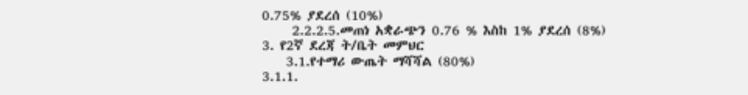0.75% ያደረሰ (10%)
     2.2.2.5.መጠነ አቋራጭን 0.76 % እስከ 1% ያደረሰ (8%)
3. የ2ኛ ደረጃ ት/ቤት መምህር
    3.1.የተማሪ ውጤት ማሻሻል (80%)
3.1.1.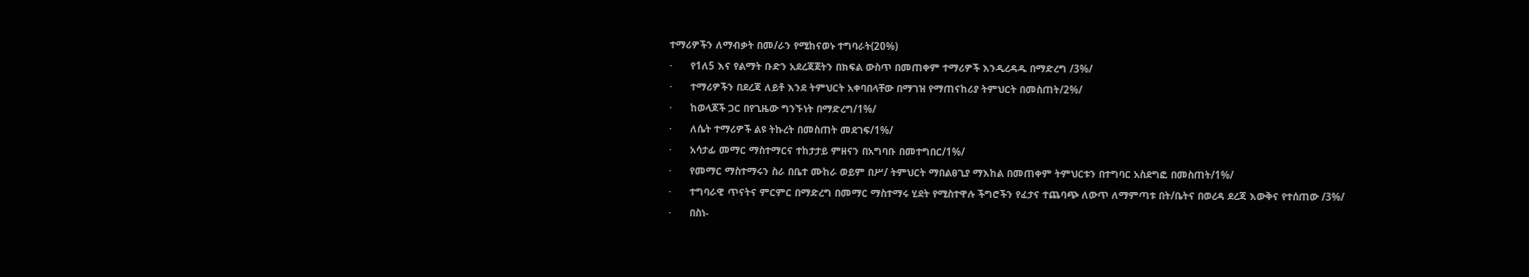ተማሪዎችን ለማብቃት በመ/ራን የሚከናወኑ ተግባራት(20%)
·      የ1ለ5 እና የልማት ቡድን አደረጃጀትን በክፍል ውስጥ በመጠቀም ተማሪዎች እንዲረዳዱ በማድረግ /3%/
·      ተማሪዎችን በደረጃ ለይቶ እንደ ትምህርት አቀባበላቸው በማገዝ የማጠናከሪያ ትምህርት በመስጠት/2%/
·      ከወላጆች ጋር በየጊዜው ግንኙነት በማድረግ/1%/
·      ለሴት ተማሪዎች ልዩ ትኩረት በመስጠት መደገፍ/1%/
·      አሳታፊ መማር ማስተማርና ተከታታይ ምዘናን በአግባቡ በመተግበር/1%/
·      የመማር ማስተማሩን ስራ በቤተ ሙከራ ወይም በሥ/ ትምህርት ማበልፀጊያ ማእከል በመጠቀም ትምህርቱን በተግባር አስደግፎ በመስጠት/1%/
·      ተግባራዊ ጥናትና ምርምር በማድረግ በመማር ማስተማሩ ሂደት የሚስተዋሉ ችግሮችን የፈታና ተጨባጭ ለውጥ ለማምጣቱ በት/ቤትና በወረዳ ደረጃ እውቅና የተሰጠው /3%/
·      በስነ-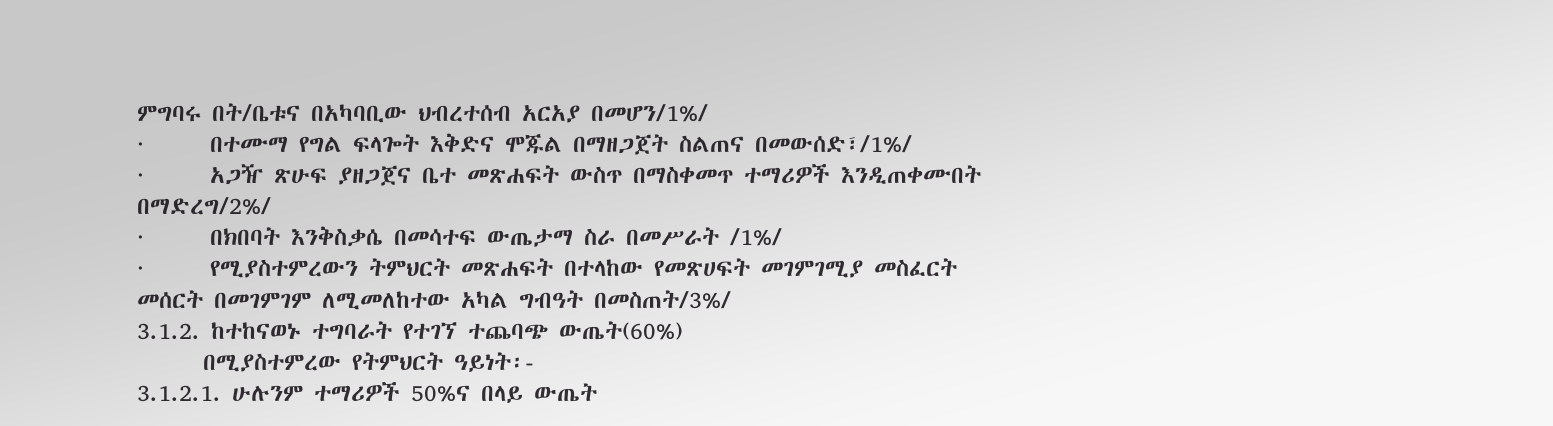ምግባሩ በት/ቤቱና በአካባቢው ህብረተሰብ አርአያ በመሆን/1%/
·      በተሙማ የግል ፍላጐት እቅድና ሞጁል በማዘጋጀት ስልጠና በመውሰድ፣/1%/
·      አጋዥ ጽሁፍ ያዘጋጀና ቤተ መጽሐፍት ውስጥ በማስቀመጥ ተማሪዎች እንዲጠቀሙበት በማድረግ/2%/
·      በክበባት እንቅስቃሴ በመሳተፍ ውጤታማ ስራ በመሥራት /1%/
·      የሚያስተምረውን ትምህርት መጽሐፍት በተላከው የመጽሀፍት መገምገሚያ መስፈርት መሰርት በመገምገም ለሚመለከተው አካል ግብዓት በመስጠት/3%/
3.1.2. ከተከናወኑ ተግባራት የተገኘ ተጨባጭ ውጤት(60%)
      በሚያስተምረው የትምህርት ዓይነት፡-
3.1.2.1. ሁሉንም ተማሪዎች 50%ና በላይ ውጤት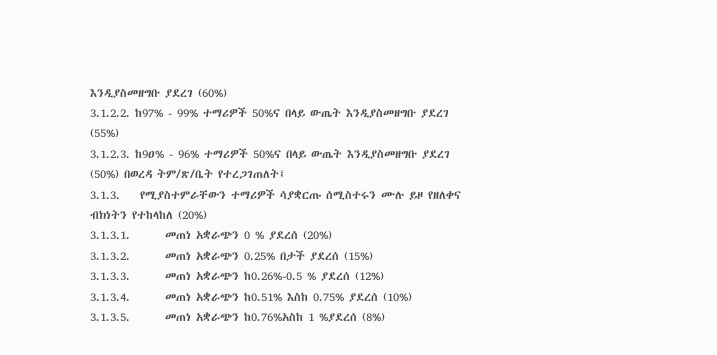እንዲያስመዘግቡ ያደረገ (60%)
3.1.2.2. ከ97% - 99% ተማሪዎች 50%ና በላይ ውጤት እንዲያስመዘግቡ ያደረገ (55%)
3.1.2.3. ከ9ዐ% - 96% ተማሪዎች 50%ና በላይ ውጤት እንዲያስመዘግቡ ያደረገ (50%) በወረዳ ትም/ጽ/ቤት የተረጋገጠለት፤
3.1.3.    የሚያስተምራቸውን ተማሪዎች ሳያቋርጡ ሰሚስተሩን ሙሉ ይዞ የዘለቀና ብክነትን የተከላከለ (20%)
3.1.3.1.       መጠነ አቋራጭን 0 % ያደረሰ (20%)
3.1.3.2.       መጠነ አቋራጭን 0.25% በታች ያደረሰ (15%)
3.1.3.3.       መጠነ አቋራጭን ከ0.26%-0.5 % ያደረሰ (12%)
3.1.3.4.       መጠነ አቋራጭን ከ0.51% እስከ 0.75% ያደረሰ (10%)
3.1.3.5.       መጠነ አቋራጭን ከ0.76%አስከ 1 %ያደረሰ (8%)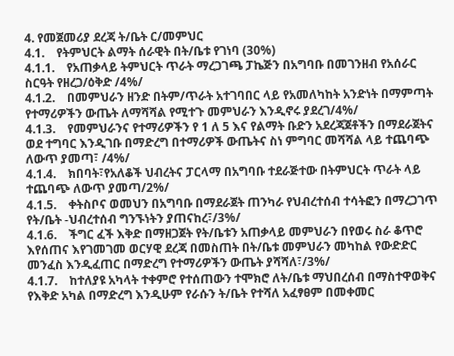4. የመጀመሪያ ደረጃ ት/ቤት ር/መምህር
4.1.    የትምህርት ልማት ሰራዊት በት/ቤቱ የገነባ (30%)
4.1.1.    የአጠቃላይ ትምህርት ጥራት ማረጋገጫ ፓኬጅን በአግባቡ በመገንዘብ የአሰራር ስርዓት የዘረጋ/ዕቅድ /4%/
4.1.2.    በመምህራን ዘንድ በትም/ጥራት አተገባበር ላይ የአመለካከት አንድነት በማምጣት የተማሪዎችን ውጤት ለማሻሻል የሚተጉ መምህራን እንዲኖሩ ያደረገ/4%/
4.1.3.    የመምህራንና የተማሪዎችን የ 1 ለ 5 እና የልማት ቡድን አደረጃጀቶችን በማደራጀትና ወደ ተግባር እንዲገቡ በማድረግ በተማሪዎች ውጤትና ስነ ምግባር መሻሻል ላይ ተጨባጭ ለውጥ ያመጣ፣ /4%/
4.1.4.    ክበባት፣የአለቆች ህብረትና ፓርላማ በአግባቡ ተደራጅተው በትምህርት ጥራት ላይ ተጨባጭ ለውጥ ያመጣ/2%/
4.1.5.    ቀትስቦና ወመህን በአግባቡ በማደራጀት ጠንካራ የህብረተሰብ ተሳትፎን በማረጋገጥ የት/ቤት -ህብረተሰብ ግንኙነትን ያጠናከረ፣/3%/
4.1.6.    ችግር ፈች እቅድ በማዘጋጀት የት/ቤቱን አጠቃላይ መምህራን በየወሩ ስራ ቆጥሮ እየሰጠና እየገመገመ ወርሃዊ ደረጃ በመስጠት በት/ቤቱ መምህራን መካከል የውድድር መንፈስ እንዲፈጠር በማድረግ የተማሪዎችን ውጤት ያሻሻለ፣/3%/
4.1.7.    ከተለያዩ አካላት ተቀምሮ የተሰጠውን ተሞክሮ ለት/ቤቱ ማህበረሰብ በማስተዋወቅና የእቅድ አካል በማድረግ እንዲሁም የራሱን ት/ቤት የተሻለ አፈፃፀም በመቀመር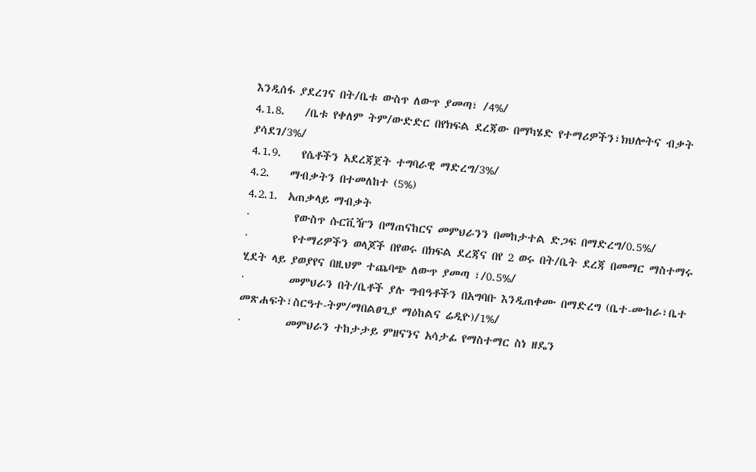እንዲሰፋ ያደረገና በት/ቤቱ ውስጥ ለውጥ ያመጣ፣ /4%/
4.1.8.    /ቤቱ የቀለም ትም/ውድድር በየክፍል ደረጃው በማካሄድ የተማሪዎችን፣ክህሎትና ብቃት ያሳደገ/3%/
4.1.9.    የሴቶችን አደረጃጀት ተግባራዊ ማድረግ/3%/
4.2.    ማብቃትን በተመለከተ (5%)
4.2.1.  አጠቃላይ ማብቃት
·         የውስጥ ሱርቪዥን በማጠናከርና መምህራንን በመከታተል ድጋፍ በማድረግ/0.5%/
·         የተማሪዎችን ወላጆች በየወሩ በክፍል ደረጃና በየ 2 ወሩ በት/ቤት ደረጃ በመማር ማስተማሩ ሂደት ላይ ያወያየና በዚህም ተጨባጭ ለውጥ ያመጣ ፣/0.5%/
·         መምህራን በት/ቤቶች ያሉ ግብዓቶችን በአግባቡ እንዲጠቀሙ በማድረግ (ቤተ-ሙከራ፣ቤተ መጽሐፍት፣ስርዓተ-ትም/ማበልፀጊያ ማዕከልና ሬዲዮ)/1%/
·         መምህራን ተከታታይ ምዘናንና አሳታፊ የማስተማር ስነ ዘዴን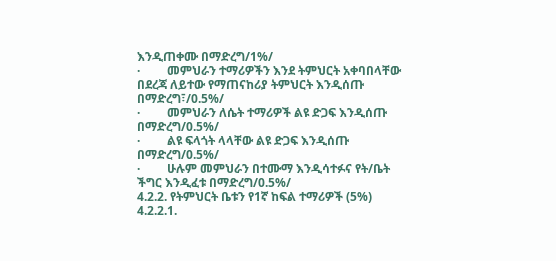እንዲጠቀሙ በማድረግ/1%/
·         መምህራን ተማሪዎችን እንደ ትምህርት አቀባበላቸው በደረጃ ለይተው የማጠናከሪያ ትምህርት እንዲሰጡ በማድረግ፣/0.5%/
·         መምህራን ለሴት ተማሪዎች ልዩ ድጋፍ እንዲሰጡ በማድረግ/0.5%/
·         ልዩ ፍላጎት ላላቸው ልዩ ድጋፍ እንዲሰጡ በማድረግ/0.5%/
·         ሁሉም መምህራን በተሙማ እንዲሳተፉና የት/ቤት ችግር እንዲፈቱ በማድረግ/0.5%/
4.2.2. የትምህርት ቤቱን የ1ኛ ከፍል ተማሪዎች (5%)
4.2.2.1.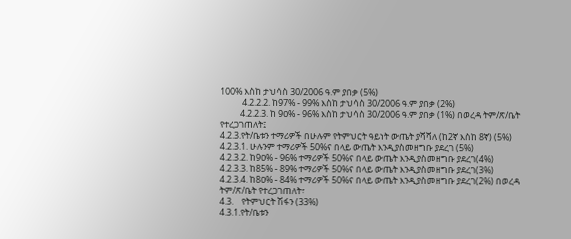100% እስከ ታህሳስ 30/2006 ዓ.ም ያበቃ (5%)
           4.2.2.2. ከ97% - 99% እስከ ታህሳስ 30/2006 ዓ.ም ያበቃ (2%)
          4.2.2.3. ከ 9ዐ% - 96% እስከ ታህሳስ 30/2006 ዓ.ም ያበቃ (1%) በወረዳ ትም/ጽ/ቤት    የተረጋገጠለት፤
4.2.3.የት/ቤቱን ተማሪዎች በሁሉም የትምህርት ዓይነት ውጤት ያሻሻለ (ከ2ኛ እስከ 8ኛ) (5%)
4.2.3.1. ሁሉንም ተማሪዎች 50%ና በላይ ውጤት እንዲያስመዘግቡ ያደረገ (5%)
4.2.3.2. ከ9ዐ% - 96% ተማሪዎች 50%ና በላይ ውጤት እንዲያስመዘግቡ ያደረገ(4%)
4.2.3.3. ከ85% - 89% ተማሪዎች 50%ና በላይ ውጤት እንዲያስመዘግቡ ያደረገ(3%)
4.2.3.4. ከ8ዐ% - 84% ተማሪዎች 50%ና በላይ ውጤት እንዲያስመዘግቡ ያደረገ(2%) በወረዳ ትም/ጽ/ቤት የተረጋገጠለት፣
4.3.    የትምህርት ሽፋን (33%)
4.3.1.የት/ቤቱን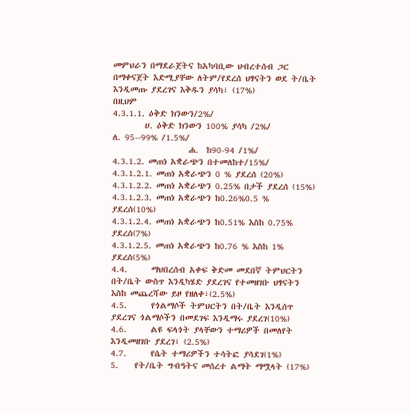መምህራን በማደራጀትና ከአካባቢው ህብረተሰብ ጋር በማቀናጀት እድሚያቸው ለትም/የደረሰ ህፃናትን ወደ ት/ቤት እንዲመጡ ያደረገና እቅዱን ያሳካ፣ (17%)
በዚህም
4.3.1.1. ዕቅድ ክንውን/2%/
        ሀ. ዕቅድ ክንውን 100% ያሳካ /2%/
ለ. 95--99% /1.5%/
                   ሐ.  ከ90-94 /1%/
4.3.1.2. መጠነ አቋራጭን በተመለከተ/15%/
4.3.1.2.1. መጠነ አቋራጭን 0 % ያደረሰ (20%)
4.3.1.2.2. መጠነ አቋራጭን 0.25% በታች ያደረሰ (15%)
4.3.1.2.3. መጠነ አቋራጭን ከ0.26%0.5 % ያደረሰ(10%)
4.3.1.2.4. መጠነ አቋራጭን ከ0.51% እስከ 0.75% ያደረሰ(7%)
4.3.1.2.5. መጠነ አቋራጭን ከ0.76 % እስከ 1% ያደረሰ(5%)
4.4.      ማህበረሰብ አቀፍ ቅድመ መደበኛ ትምህርትን በት/ቤት ውስጥ እንዲካሄድ ያደረገና የተመዘገቡ ህፃናትን እስከ መጨረሻው ይዞ የዘለቀ፣(2.5%)
4.5.      የጎልማሶች ትምህርትን በት/ቤት እንዲሰጥ ያደረገና ጎልማሶችን በመደገፍ እንዲማሩ ያደረገ(10%)
4.6.      ልዩ ፍላጎት ያላቸውን ተማሪዎች በመለየት እንዲመዘገቡ ያደረገ፣ (2.5%)
4.7.      የሴት ተማሪዎችን ተሳትፎ ያሳደገ(1%)
5.    የት/ቤት ግብዓትና መሰረተ ልማት ማሟላት (17%)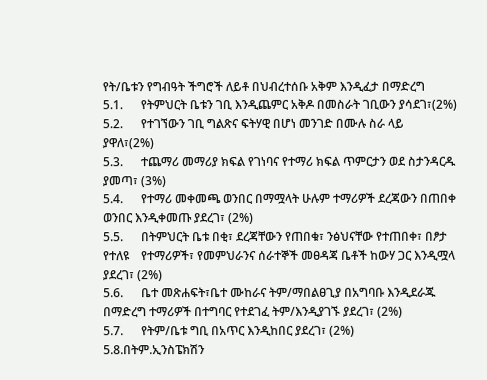የት/ቤቱን የግብዓት ችግሮች ለይቶ በህብረተሰቡ አቅም እንዲፈታ በማድረግ
5.1.      የትምህርት ቤቱን ገቢ እንዲጨምር አቅዶ በመስራት ገቢውን ያሳደገ፣(2%)
5.2.      የተገኘውን ገቢ ግልጽና ፍትሃዊ በሆነ መንገድ በሙሉ ስራ ላይ ያዋለ፣(2%)
5.3.      ተጨማሪ መማሪያ ክፍል የገነባና የተማሪ ክፍል ጥምርታን ወደ ስታንዳርዱ ያመጣ፣ (3%)
5.4.      የተማሪ መቀመጫ ወንበር በማሟላት ሁሉም ተማሪዎች ደረጃውን በጠበቀ ወንበር እንዲቀመጡ ያደረገ፣ (2%)
5.5.      በትምህርት ቤቱ በቂ፣ ደረጃቸውን የጠበቁ፣ ንፅህናቸው የተጠበቀ፣ በፆታ የተለዩ    የተማሪዎች፣ የመምህራንና ሰራተኞች መፀዳጃ ቤቶች ከውሃ ጋር እንዲሟላ ያደረገ፣ (2%)
5.6.      ቤተ መጽሐፍት፣ቤተ ሙከራና ትም/ማበልፀጊያ በአግባቡ እንዲደራጁ በማድረግ ተማሪዎች በተግባር የተደገፈ ትም/እንዲያገኙ ያደረገ፣ (2%)
5.7.      የትም/ቤቱ ግቢ በአጥር እንዲከበር ያደረገ፣ (2%)
5.8.በትም.ኢንስፔክሽን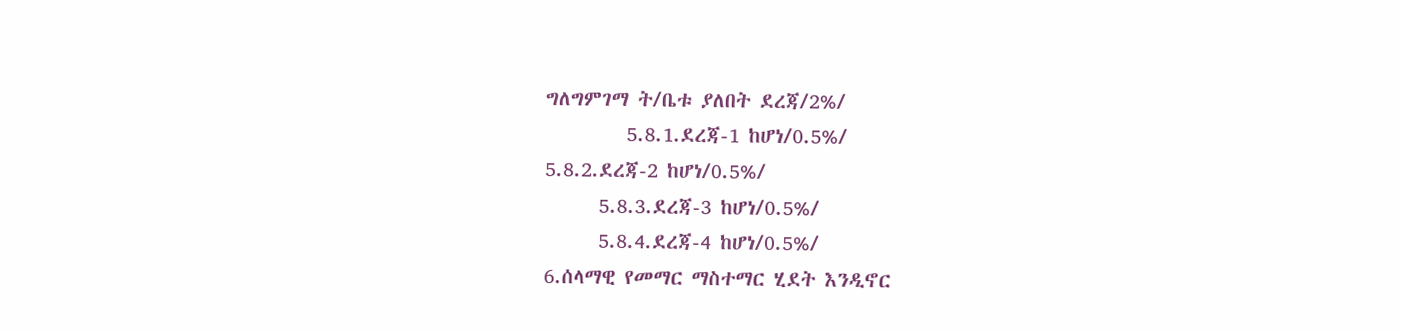ግለግምገማ ት/ቤቱ ያለበት ደረጃ/2%/
         5.8.1.ደረጃ-1 ከሆነ/0.5%/
5.8.2.ደረጃ-2 ከሆነ/0.5%/
      5.8.3.ደረጃ-3 ከሆነ/0.5%/
      5.8.4.ደረጃ-4 ከሆነ/0.5%/
6.ሰላማዊ የመማር ማስተማር ሂደት እንዲኖር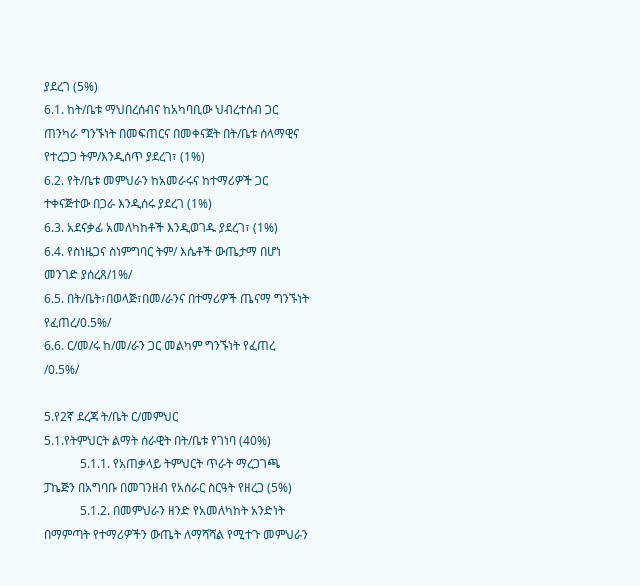ያደረገ (5%)
6.1. ከት/ቤቱ ማህበረሰብና ከአካባቢው ህብረተሰብ ጋር ጠንካራ ግንኙነት በመፍጠርና በመቀናጀት በት/ቤቱ ሰላማዊና የተረጋጋ ትም/እንዲሰጥ ያደረገ፣ (1%)
6.2. የት/ቤቱ መምህራን ከአመራሩና ከተማሪዎች ጋር ተቀናጅተው በጋራ እንዲሰሩ ያደረገ (1%)
6.3. አደናቃፊ አመለካከቶች እንዲወገዱ ያደረገ፣ (1%)
6.4. የስነዜጋና ስነምግባር ትም/ እሴቶች ውጤታማ በሆነ መንገድ ያሰረጸ/1%/
6.5. በት/ቤት፣በወላጅ፣በመ/ራንና በተማሪዎች ጤናማ ግንኙነት የፈጠረ/0.5%/
6.6. ር/መ/ሩ ከ/መ/ራን ጋር መልካም ግንኙነት የፈጠረ /0.5%/

5.የ2ኛ ደረጃ ት/ቤት ር/መምህር
5.1.የትምህርት ልማት ሰራዊት በት/ቤቱ የገነባ (40%)
            5.1.1. የአጠቃላይ ትምህርት ጥራት ማረጋገጫ ፓኬጅን በአግባቡ በመገንዘብ የአሰራር ስርዓት የዘረጋ (5%)
            5.1.2. በመምህራን ዘንድ የአመለካከት አንድነት በማምጣት የተማሪዎችን ውጤት ለማሻሻል የሚተጉ መምህራን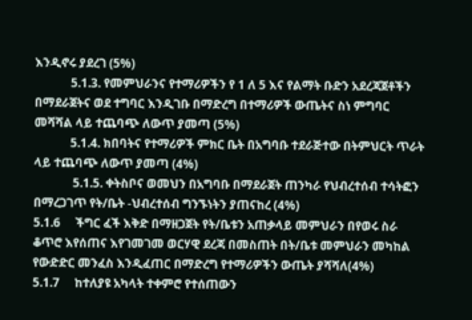እንዲኖሩ ያደረገ (5%)
            5.1.3. የመምህራንና የተማሪዎችን የ 1 ለ 5 እና የልማት ቡድን አደረጃጀቶችን በማደራጀትና ወደ ተግባር እንዲገቡ በማድረግ በተማሪዎች ውጤትና ስነ ምግባር መሻሻል ላይ ተጨባጭ ለውጥ ያመጣ (5%)
            5.1.4. ክበባትና የተማሪዎች ምክር ቤት በአግባቡ ተደራጅተው በትምህርት ጥራት ላይ ተጨባጭ ለውጥ ያመጣ (4%)
             5.1.5. ቀትስቦና ወመህን በአግባቡ በማደራጀት ጠንካራ የህብረተሰብ ተሳትፎን በማረጋገጥ የት/ቤት -ህብረተሰብ ግንኙነትን ያጠናከረ (4%)
5.1.6     ችግር ፈች እቅድ በማዘጋጀት የት/ቤቱን አጠቃላይ መምህራን በየወሩ ስራ ቆጥሮ እየሰጠና እየገመገመ ወርሃዊ ደረጃ በመስጠት በት/ቤቱ መምህራን መካከል የውድድር መንፈስ እንዲፈጠር በማድረግ የተማሪዎችን ውጤት ያሻሻለ(4%)
5.1.7     ከተለያዩ አካላት ተቀምሮ የተሰጠውን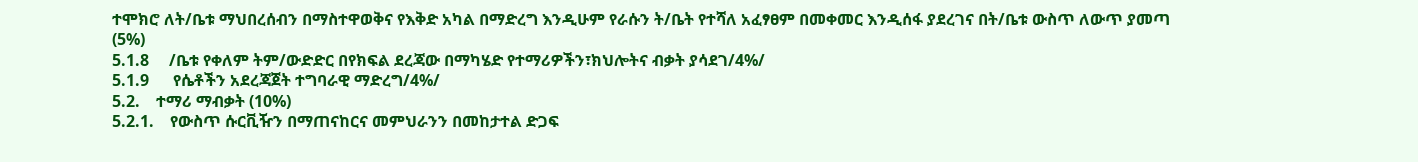ተሞክሮ ለት/ቤቱ ማህበረሰብን በማስተዋወቅና የእቅድ አካል በማድረግ እንዲሁም የራሱን ት/ቤት የተሻለ አፈፃፀም በመቀመር እንዲሰፋ ያደረገና በት/ቤቱ ውስጥ ለውጥ ያመጣ (5%)
5.1.8     /ቤቱ የቀለም ትም/ውድድር በየክፍል ደረጃው በማካሄድ የተማሪዎችን፣ክህሎትና ብቃት ያሳደገ/4%/
5.1.9      የሴቶችን አደረጃጀት ተግባራዊ ማድረግ/4%/
5.2.    ተማሪ ማብቃት (10%)
5.2.1.    የውስጥ ሱርቪዥን በማጠናከርና መምህራንን በመከታተል ድጋፍ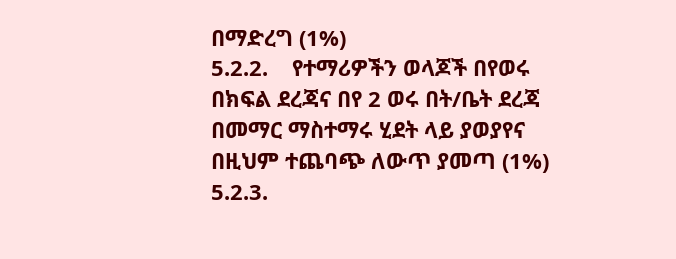በማድረግ (1%)
5.2.2.    የተማሪዎችን ወላጆች በየወሩ በክፍል ደረጃና በየ 2 ወሩ በት/ቤት ደረጃ በመማር ማስተማሩ ሂደት ላይ ያወያየና በዚህም ተጨባጭ ለውጥ ያመጣ (1%)
5.2.3.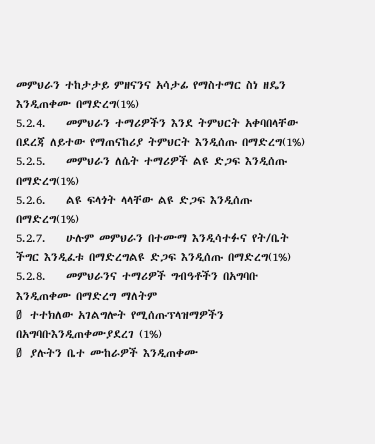መምህራን ተከታታይ ምዘናንና አሳታፊ የማስተማር ስነ ዘዴን እንዲጠቀሙ በማድረግ(1%)
5.2.4.    መምህራን ተማሪዎችን እንደ ትምህርት አቀባበላቸው በደረጃ ለይተው የማጠናከሪያ ትምህርት እንዲሰጡ በማድረግ(1%)
5.2.5.    መምህራን ለሴት ተማሪዎች ልዩ ድጋፍ እንዲሰጡ በማድረግ(1%)
5.2.6.    ልዩ ፍላጎት ላላቸው ልዩ ድጋፍ እንዲሰጡ በማድረግ(1%)
5.2.7.    ሁሉም መምህራን በተሙማ እንዲሳተፉና የት/ቤት ችግር እንዲፈቱ በማድረግልዩ ድጋፍ እንዲሰጡ በማድረግ(1%)
5.2.8.    መምህራንና ተማሪዎች ግብዓቶችን በአግባቡ እንዲጠቀሙ በማድረግ ማለትም
Ø  ተተክለው አገልግሎት የሚሰጡፕላዝማዎችን በአግባቡእንዲጠቀሙያደረገ (1%)
Ø  ያሉትን ቤተ ሙከራዎች እንዲጠቀሙ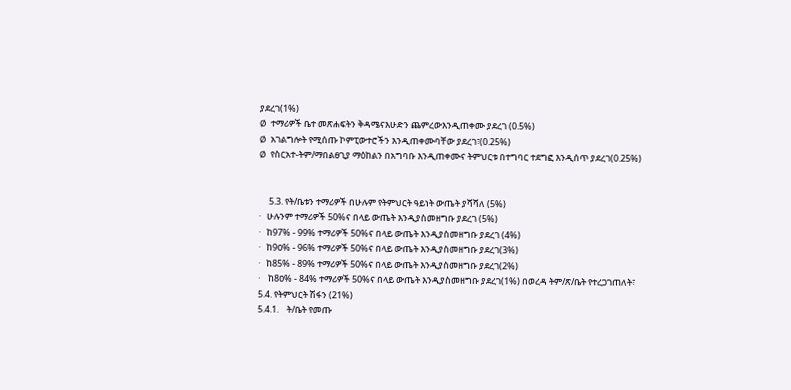ያደረገ(1%)
Ø  ተማሪዎች ቤተ መጽሐፍትን ቅዳሜናእሁድን ጨምረውእንዲጠቀሙ ያደረገ (0.5%)
Ø  አገልግሎት የሚሰጡ ኮምፒውተሮችን እንዲጠቀሙባቸው ያደረገ፣(0.25%)
Ø  የስርአተ-ትም/ማበልፀጊያ ማዕከልን በአግባቡ እንዲጠቀሙና ትምህርቱ በተግባር ተደግፎ እንዲሰጥ ያደረገ(0.25%)


     5.3. የት/ቤቱን ተማሪዎች በሁሉም የትምህርት ዓይነት ውጤት ያሻሻለ (5%)
·   ሁሉንም ተማሪዎች 50%ና በላይ ውጤት እንዲያስመዘግቡ ያደረገ (5%)
·   ከ97% - 99% ተማሪዎች 50%ና በላይ ውጤት እንዲያስመዘግቡ ያደረገ (4%)
·   ከ9ዐ% - 96% ተማሪዎች 50%ና በላይ ውጤት እንዲያስመዘግቡ ያደረገ(3%)
·   ከ85% - 89% ተማሪዎች 50%ና በላይ ውጤት እንዲያስመዘግቡ ያደረገ(2%)
·    ከ8ዐ% - 84% ተማሪዎች 50%ና በላይ ውጤት እንዲያስመዘግቡ ያደረገ(1%) በወረዳ ትም/ጽ/ቤት የተረጋገጠለት፣
5.4. የትምህርት ሽፋን (21%)
5.4.1.    ት/ቤት የመጡ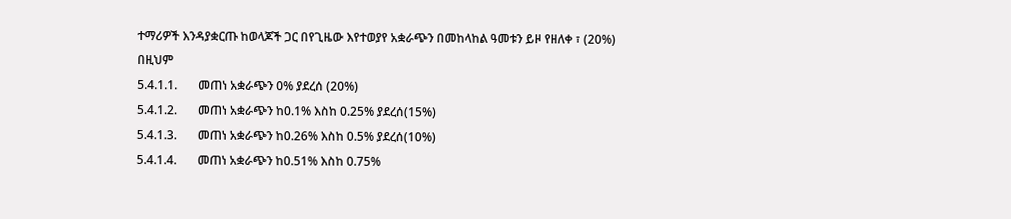ተማሪዎች እንዳያቋርጡ ከወላጆች ጋር በየጊዜው እየተወያየ አቋራጭን በመከላከል ዓመቱን ይዞ የዘለቀ ፣ (20%)
በዚህም
5.4.1.1.       መጠነ አቋራጭን 0% ያደረሰ (20%)
5.4.1.2.       መጠነ አቋራጭን ከ0.1% እስከ 0.25% ያደረሰ(15%)
5.4.1.3.       መጠነ አቋራጭን ከ0.26% እስከ 0.5% ያደረሰ(10%)
5.4.1.4.       መጠነ አቋራጭን ከ0.51% እስከ 0.75%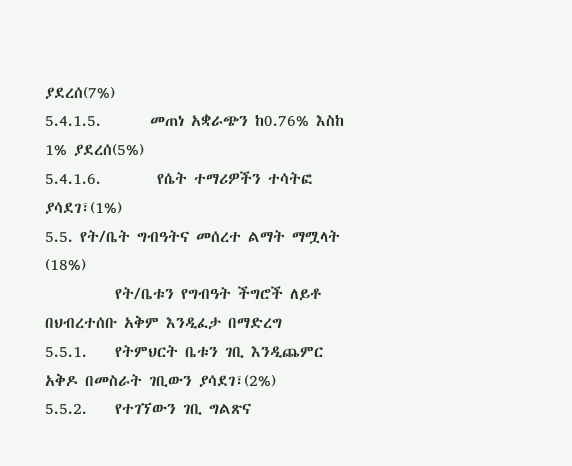ያደረሰ(7%)
5.4.1.5.       መጠነ አቋራጭን ከ0.76% እስከ 1% ያደረሰ(5%)
5.4.1.6.        የሴት ተማሪዎችን ተሳትፎ ያሳደገ፣(1%)
5.5. የት/ቤት ግብዓትና መሰረተ ልማት ማሟላት (18%)
          የት/ቤቱን የግብዓት ችግሮች ለይቶ በህብረተሰቡ አቅም እንዲፈታ በማድረግ
5.5.1.    የትምህርት ቤቱን ገቢ እንዲጨምር አቅዶ በመስራት ገቢውን ያሳደገ፣(2%)
5.5.2.    የተገኘውን ገቢ ግልጽና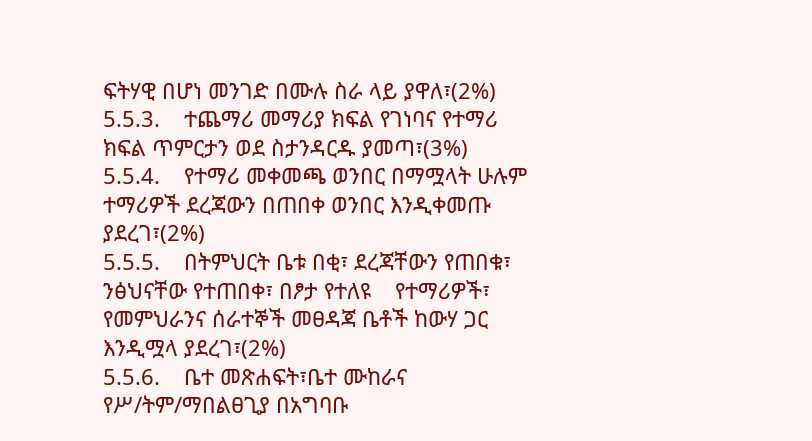ፍትሃዊ በሆነ መንገድ በሙሉ ስራ ላይ ያዋለ፣(2%)
5.5.3.    ተጨማሪ መማሪያ ክፍል የገነባና የተማሪ ክፍል ጥምርታን ወደ ስታንዳርዱ ያመጣ፣(3%)
5.5.4.    የተማሪ መቀመጫ ወንበር በማሟላት ሁሉም ተማሪዎች ደረጃውን በጠበቀ ወንበር እንዲቀመጡ ያደረገ፣(2%)
5.5.5.    በትምህርት ቤቱ በቂ፣ ደረጃቸውን የጠበቁ፣ ንፅህናቸው የተጠበቀ፣ በፆታ የተለዩ    የተማሪዎች፣ የመምህራንና ሰራተኞች መፀዳጃ ቤቶች ከውሃ ጋር እንዲሟላ ያደረገ፣(2%)
5.5.6.    ቤተ መጽሐፍት፣ቤተ ሙከራና የሥ/ትም/ማበልፀጊያ በአግባቡ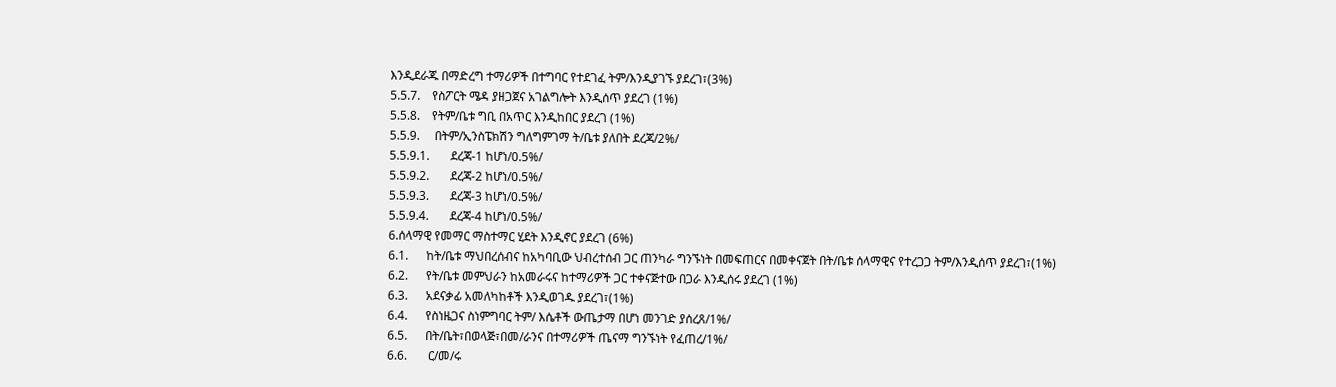እንዲደራጁ በማድረግ ተማሪዎች በተግባር የተደገፈ ትም/እንዲያገኙ ያደረገ፣(3%)
5.5.7.    የስፖርት ሜዳ ያዘጋጀና አገልግሎት እንዲሰጥ ያደረገ (1%)
5.5.8.    የትም/ቤቱ ግቢ በአጥር እንዲከበር ያደረገ (1%)
5.5.9.     በትም/ኢንስፔክሽን ግለግምገማ ት/ቤቱ ያለበት ደረጃ/2%/
5.5.9.1.       ደረጃ-1 ከሆነ/0.5%/
5.5.9.2.       ደረጃ-2 ከሆነ/0.5%/
5.5.9.3.       ደረጃ-3 ከሆነ/0.5%/
5.5.9.4.       ደረጃ-4 ከሆነ/0.5%/
6.ሰላማዊ የመማር ማስተማር ሂደት እንዲኖር ያደረገ (6%)
6.1.      ከት/ቤቱ ማህበረሰብና ከአካባቢው ህብረተሰብ ጋር ጠንካራ ግንኙነት በመፍጠርና በመቀናጀት በት/ቤቱ ሰላማዊና የተረጋጋ ትም/እንዲሰጥ ያደረገ፣(1%)
6.2.      የት/ቤቱ መምህራን ከአመራሩና ከተማሪዎች ጋር ተቀናጅተው በጋራ እንዲሰሩ ያደረገ (1%)
6.3.      አደናቃፊ አመለካከቶች እንዲወገዱ ያደረገ፣(1%)
6.4.      የስነዜጋና ስነምግባር ትም/ እሴቶች ውጤታማ በሆነ መንገድ ያሰረጸ/1%/
6.5.      በት/ቤት፣በወላጅ፣በመ/ራንና በተማሪዎች ጤናማ ግንኙነት የፈጠረ/1%/
6.6.       ር/መ/ሩ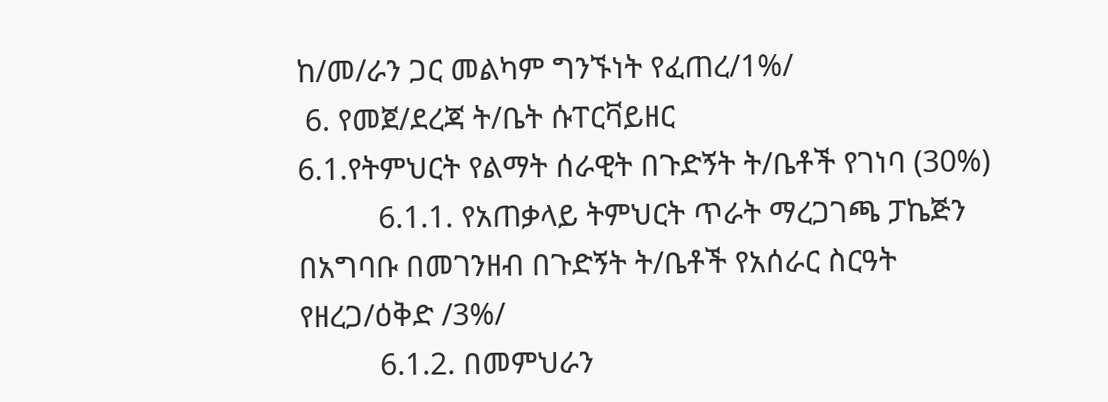ከ/መ/ራን ጋር መልካም ግንኙነት የፈጠረ/1%/
 6. የመጀ/ደረጃ ት/ቤት ሱፐርቫይዘር
6.1.የትምህርት የልማት ሰራዊት በጉድኝት ት/ቤቶች የገነባ (30%)
          6.1.1. የአጠቃላይ ትምህርት ጥራት ማረጋገጫ ፓኬጅን በአግባቡ በመገንዘብ በጉድኝት ት/ቤቶች የአሰራር ስርዓት የዘረጋ/ዕቅድ /3%/
          6.1.2. በመምህራን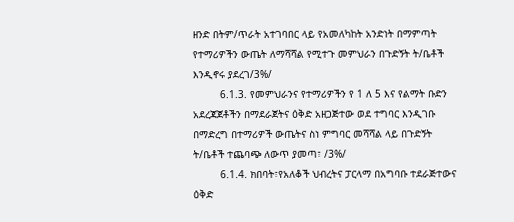ዘንድ በትም/ጥራት አተገባበር ላይ የአመለካከት አንድነት በማምጣት የተማሪዎችን ውጤት ለማሻሻል የሚተጉ መምህራን በጉድኝት ት/ቤቶች እንዲኖሩ ያደረገ/3%/
         6.1.3. የመምህራንና የተማሪዎችን የ 1 ለ 5 እና የልማት ቡድን አደረጃጀቶችን በማደራጀትና ዕቅድ አዘጋጅተው ወደ ተግባር እንዲገቡ በማድረግ በተማሪዎች ውጤትና ስነ ምግባር መሻሻል ላይ በጉድኝት ት/ቤቶች ተጨባጭ ለውጥ ያመጣ፣ /3%/
         6.1.4. ክበባት፣የአለቆች ህብረትና ፓርላማ በአግባቡ ተደራጅተውና ዕቅድ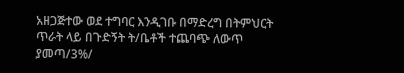አዘጋጅተው ወደ ተግባር እንዲገቡ በማድረግ በትምህርት ጥራት ላይ በጉድኝት ት/ቤቶች ተጨባጭ ለውጥ ያመጣ/3%/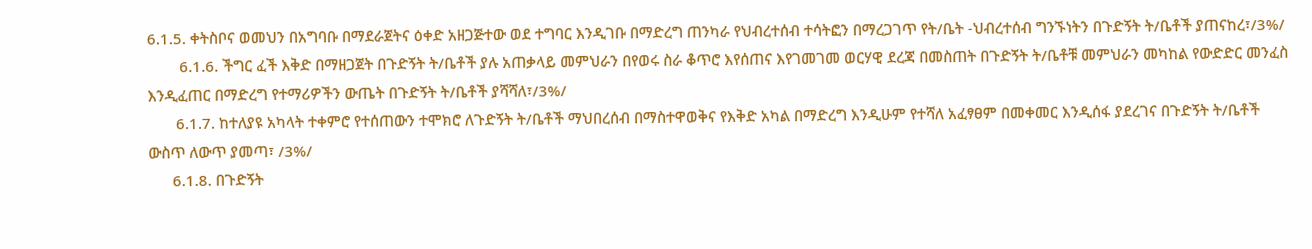6.1.5. ቀትስቦና ወመህን በአግባቡ በማደራጀትና ዕቀድ አዘጋጅተው ወደ ተግባር እንዲገቡ በማድረግ ጠንካራ የህብረተሰብ ተሳትፎን በማረጋገጥ የት/ቤት -ህብረተሰብ ግንኙነትን በጉድኝት ት/ቤቶች ያጠናከረ፣/3%/
        6.1.6. ችግር ፈች እቅድ በማዘጋጀት በጉድኝት ት/ቤቶች ያሉ አጠቃላይ መምህራን በየወሩ ስራ ቆጥሮ እየሰጠና እየገመገመ ወርሃዊ ደረጃ በመስጠት በጉድኝት ት/ቤቶቹ መምህራን መካከል የውድድር መንፈስ እንዲፈጠር በማድረግ የተማሪዎችን ውጤት በጉድኝት ት/ቤቶች ያሻሻለ፣/3%/
       6.1.7. ከተለያዩ አካላት ተቀምሮ የተሰጠውን ተሞክሮ ለጉድኝት ት/ቤቶች ማህበረሰብ በማስተዋወቅና የእቅድ አካል በማድረግ እንዲሁም የተሻለ አፈፃፀም በመቀመር እንዲሰፋ ያደረገና በጉድኝት ት/ቤቶች ውስጥ ለውጥ ያመጣ፣ /3%/
      6.1.8. በጉድኝት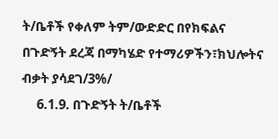ት/ቤቶች የቀለም ትም/ውድድር በየክፍልና በጉድኝት ደረጃ በማካሄድ የተማሪዎችን፣ክህሎትና ብቃት ያሳደገ/3%/
     6.1.9. በጉድኝት ት/ቤቶች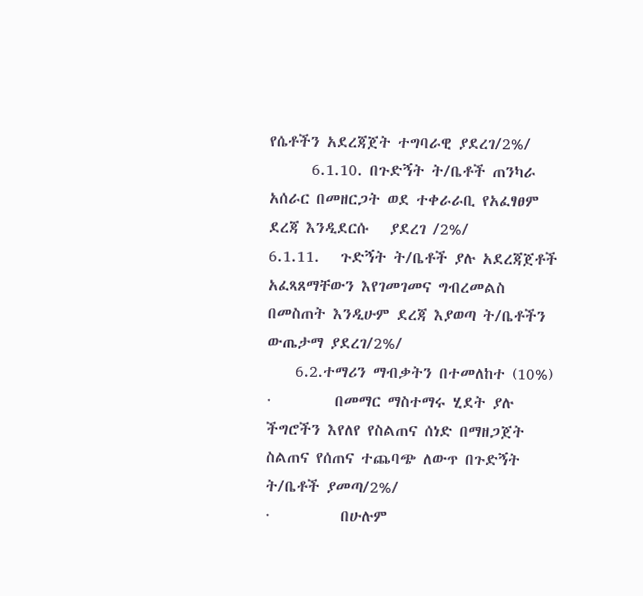የሴቶችን አደረጃጀት ተግባራዊ ያደረገ/2%/
      6.1.10. በጉድኝት ት/ቤቶች ጠንካራ አሰራር በመዘርጋት ወደ ተቀራራቢ የአፈፃፀም ደረጃ እንዲደርሱ   ያደረገ /2%/
6.1.11.   ጉድኝት ት/ቤቶች ያሉ አደረጃጀቶች አፈጻጸማቸውን እየገመገመና ግብረመልስ በመስጠት እንዲሁም ደረጃ እያወጣ ት/ቤቶችን ውጤታማ ያደረገ/2%/
    6.2.ተማሪን ማብቃትን በተመለከተ (10%)
·         በመማር ማስተማሩ ሂደት ያሉ ችግሮችን እየለየ የስልጠና ሰነድ በማዘጋጀት ስልጠና የሰጠና ተጨባጭ ለውጥ በጉድኝት ት/ቤቶች ያመጣ/2%/
·          በሁሉም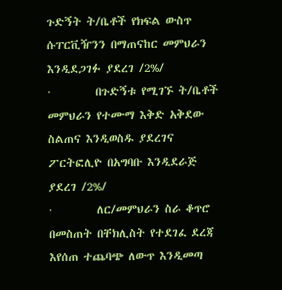ጉድኝት ት/ቤቶች የክፍል ውስጥ ሱፐርቪዥንን በማጠናከር መምህራን እንዲደጋገፉ ያደረገ /2%/
·         በጉድኝቱ የሚገኙ ት/ቤቶች መምህራን የተሙማ እቅድ አቅደው ስልጠና እንዲወስዱ ያደረገና ፖርትፎሊዮ በአግባቡ እንዲደራጅ ያደረገ /2%/
·         ለር/መምህራን ስራ ቆጥሮ በመስጠት በቸክሊስት የተደገፈ ደረጃ እየሰጠ ተጨባጭ ለውጥ እንዲመጣ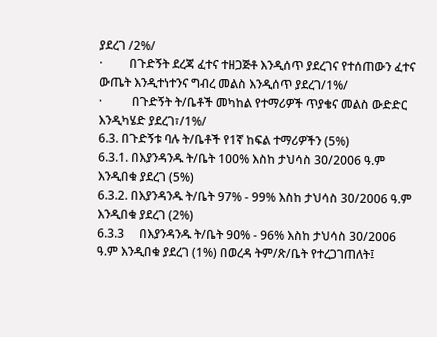ያደረገ /2%/
·         በጉድኝት ደረጃ ፈተና ተዘጋጅቶ እንዲሰጥ ያደረገና የተሰጠውን ፈተና ውጤት እንዲተነተንና ግብረ መልስ እንዲሰጥ ያደረገ/1%/
·          በጉድኝት ት/ቤቶች መካከል የተማሪዎች ጥያቄና መልስ ውድድር እንዲካሄድ ያደረገ፣/1%/
6.3. በጉድኝቱ ባሉ ት/ቤቶች የ1ኛ ከፍል ተማሪዎችን (5%)
6.3.1. በእያንዳንዱ ት/ቤት 100% እስከ ታህሳስ 30/2006 ዓ.ም እንዲበቁ ያደረገ (5%)
6.3.2. በእያንዳንዱ ት/ቤት 97% - 99% እስከ ታህሳስ 30/2006 ዓ.ም እንዲበቁ ያደረገ (2%)
6.3.3     በእያንዳንዱ ት/ቤት 9ዐ% - 96% እስከ ታህሳስ 30/2006 ዓ.ም እንዲበቁ ያደረገ (1%) በወረዳ ትም/ጽ/ቤት የተረጋገጠለት፤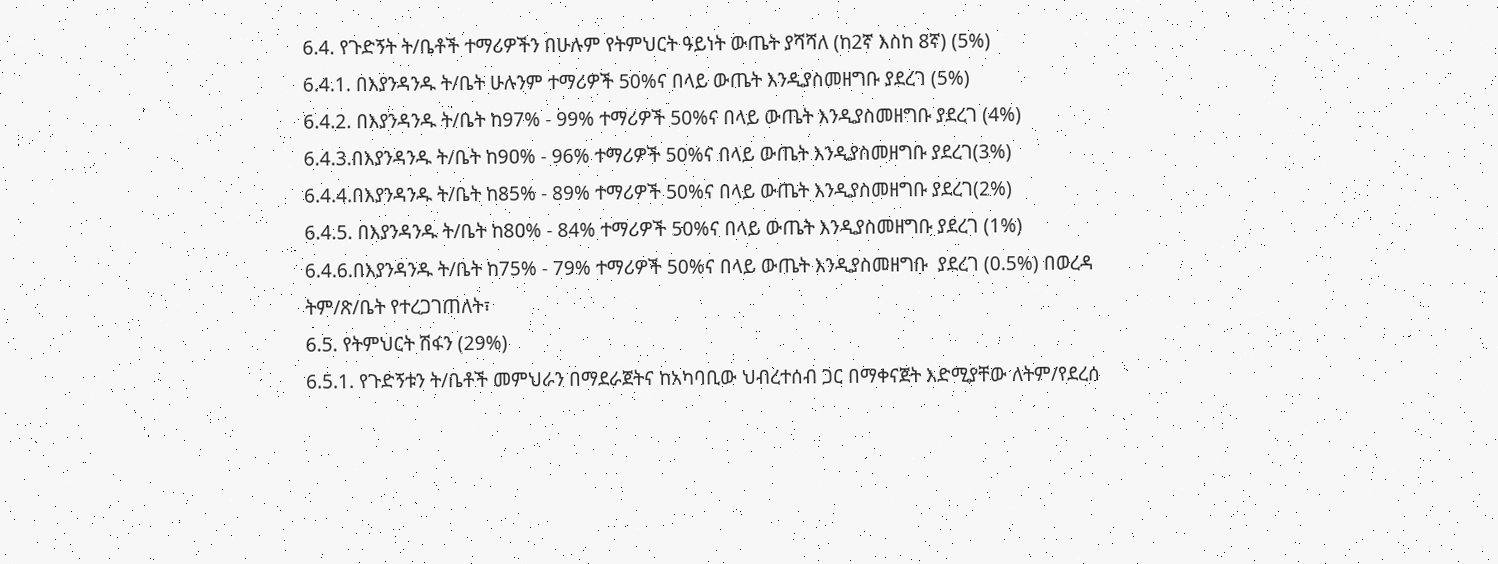6.4. የጉድኝት ት/ቤቶች ተማሪዎችን በሁሉም የትምህርት ዓይነት ውጤት ያሻሻለ (ከ2ኛ እስከ 8ኛ) (5%)
6.4.1. በእያንዳንዱ ት/ቤት ሁሉንም ተማሪዎች 50%ና በላይ ውጤት እንዲያስመዘግቡ ያደረገ (5%)
6.4.2. በእያንዳንዱ ት/ቤት ከ97% - 99% ተማሪዎች 50%ና በላይ ውጤት እንዲያስመዘግቡ ያደረገ (4%)
6.4.3.በእያንዳንዱ ት/ቤት ከ9ዐ% - 96% ተማሪዎች 50%ና በላይ ውጤት እንዲያስመዘግቡ ያደረገ(3%)
6.4.4.በእያንዳንዱ ት/ቤት ከ85% - 89% ተማሪዎች 50%ና በላይ ውጤት እንዲያስመዘግቡ ያደረገ(2%)
6.4.5. በእያንዳንዱ ት/ቤት ከ8ዐ% - 84% ተማሪዎች 50%ና በላይ ውጤት እንዲያስመዘግቡ ያደረገ (1%)
6.4.6.በእያንዳንዱ ት/ቤት ከ75% - 79% ተማሪዎች 50%ና በላይ ውጤት እንዲያስመዘግቡ  ያደረገ (0.5%) በወረዳ ትም/ጽ/ቤት የተረጋገጠለት፣
6.5. የትምህርት ሽፋን (29%)
6.5.1. የጉድኝቱን ት/ቤቶች መምህራን በማደራጀትና ከአካባቢው ህብረተሰብ ጋር በማቀናጀት እድሚያቸው ለትም/የደረሰ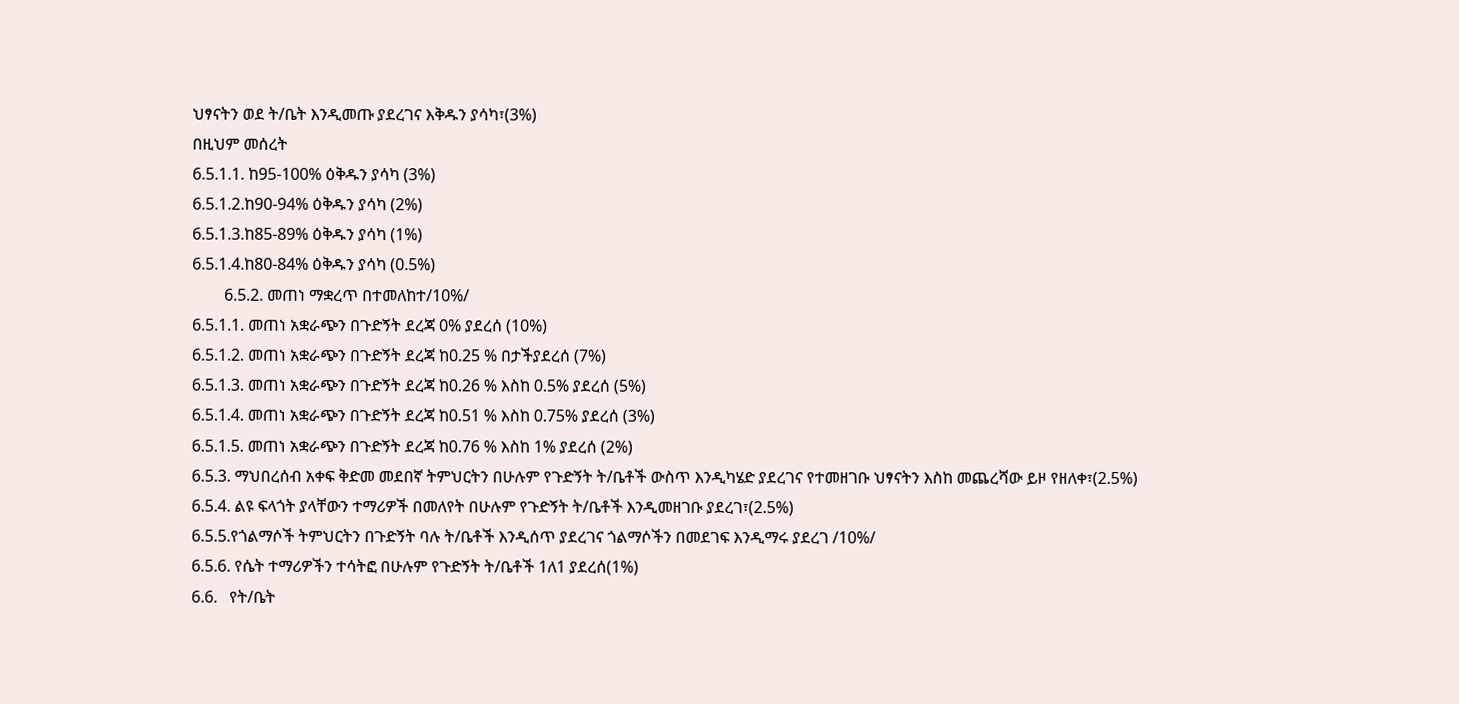ህፃናትን ወደ ት/ቤት እንዲመጡ ያደረገና እቅዱን ያሳካ፣(3%)
በዚህም መሰረት
6.5.1.1. ከ95-100% ዕቅዱን ያሳካ (3%)
6.5.1.2.ከ90-94% ዕቅዱን ያሳካ (2%)
6.5.1.3.ከ85-89% ዕቅዱን ያሳካ (1%)
6.5.1.4.ከ80-84% ዕቅዱን ያሳካ (0.5%)
        6.5.2. መጠነ ማቋረጥ በተመለከተ/10%/
6.5.1.1. መጠነ አቋራጭን በጉድኝት ደረጃ 0% ያደረሰ (10%)
6.5.1.2. መጠነ አቋራጭን በጉድኝት ደረጃ ከ0.25 % በታችያደረሰ (7%)
6.5.1.3. መጠነ አቋራጭን በጉድኝት ደረጃ ከ0.26 % እስከ 0.5% ያደረሰ (5%)
6.5.1.4. መጠነ አቋራጭን በጉድኝት ደረጃ ከ0.51 % እስከ 0.75% ያደረሰ (3%)
6.5.1.5. መጠነ አቋራጭን በጉድኝት ደረጃ ከ0.76 % እስከ 1% ያደረሰ (2%)
6.5.3. ማህበረሰብ አቀፍ ቅድመ መደበኛ ትምህርትን በሁሉም የጉድኝት ት/ቤቶች ውስጥ እንዲካሄድ ያደረገና የተመዘገቡ ህፃናትን እስከ መጨረሻው ይዞ የዘለቀ፣(2.5%)
6.5.4. ልዩ ፍላጎት ያላቸውን ተማሪዎች በመለየት በሁሉም የጉድኝት ት/ቤቶች እንዲመዘገቡ ያደረገ፣(2.5%)
6.5.5.የጎልማሶች ትምህርትን በጉድኝት ባሉ ት/ቤቶች እንዲሰጥ ያደረገና ጎልማሶችን በመደገፍ እንዲማሩ ያደረገ /10%/
6.5.6. የሴት ተማሪዎችን ተሳትፎ በሁሉም የጉድኝት ት/ቤቶች 1ለ1 ያደረሰ(1%)
6.6.   የት/ቤት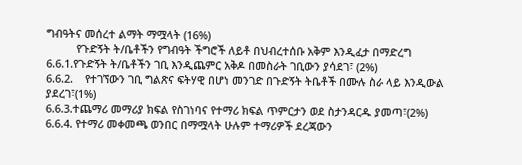ግብዓትና መሰረተ ልማት ማሟላት (16%)
          የጉድኝት ት/ቤቶችን የግብዓት ችግሮች ለይቶ በህብረተሰቡ አቅም እንዲፈታ በማድረግ
6.6.1.የጉድኝት ት/ቤቶችን ገቢ እንዲጨምር አቅዶ በመስራት ገቢውን ያሳደገ፣ (2%)
6.6.2.    የተገኘውን ገቢ ግልጽና ፍትሃዊ በሆነ መንገድ በጉድኝት ትቤቶች በሙሉ ስራ ላይ እንዲውል ያደረገ፣(1%)
6.6.3.ተጨማሪ መማሪያ ክፍል የስገነባና የተማሪ ክፍል ጥምርታን ወደ ስታንዳርዱ ያመጣ፣(2%)
6.6.4. የተማሪ መቀመጫ ወንበር በማሟላት ሁሉም ተማሪዎች ደረጃውን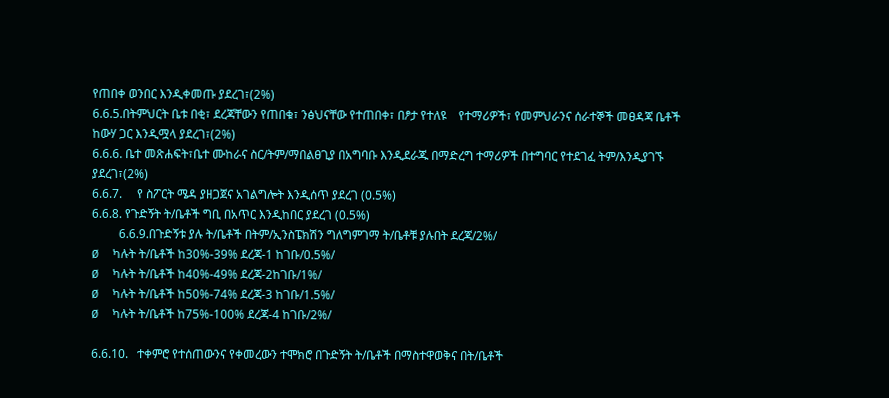የጠበቀ ወንበር እንዲቀመጡ ያደረገ፣(2%)
6.6.5.በትምህርት ቤቱ በቂ፣ ደረጃቸውን የጠበቁ፣ ንፅህናቸው የተጠበቀ፣ በፆታ የተለዩ    የተማሪዎች፣ የመምህራንና ሰራተኞች መፀዳጃ ቤቶች ከውሃ ጋር እንዲሟላ ያደረገ፣(2%)
6.6.6. ቤተ መጽሐፍት፣ቤተ ሙከራና ስር/ትም/ማበልፀጊያ በአግባቡ እንዲደራጁ በማድረግ ተማሪዎች በተግባር የተደገፈ ትም/እንዲያገኙ ያደረገ፣(2%)
6.6.7.     የ ስፖርት ሜዳ ያዘጋጀና አገልግሎት እንዲሰጥ ያደረገ (0.5%)
6.6.8. የጉድኝት ት/ቤቶች ግቢ በአጥር እንዲከበር ያደረገ (0.5%)
         6.6.9.በጉድኝቱ ያሉ ት/ቤቶች በትም/ኢንስፔክሽን ግለግምገማ ት/ቤቶቹ ያሉበት ደረጃ/2%/
Ø  ካሉት ት/ቤቶች ከ30%-39% ደረጃ-1 ከገቡ/0.5%/
Ø  ካሉት ት/ቤቶች ከ40%-49% ደረጃ-2ከገቡ/1%/
Ø  ካሉት ት/ቤቶች ከ50%-74% ደረጃ-3 ከገቡ/1.5%/
Ø  ካሉት ት/ቤቶች ከ75%-100% ደረጃ-4 ከገቡ/2%/

6.6.10.   ተቀምሮ የተሰጠውንና የቀመረውን ተሞክሮ በጉድኝት ት/ቤቶች በማስተዋወቅና በት/ቤቶች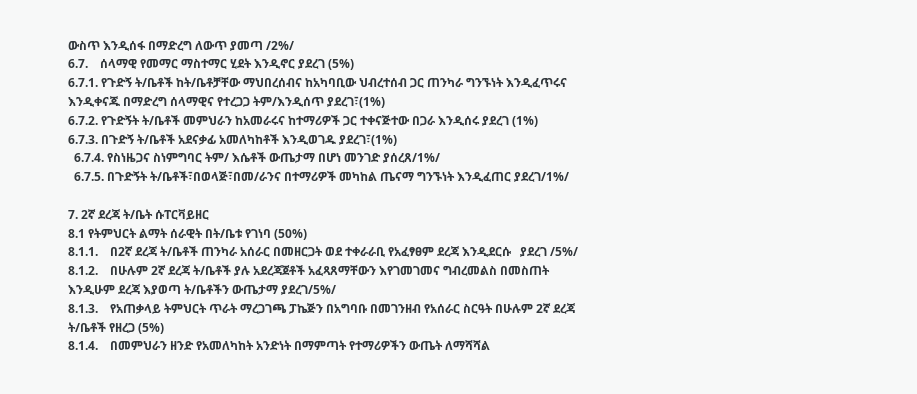ውስጥ እንዲሰፋ በማድረግ ለውጥ ያመጣ /2%/
6.7.    ሰላማዊ የመማር ማስተማር ሂደት እንዲኖር ያደረገ (5%)
6.7.1. የጉድኝ ት/ቤቶች ከት/ቤቶቻቸው ማህበረሰብና ከአካባቢው ህብረተሰብ ጋር ጠንካራ ግንኙነት እንዲፈጥሩና እንዲቀናጁ በማድረግ ሰላማዊና የተረጋጋ ትም/እንዲሰጥ ያደረገ፣(1%)
6.7.2. የጉድኝት ት/ቤቶች መምህራን ከአመራሩና ከተማሪዎች ጋር ተቀናጅተው በጋራ እንዲሰሩ ያደረገ (1%)
6.7.3. በጉድኝ ት/ቤቶች አደናቃፊ አመለካከቶች እንዲወገዱ ያደረገ፣(1%)
  6.7.4. የስነዜጋና ስነምግባር ትም/ እሴቶች ውጤታማ በሆነ መንገድ ያሰረጸ/1%/
  6.7.5. በጉድኝት ት/ቤቶች፣በወላጅ፣በመ/ራንና በተማሪዎች መካከል ጤናማ ግንኙነት እንዲፈጠር ያደረገ/1%/

7. 2ኛ ደረጃ ት/ቤት ሱፐርቫይዘር
8.1 የትምህርት ልማት ሰራዊት በት/ቤቱ የገነባ (50%)
8.1.1.    በ2ኛ ደረጃ ት/ቤቶች ጠንካራ አሰራር በመዘርጋት ወደ ተቀራራቢ የአፈፃፀም ደረጃ እንዲደርሱ   ያደረገ /5%/
8.1.2.    በሁሉም 2ኛ ደረጃ ት/ቤቶች ያሉ አደረጃጀቶች አፈጻጸማቸውን እየገመገመና ግብረመልስ በመስጠት እንዲሁም ደረጃ እያወጣ ት/ቤቶችን ውጤታማ ያደረገ/5%/
8.1.3.    የአጠቃላይ ትምህርት ጥራት ማረጋገጫ ፓኬጅን በአግባቡ በመገንዘብ የአሰራር ስርዓት በሁሉም 2ኛ ደረጃ ት/ቤቶች የዘረጋ (5%)
8.1.4.    በመምህራን ዘንድ የአመለካከት አንድነት በማምጣት የተማሪዎችን ውጤት ለማሻሻል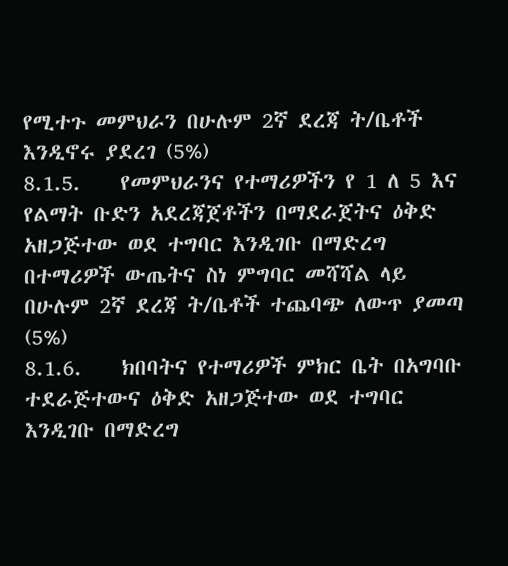የሚተጉ መምህራን በሁሉም 2ኛ ደረጃ ት/ቤቶች እንዲኖሩ ያደረገ (5%)
8.1.5.    የመምህራንና የተማሪዎችን የ 1 ለ 5 እና የልማት ቡድን አደረጃጀቶችን በማደራጀትና ዕቅድ አዘጋጅተው ወደ ተግባር እንዲገቡ በማድረግ በተማሪዎች ውጤትና ስነ ምግባር መሻሻል ላይ በሁሉም 2ኛ ደረጃ ት/ቤቶች ተጨባጭ ለውጥ ያመጣ (5%)
8.1.6.    ክበባትና የተማሪዎች ምክር ቤት በአግባቡ ተደራጅተውና ዕቅድ አዘጋጅተው ወደ ተግባር እንዲገቡ በማድረግ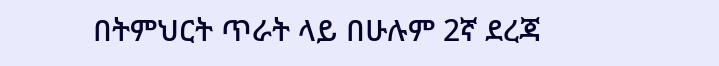በትምህርት ጥራት ላይ በሁሉም 2ኛ ደረጃ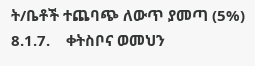ት/ቤቶች ተጨባጭ ለውጥ ያመጣ (5%)
8.1.7.    ቀትስቦና ወመህን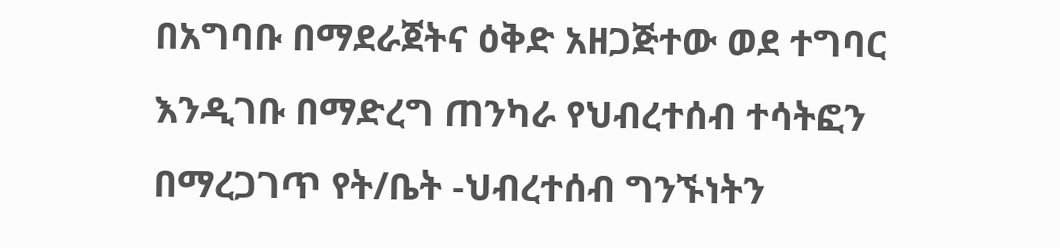በአግባቡ በማደራጀትና ዕቅድ አዘጋጅተው ወደ ተግባር እንዲገቡ በማድረግ ጠንካራ የህብረተሰብ ተሳትፎን በማረጋገጥ የት/ቤት -ህብረተሰብ ግንኙነትን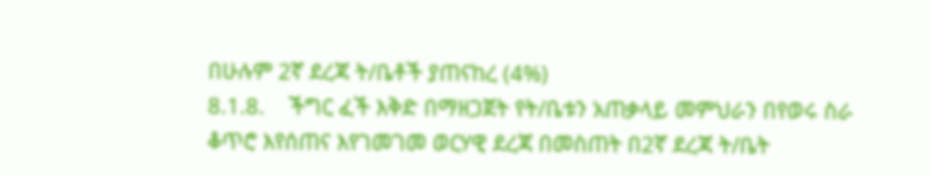በሁሉም 2ኛ ደረጃ ት/ቤቶች ያጠናከረ (4%)
8.1.8.    ችግር ፈች እቅድ በማዘጋጀት የት/ቤቱን አጠቃላይ መምህራን በየወሩ ስራ ቆጥሮ እየሰጠና እየገመገመ ወርሃዊ ደረጃ በመስጠት በ2ኛ ደረጃ ት/ቤት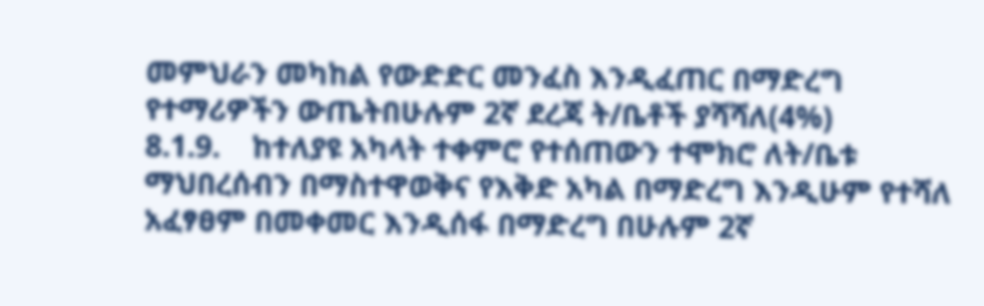መምህራን መካከል የውድድር መንፈስ እንዲፈጠር በማድረግ የተማሪዎችን ውጤትበሁሉም 2ኛ ደረጃ ት/ቤቶች ያሻሻለ(4%)
8.1.9.    ከተለያዩ አካላት ተቀምሮ የተሰጠውን ተሞክሮ ለት/ቤቱ ማህበረሰብን በማስተዋወቅና የእቅድ አካል በማድረግ እንዲሁም የተሻለ አፈፃፀም በመቀመር እንዲሰፋ በማድረግ በሁሉም 2ኛ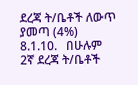ደረጃ ት/ቤቶች ለውጥ ያመጣ (4%)
8.1.10.   በሁሉም 2ኛ ደረጃ ት/ቤቶች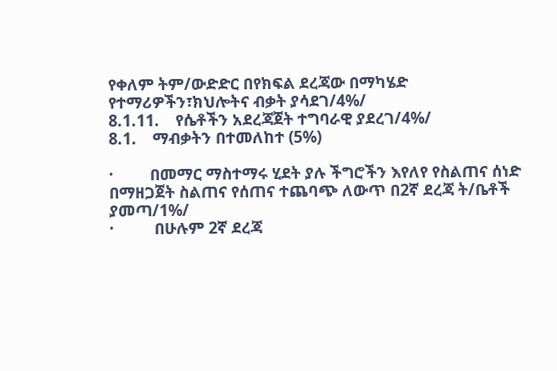የቀለም ትም/ውድድር በየክፍል ደረጃው በማካሄድ የተማሪዎችን፣ክህሎትና ብቃት ያሳደገ/4%/
8.1.11.    የሴቶችን አደረጃጀት ተግባራዊ ያደረገ/4%/
8.1.    ማብቃትን በተመለከተ (5%)

·         በመማር ማስተማሩ ሂደት ያሉ ችግሮችን እየለየ የስልጠና ሰነድ በማዘጋጀት ስልጠና የሰጠና ተጨባጭ ለውጥ በ2ኛ ደረጃ ት/ቤቶች ያመጣ/1%/
·          በሁሉም 2ኛ ደረጃ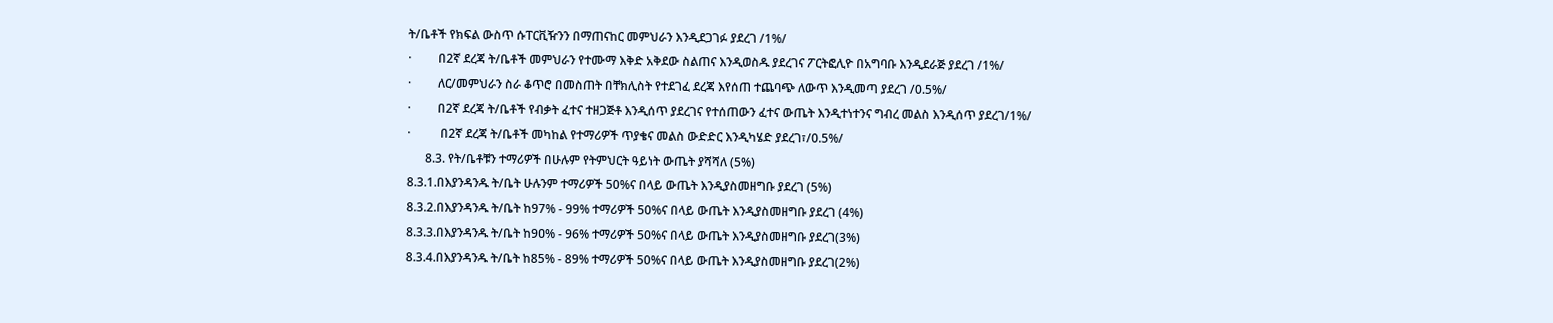ት/ቤቶች የክፍል ውስጥ ሱፐርቪዥንን በማጠናከር መምህራን እንዲደጋገፉ ያደረገ /1%/
·         በ2ኛ ደረጃ ት/ቤቶች መምህራን የተሙማ እቅድ አቅደው ስልጠና እንዲወስዱ ያደረገና ፖርትፎሊዮ በአግባቡ እንዲደራጅ ያደረገ /1%/
·         ለር/መምህራን ስራ ቆጥሮ በመስጠት በቸክሊስት የተደገፈ ደረጃ እየሰጠ ተጨባጭ ለውጥ እንዲመጣ ያደረገ /0.5%/
·         በ2ኛ ደረጃ ት/ቤቶች የብቃት ፈተና ተዘጋጅቶ እንዲሰጥ ያደረገና የተሰጠውን ፈተና ውጤት እንዲተነተንና ግብረ መልስ እንዲሰጥ ያደረገ/1%/
·          በ2ኛ ደረጃ ት/ቤቶች መካከል የተማሪዎች ጥያቄና መልስ ውድድር እንዲካሄድ ያደረገ፣/0.5%/
      8.3. የት/ቤቶቹን ተማሪዎች በሁሉም የትምህርት ዓይነት ውጤት ያሻሻለ (5%)
8.3.1.በእያንዳንዱ ት/ቤት ሁሉንም ተማሪዎች 50%ና በላይ ውጤት እንዲያስመዘግቡ ያደረገ (5%)
8.3.2.በእያንዳንዱ ት/ቤት ከ97% - 99% ተማሪዎች 50%ና በላይ ውጤት እንዲያስመዘግቡ ያደረገ (4%)
8.3.3.በእያንዳንዱ ት/ቤት ከ9ዐ% - 96% ተማሪዎች 50%ና በላይ ውጤት እንዲያስመዘግቡ ያደረገ(3%)
8.3.4.በእያንዳንዱ ት/ቤት ከ85% - 89% ተማሪዎች 50%ና በላይ ውጤት እንዲያስመዘግቡ ያደረገ(2%)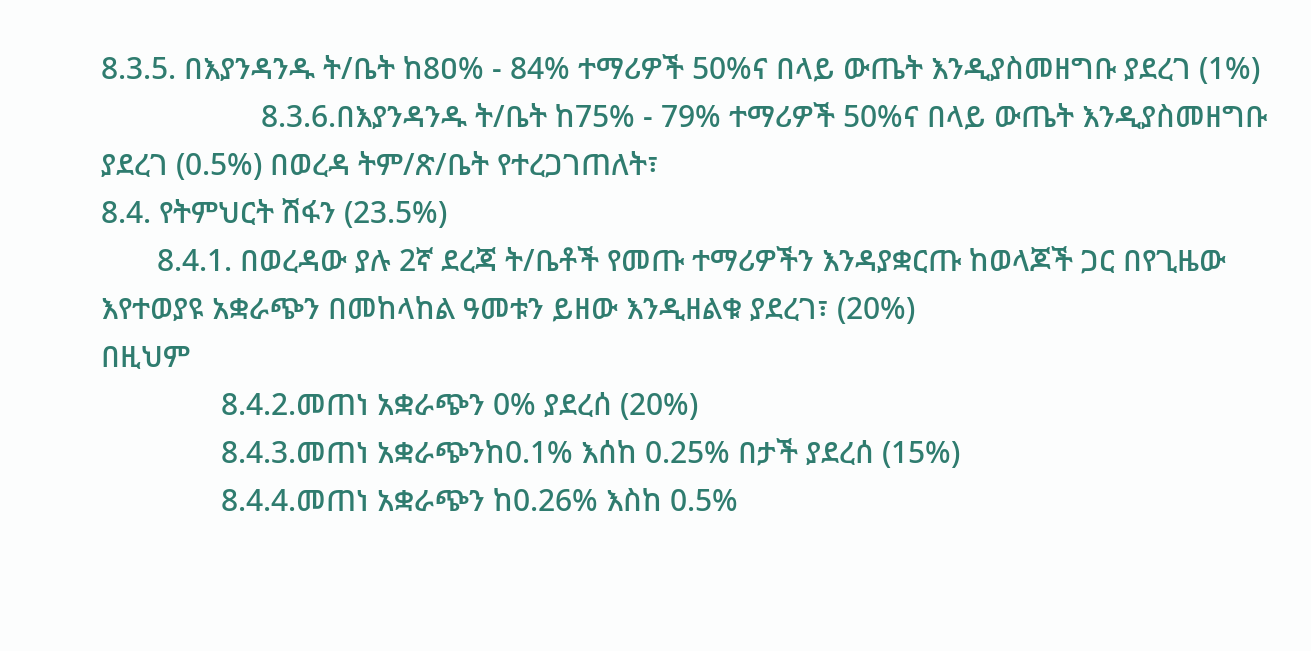8.3.5. በእያንዳንዱ ት/ቤት ከ8ዐ% - 84% ተማሪዎች 50%ና በላይ ውጤት እንዲያስመዘግቡ ያደረገ (1%)
                    8.3.6.በእያንዳንዱ ት/ቤት ከ75% - 79% ተማሪዎች 50%ና በላይ ውጤት እንዲያስመዘግቡ  ያደረገ (0.5%) በወረዳ ትም/ጽ/ቤት የተረጋገጠለት፣
8.4. የትምህርት ሽፋን (23.5%)
       8.4.1. በወረዳው ያሉ 2ኛ ደረጃ ት/ቤቶች የመጡ ተማሪዎችን እንዳያቋርጡ ከወላጆች ጋር በየጊዜው እየተወያዩ አቋራጭን በመከላከል ዓመቱን ይዘው እንዲዘልቁ ያደረገ፣ (20%)
በዚህም
               8.4.2.መጠነ አቋራጭን 0% ያደረሰ (20%)
               8.4.3.መጠነ አቋራጭንከ0.1% እሰከ 0.25% በታች ያደረሰ (15%)
               8.4.4.መጠነ አቋራጭን ከ0.26% እስከ 0.5%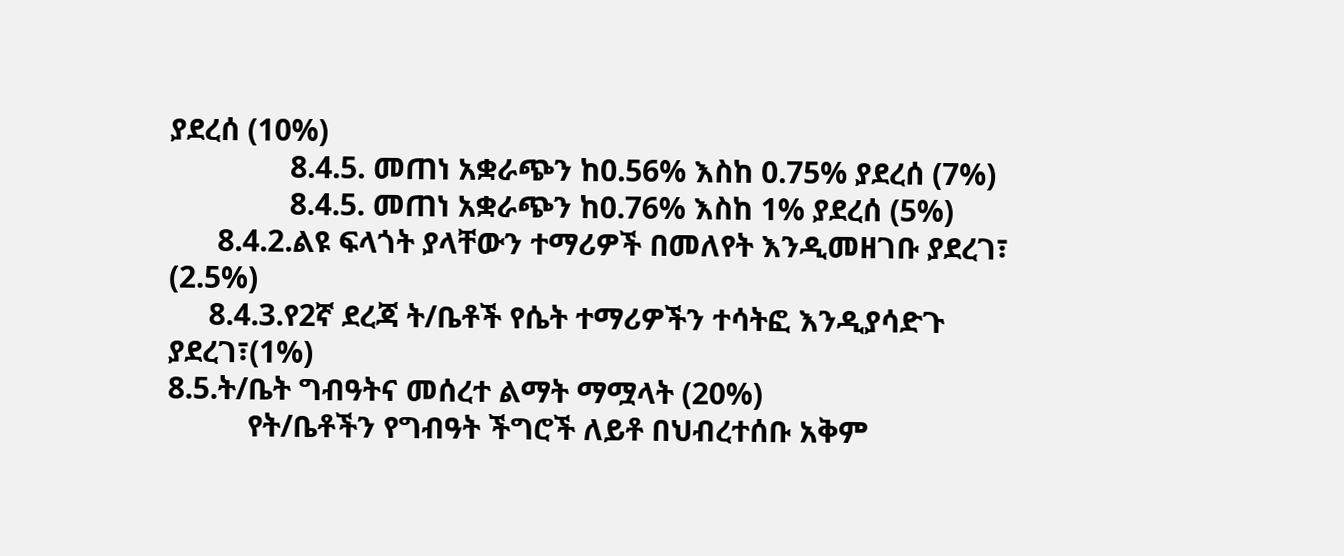ያደረሰ (10%)
               8.4.5. መጠነ አቋራጭን ከ0.56% እስከ 0.75% ያደረሰ (7%)
               8.4.5. መጠነ አቋራጭን ከ0.76% እስከ 1% ያደረሰ (5%)
      8.4.2.ልዩ ፍላጎት ያላቸውን ተማሪዎች በመለየት እንዲመዘገቡ ያደረገ፣ (2.5%)
     8.4.3.የ2ኛ ደረጃ ት/ቤቶች የሴት ተማሪዎችን ተሳትፎ እንዲያሳድጉ ያደረገ፣(1%)
8.5.ት/ቤት ግብዓትና መሰረተ ልማት ማሟላት (20%)
          የት/ቤቶችን የግብዓት ችግሮች ለይቶ በህብረተሰቡ አቅም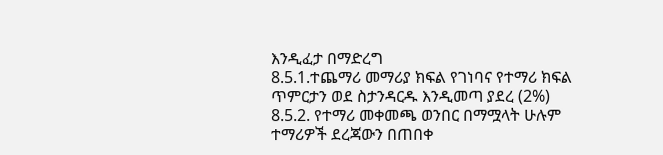እንዲፈታ በማድረግ
8.5.1.ተጨማሪ መማሪያ ክፍል የገነባና የተማሪ ክፍል ጥምርታን ወደ ስታንዳርዱ እንዲመጣ ያደረ (2%)
8.5.2. የተማሪ መቀመጫ ወንበር በማሟላት ሁሉም ተማሪዎች ደረጃውን በጠበቀ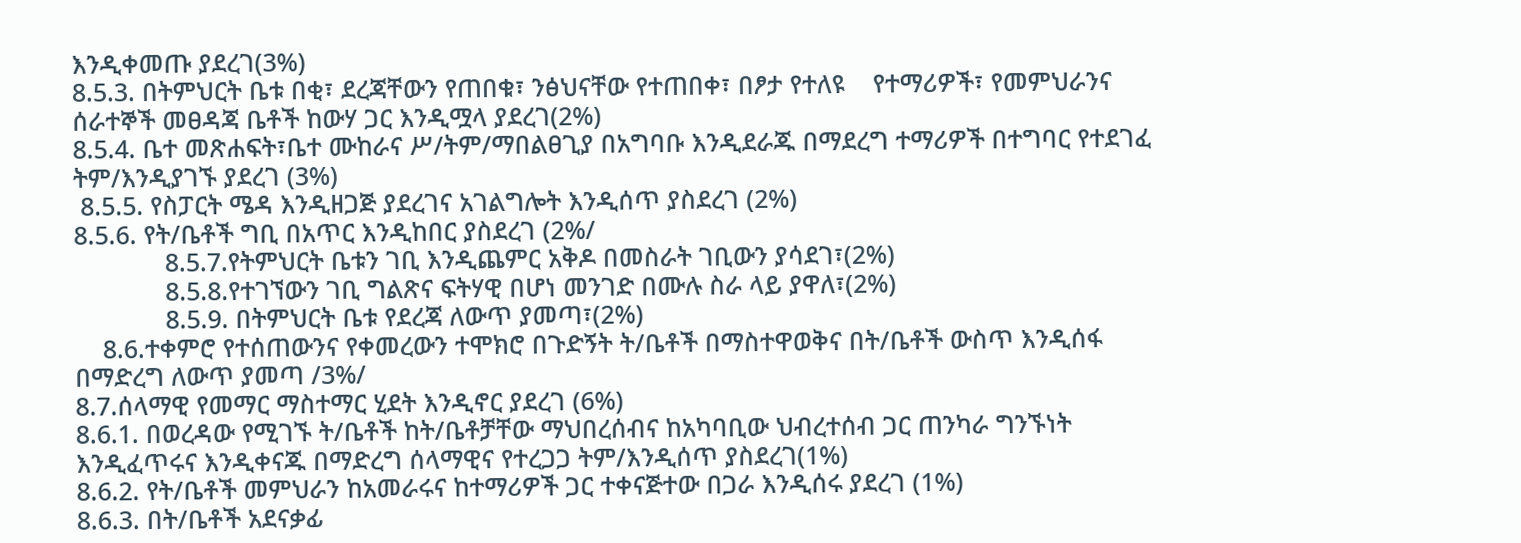እንዲቀመጡ ያደረገ(3%)
8.5.3. በትምህርት ቤቱ በቂ፣ ደረጃቸውን የጠበቁ፣ ንፅህናቸው የተጠበቀ፣ በፆታ የተለዩ    የተማሪዎች፣ የመምህራንና ሰራተኞች መፀዳጃ ቤቶች ከውሃ ጋር እንዲሟላ ያደረገ(2%)
8.5.4. ቤተ መጽሐፍት፣ቤተ ሙከራና ሥ/ትም/ማበልፀጊያ በአግባቡ እንዲደራጁ በማደረግ ተማሪዎች በተግባር የተደገፈ ትም/እንዲያገኙ ያደረገ (3%)
 8.5.5. የስፓርት ሜዳ እንዲዘጋጅ ያደረገና አገልግሎት እንዲሰጥ ያስደረገ (2%)
8.5.6. የት/ቤቶች ግቢ በአጥር እንዲከበር ያስደረገ (2%/
             8.5.7.የትምህርት ቤቱን ገቢ እንዲጨምር አቅዶ በመስራት ገቢውን ያሳደገ፣(2%)
             8.5.8.የተገኘውን ገቢ ግልጽና ፍትሃዊ በሆነ መንገድ በሙሉ ስራ ላይ ያዋለ፣(2%)
             8.5.9. በትምህርት ቤቱ የደረጃ ለውጥ ያመጣ፣(2%)
    8.6.ተቀምሮ የተሰጠውንና የቀመረውን ተሞክሮ በጉድኝት ት/ቤቶች በማስተዋወቅና በት/ቤቶች ውስጥ እንዲሰፋ በማድረግ ለውጥ ያመጣ /3%/
8.7.ሰላማዊ የመማር ማስተማር ሂደት እንዲኖር ያደረገ (6%)
8.6.1. በወረዳው የሚገኙ ት/ቤቶች ከት/ቤቶቻቸው ማህበረሰብና ከአካባቢው ህብረተሰብ ጋር ጠንካራ ግንኙነት እንዲፈጥሩና እንዲቀናጁ በማድረግ ሰላማዊና የተረጋጋ ትም/እንዲሰጥ ያስደረገ(1%)
8.6.2. የት/ቤቶች መምህራን ከአመራሩና ከተማሪዎች ጋር ተቀናጅተው በጋራ እንዲሰሩ ያደረገ (1%)
8.6.3. በት/ቤቶች አደናቃፊ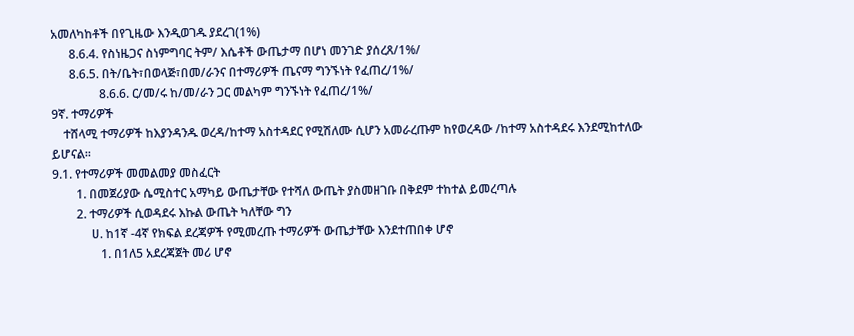አመለካከቶች በየጊዜው እንዲወገዱ ያደረገ(1%)
      8.6.4. የስነዜጋና ስነምግባር ትም/ እሴቶች ውጤታማ በሆነ መንገድ ያሰረጸ/1%/
      8.6.5. በት/ቤት፣በወላጅ፣በመ/ራንና በተማሪዎች ጤናማ ግንኙነት የፈጠረ/1%/
                8.6.6. ር/መ/ሩ ከ/መ/ራን ጋር መልካም ግንኙነት የፈጠረ/1%/
9ኛ. ተማሪዎች
    ተሸላሚ ተማሪዎች ከእያንዳንዱ ወረዳ/ከተማ አስተዳደር የሚሽለሙ ሲሆን አመራረጡም ከየወረዳው /ከተማ አስተዳደሩ እንደሚከተለው ይሆናል፡፡
9.1. የተማሪዎች መመልመያ መስፈርት
        1. በመጀሪያው ሴሚስተር አማካይ ውጤታቸው የተሻለ ውጤት ያስመዘገቡ በቅደም ተከተል ይመረጣሉ
        2. ተማሪዎች ሲወዳደሩ እኩል ውጤት ካለቸው ግን
             ሀ. ከ1ኛ -4ኛ የክፍል ደረጃዎች የሚመረጡ ተማሪዎች ውጤታቸው እንደተጠበቀ ሆኖ
                1. በ1ለ5 አደረጃጀት መሪ ሆኖ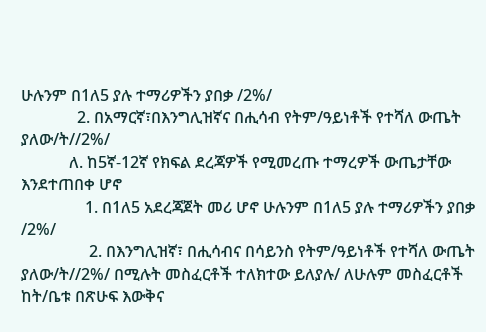ሁሉንም በ1ለ5 ያሉ ተማሪዎችን ያበቃ /2%/
              2. በአማርኛ፣በእንግሊዝኛና በሒሳብ የትም/ዓይነቶች የተሻለ ውጤት ያለው/ት//2%/
            ለ. ከ5ኛ-12ኛ የክፍል ደረጃዎች የሚመረጡ ተማረዎች ውጤታቸው እንደተጠበቀ ሆኖ
                1. በ1ለ5 አደረጃጀት መሪ ሆኖ ሁሉንም በ1ለ5 ያሉ ተማሪዎችን ያበቃ /2%/
                 2. በእንግሊዝኛ፣ በሒሳብና በሳይንስ የትም/ዓይነቶች የተሻለ ውጤት ያለው/ት//2%/ በሚሉት መስፈርቶች ተለክተው ይለያሉ/ ለሁሉም መስፈርቶች ከት/ቤቱ በጽሁፍ እውቅና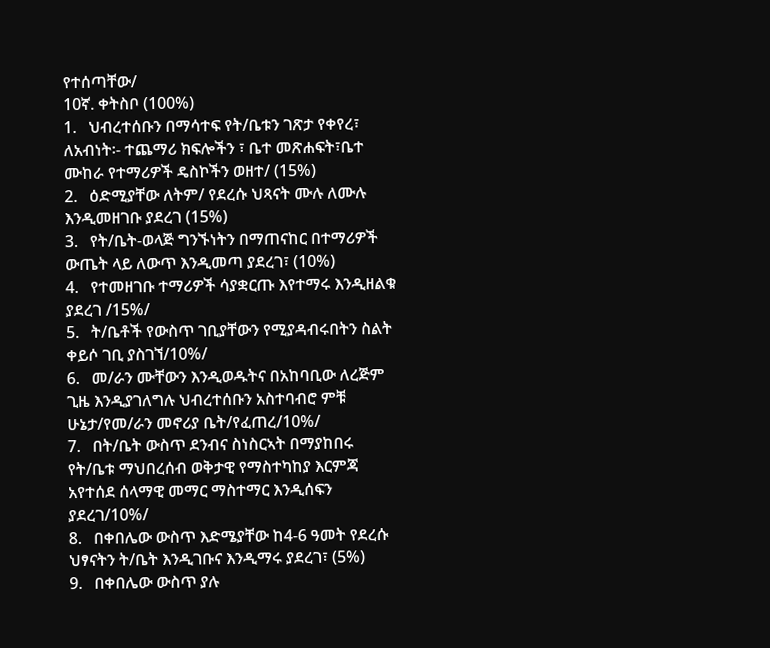የተሰጣቸው/
10ኛ. ቀትስቦ (100%)
1.   ህብረተሰቡን በማሳተፍ የት/ቤቱን ገጽታ የቀየረ፣ ለአብነት፡- ተጨማሪ ክፍሎችን ፣ ቤተ መጽሐፍት፣ቤተ ሙከራ የተማሪዎች ዴስኮችን ወዘተ/ (15%)
2.   ዕድሚያቸው ለትም/ የደረሱ ህጻናት ሙሉ ለሙሉ እንዲመዘገቡ ያደረገ (15%)
3.   የት/ቤት-ወላጅ ግንኙነትን በማጠናከር በተማሪዎች ውጤት ላይ ለውጥ እንዲመጣ ያደረገ፣ (10%)
4.   የተመዘገቡ ተማሪዎች ሳያቋርጡ እየተማሩ እንዲዘልቁ ያደረገ /15%/
5.   ት/ቤቶች የውስጥ ገቢያቸውን የሚያዳብሩበትን ስልት ቀይሶ ገቢ ያስገኘ/10%/
6.   መ/ራን ሙቸውን እንዲወዱትና በአከባቢው ለረጅም ጊዜ እንዲያገለግሉ ህብረተሰቡን አስተባብሮ ምቹ ሁኔታ/የመ/ራን መኖሪያ ቤት/የፈጠረ/10%/
7.   በት/ቤት ውስጥ ደንብና ስነስርኣት በማያከበሩ የት/ቤቱ ማህበረሰብ ወቅታዊ የማስተካከያ እርምጃ አየተሰደ ሰላማዊ መማር ማስተማር እንዲሰፍን ያደረገ/10%/
8.   በቀበሌው ውስጥ እድሜያቸው ከ4-6 ዓመት የደረሱ ህፃናትን ት/ቤት እንዲገቡና እንዲማሩ ያደረገ፣ (5%)
9.   በቀበሌው ውስጥ ያሉ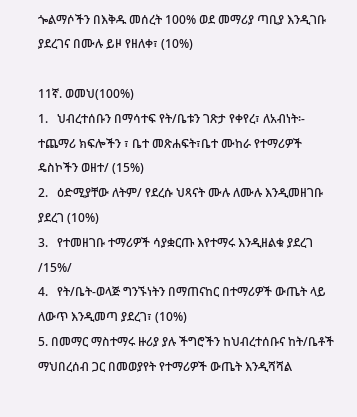ጐልማሶችን በእቅዱ መሰረት 100% ወደ መማሪያ ጣቢያ እንዲገቡ ያደረገና በሙሉ ይዞ የዘለቀ፣ (10%)

11ኛ. ወመህ(100%)
1.   ህብረተሰቡን በማሳተፍ የት/ቤቱን ገጽታ የቀየረ፣ ለአብነት፡- ተጨማሪ ክፍሎችን ፣ ቤተ መጽሐፍት፣ቤተ ሙከራ የተማሪዎች ዴስኮችን ወዘተ/ (15%)
2.   ዕድሚያቸው ለትም/ የደረሱ ህጻናት ሙሉ ለሙሉ እንዲመዘገቡ ያደረገ (10%)
3.   የተመዘገቡ ተማሪዎች ሳያቋርጡ እየተማሩ እንዲዘልቁ ያደረገ /15%/
4.   የት/ቤት-ወላጅ ግንኙነትን በማጠናከር በተማሪዎች ውጤት ላይ ለውጥ እንዲመጣ ያደረገ፣ (10%)
5. በመማር ማስተማሩ ዙሪያ ያሉ ችግሮችን ከህብረተሰቡና ከት/ቤቶች ማህበረሰብ ጋር በመወያየት የተማሪዎች ውጤት እንዲሻሻል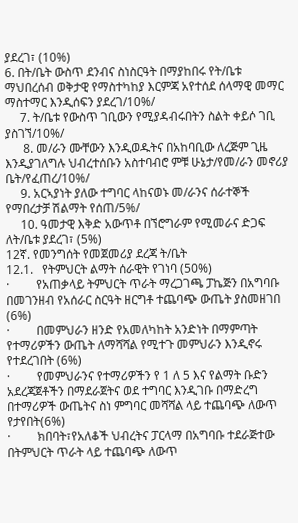ያደረገ፣ (10%)
6. በት/ቤት ውስጥ ደንብና ስነስርዓት በማያከበሩ የት/ቤቱ ማህበረሰብ ወቅታዊ የማስተካከያ እርምጃ አየተሰደ ሰላማዊ መማር ማስተማር እንዲሰፍን ያደረገ/10%/
     7. ት/ቤቱ የውስጥ ገቢውን የሚያዳብሩበትን ስልት ቀይሶ ገቢ ያስገኘ/10%/
      8. መ/ራን ሙቸውን እንዲወዱትና በአከባቢው ለረጅም ጊዜ እንዲያገለግሉ ህብረተሰቡን አስተባብሮ ምቹ ሁኔታ/የመ/ራን መኖሪያ ቤት/የፈጠረ/10%/
     9. አርኣያነት ያለው ተግባር ላከናወኑ መ/ራንና ሰራተኞች የማበረታቻ ሽልማት የሰጠ/5%/
     10. ዓመታዊ እቅድ አውጥቶ በኘሮግራም የሚመራና ድጋፍ ለት/ቤቱ ያደረገ፣ (5%)
12ኛ. የመንግሰት የመጀመሪያ ደረጃ ት/ቤት
12.1.   የትምህርት ልማት ሰራዊት የገነባ (50%)
·         የአጠቃላይ ትምህርት ጥራት ማረጋገጫ ፓኬጅን በአግባቡ በመገንዘብ የአሰራር ስርዓት ዘርግቶ ተጨባጭ ውጤት ያስመዘገበ (6%)
·         በመምህራን ዘንድ የአመለካከት አንድነት በማምጣት የተማሪዎችን ውጤት ለማሻሻል የሚተጉ መምህራን እንዲኖሩ የተደረገበት (6%)
·         የመምህራንና የተማሪዎችን የ 1 ለ 5 እና የልማት ቡድን አደረጃጀቶችን በማደራጀትና ወደ ተግባር እንዲገቡ በማድረግ በተማሪዎች ውጤትና ስነ ምግባር መሻሻል ላይ ተጨባጭ ለውጥ የታየበት(6%)
·         ክበባት፣የአለቆች ህብረትና ፓርላማ በአግባቡ ተደራጅተው በትምህርት ጥራት ላይ ተጨባጭ ለውጥ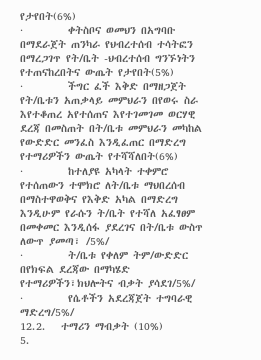የታየበት(6%)
·         ቀትስቦና ወመህን በአግባቡ በማደራጀት ጠንካራ የህብረተሰብ ተሳትፎን በማረጋገጥ የት/ቤት -ህብረተሰብ ግንኙነትን የተጠናከረበትና ውጤት የታየበት(5%)
·         ችግር ፈች እቅድ በማዘጋጀት የት/ቤቱን አጠቃላይ መምህራን በየወሩ ስራ እየተቆጠረ አየተሰጠና እየተገመገመ ወርሃዊ ደረጃ በመስጠት በት/ቤቱ መምህራን መካከል የውድድር መንፈስ እንዲፈጠር በማድረግ የተማሪዎችን ውጤት የተሻሻለበት(6%)
·         ከተለያዩ አካላት ተቀምሮ የተሰጠውን ተሞክሮ ለት/ቤቱ ማህበረሰብ በማስተዋወቅና የእቅድ አካል በማድረግ እንዲሁም የራሱን ት/ቤት የተሻለ አፈፃፀም በመቀመር እንዲሰፋ ያደረገና በት/ቤቱ ውስጥ ለውጥ ያመጣ፣ /5%/
·         ት/ቤቱ የቀለም ትም/ውድድር በየክፍል ደረጃው በማካሄድ የተማሪዎችን፣ክህሎትና ብቃት ያሳደገ/5%/
·         የሴቶችን አደረጃጀት ተግባራዊ ማድረግ/5%/
12.2.   ተማሪን ማብቃት (10%)
5.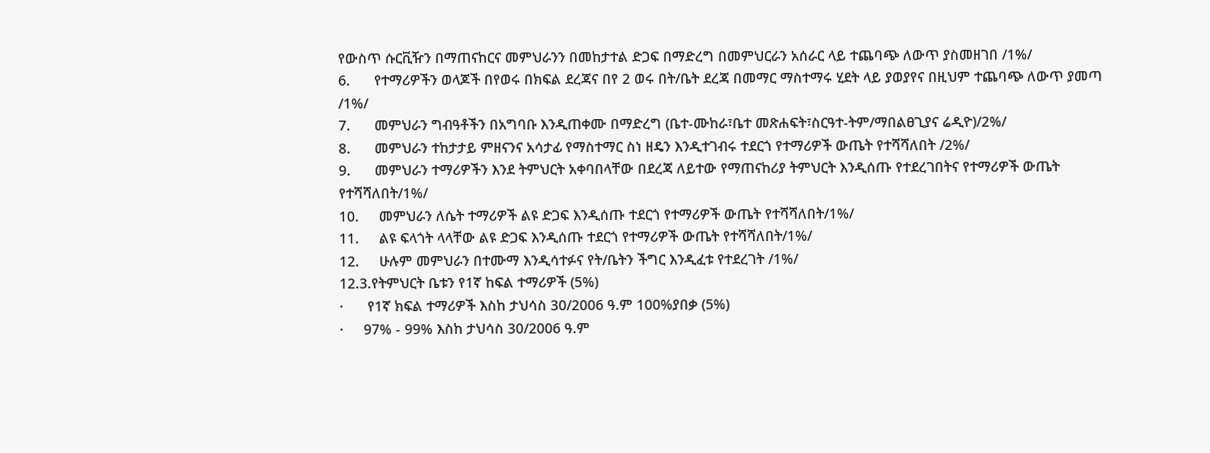የውስጥ ሱርቪዥን በማጠናከርና መምህራንን በመከታተል ድጋፍ በማድረግ በመምህርራን አሰራር ላይ ተጨባጭ ለውጥ ያስመዘገበ /1%/
6.      የተማሪዎችን ወላጆች በየወሩ በክፍል ደረጃና በየ 2 ወሩ በት/ቤት ደረጃ በመማር ማስተማሩ ሂደት ላይ ያወያየና በዚህም ተጨባጭ ለውጥ ያመጣ /1%/
7.      መምህራን ግብዓቶችን በአግባቡ እንዲጠቀሙ በማድረግ (ቤተ-ሙከራ፣ቤተ መጽሐፍት፣ስርዓተ-ትም/ማበልፀጊያና ሬዲዮ)/2%/
8.      መምህራን ተከታታይ ምዘናንና አሳታፊ የማስተማር ስነ ዘዴን እንዲተገብሩ ተደርጎ የተማሪዎች ውጤት የተሻሻለበት /2%/
9.      መምህራን ተማሪዎችን እንደ ትምህርት አቀባበላቸው በደረጃ ለይተው የማጠናከሪያ ትምህርት እንዲሰጡ የተደረገበትና የተማሪዎች ውጤት የተሻሻለበት/1%/
10.     መምህራን ለሴት ተማሪዎች ልዩ ድጋፍ እንዲሰጡ ተደርጎ የተማሪዎች ውጤት የተሻሻለበት/1%/
11.     ልዩ ፍላጎት ላላቸው ልዩ ድጋፍ እንዲሰጡ ተደርጎ የተማሪዎች ውጤት የተሻሻለበት/1%/
12.     ሁሉም መምህራን በተሙማ እንዲሳተፉና የት/ቤትን ችግር እንዲፈቱ የተደረገት /1%/
12.3.የትምህርት ቤቱን የ1ኛ ከፍል ተማሪዎች (5%)
·      የ1ኛ ክፍል ተማሪዎች እስከ ታህሳስ 30/2006 ዓ.ም 100%ያበቃ (5%)
·     97% - 99% እስከ ታህሳስ 30/2006 ዓ.ም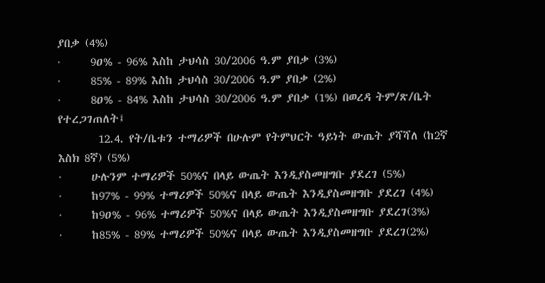ያበቃ (4%)
·      9ዐ% - 96% እስከ ታህሳስ 30/2006 ዓ.ም ያበቃ (3%)
·      85% - 89% እስከ ታህሳስ 30/2006 ዓ.ም ያበቃ (2%)
·      8ዐ% - 84% እስከ ታህሳስ 30/2006 ዓ.ም ያበቃ (1%) በወረዳ ትም/ጽ/ቤት የተረጋገጠለት፤
        12.4. የት/ቤቱን ተማሪዎች በሁሉም የትምህርት ዓይነት ውጤት ያሻሻለ (ከ2ኛ እስክ 8ኛ) (5%)
·      ሁሉንም ተማሪዎች 50%ና በላይ ውጤት እንዲያስመዘግቡ ያደረገ (5%)
·      ከ97% - 99% ተማሪዎች 50%ና በላይ ውጤት እንዲያስመዘግቡ ያደረገ (4%)
·      ከ9ዐ% - 96% ተማሪዎች 50%ና በላይ ውጤት እንዲያስመዘግቡ ያደረገ(3%)
·      ከ85% - 89% ተማሪዎች 50%ና በላይ ውጤት እንዲያስመዘግቡ ያደረገ(2%)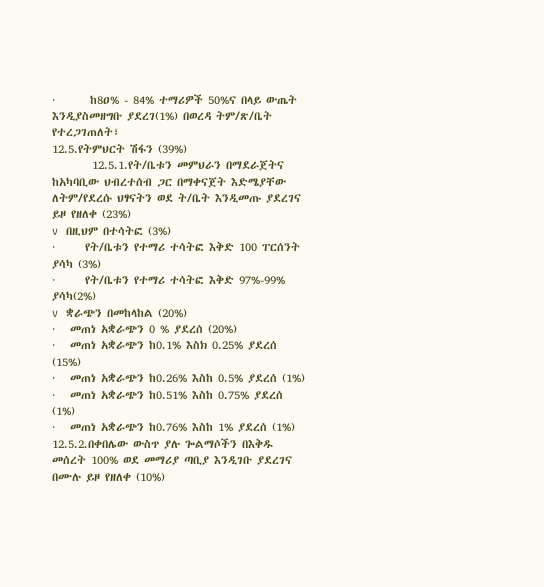·       ከ8ዐ% - 84% ተማሪዎች 50%ና በላይ ውጤት እንዲያስመዘግቡ ያደረገ(1%) በወረዳ ትም/ጽ/ቤት የተረጋገጠለት፣
12.5.የትምህርት ሽፋን (39%)
        12.5.1.የት/ቤቱን መምህራን በማደራጀትና ከአካባቢው ህብረተሰብ ጋር በማቀናጀት እድሜያቸው ለትም/የደረሱ ህፃናትን ወደ ት/ቤት እንዲመጡ ያደረገና ይዞ የዘለቀ (23%)
v  በዚህም በተሳትፎ (3%)
·      የት/ቤቱን የተማሪ ተሳትፎ እቅድ 100 ፐርሰንት ያሳካ (3%)
·      የት/ቤቱን የተማሪ ተሳትፎ እቅድ 97%-99% ያሳካ(2%)
v  ቋራጭን በመከላከል (20%)
·   መጠነ አቋራጭን 0 % ያደረሰ (20%)
·   መጠነ አቋራጭን ከ0.1% እስክ 0.25% ያደረሰ (15%)
·   መጠነ አቋራጭን ከ0.26% እስከ 0.5% ያደረሰ (1%)
·   መጠነ አቋራጭን ከ0.51% እስከ 0.75% ያደረሰ (1%)
·   መጠነ አቋራጭን ከ0.76% እስከ 1% ያደረሰ (1%)
12.5.2.በቀበሌው ውስጥ ያሉ ጐልማሶችን በእቅዱ መሰረት 100% ወደ መማሪያ ጣቢያ እንዲገቡ ያደረገና በሙሉ ይዞ የዘለቀ (10%)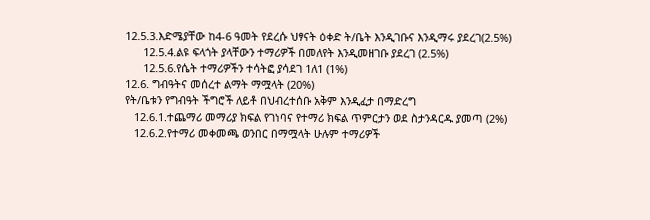12.5.3.እድሜያቸው ከ4-6 ዓመት የደረሱ ህፃናት ዕቀድ ት/ቤት እንዲገቡና እንዲማሩ ያደረገ(2.5%)
      12.5.4.ልዩ ፍላጎት ያላቸውን ተማሪዎች በመለየት እንዲመዘገቡ ያደረገ (2.5%)
      12.5.6.የሴት ተማሪዎችን ተሳትፎ ያሳደገ 1ለ1 (1%)
12.6. ግብዓትና መሰረተ ልማት ማሟላት (20%)
የት/ቤቱን የግብዓት ችግሮች ለይቶ በህብረተሰቡ አቅም እንዲፈታ በማድረግ
   12.6.1.ተጨማሪ መማሪያ ክፍል የገነባና የተማሪ ክፍል ጥምርታን ወደ ስታንዳርዱ ያመጣ (2%)
   12.6.2.የተማሪ መቀመጫ ወንበር በማሟላት ሁሉም ተማሪዎች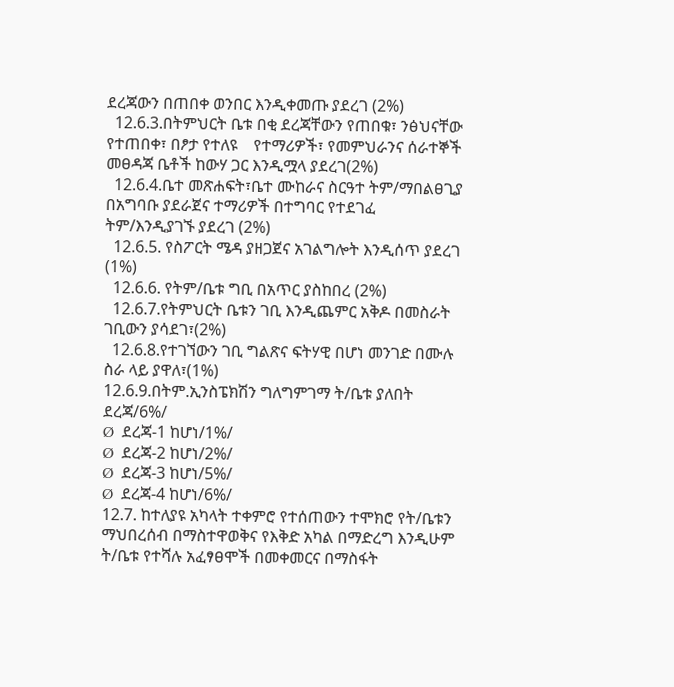ደረጃውን በጠበቀ ወንበር እንዲቀመጡ ያደረገ (2%)
  12.6.3.በትምህርት ቤቱ በቂ ደረጃቸውን የጠበቁ፣ ንፅህናቸው የተጠበቀ፣ በፆታ የተለዩ    የተማሪዎች፣ የመምህራንና ሰራተኞች መፀዳጃ ቤቶች ከውሃ ጋር እንዲሟላ ያደረገ(2%)
  12.6.4.ቤተ መጽሐፍት፣ቤተ ሙከራና ስርዓተ ትም/ማበልፀጊያ በአግባቡ ያደራጀና ተማሪዎች በተግባር የተደገፈ ትም/እንዲያገኙ ያደረገ (2%)
  12.6.5. የስፖርት ሜዳ ያዘጋጀና አገልግሎት እንዲሰጥ ያደረገ (1%)
  12.6.6. የትም/ቤቱ ግቢ በአጥር ያስከበረ (2%)
  12.6.7.የትምህርት ቤቱን ገቢ እንዲጨምር አቅዶ በመስራት ገቢውን ያሳደገ፣(2%)
  12.6.8.የተገኘውን ገቢ ግልጽና ፍትሃዊ በሆነ መንገድ በሙሉ ስራ ላይ ያዋለ፣(1%)
12.6.9.በትም.ኢንስፔክሽን ግለግምገማ ት/ቤቱ ያለበት ደረጃ/6%/
Ø  ደረጃ-1 ከሆነ/1%/
Ø  ደረጃ-2 ከሆነ/2%/
Ø  ደረጃ-3 ከሆነ/5%/
Ø  ደረጃ-4 ከሆነ/6%/
12.7. ከተለያዩ አካላት ተቀምሮ የተሰጠውን ተሞክሮ የት/ቤቱን ማህበረሰብ በማስተዋወቅና የእቅድ አካል በማድረግ እንዲሁም ት/ቤቱ የተሻሉ አፈፃፀሞች በመቀመርና በማስፋት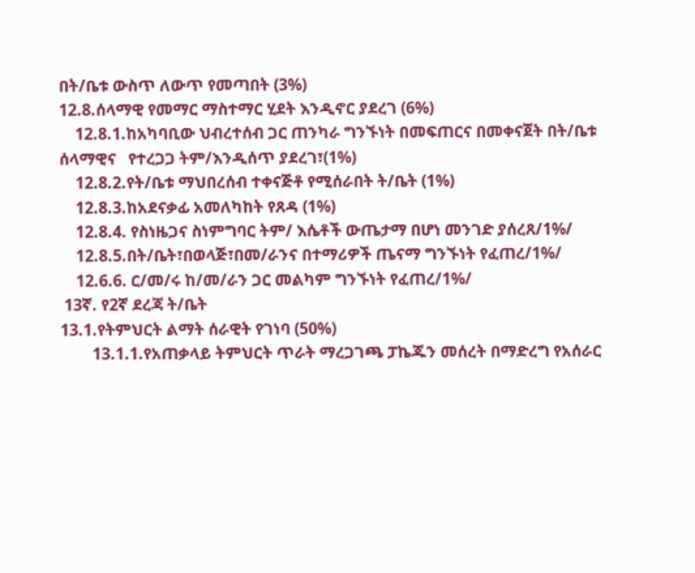በት/ቤቱ ውስጥ ለውጥ የመጣበት (3%)
12.8.ሰላማዊ የመማር ማስተማር ሂደት እንዲኖር ያደረገ (6%)
    12.8.1.ከአካባቢው ህብረተሰብ ጋር ጠንካራ ግንኙነት በመፍጠርና በመቀናጀት በት/ቤቱ ሰላማዊና   የተረጋጋ ትም/እንዲሰጥ ያደረገ፣(1%)
    12.8.2.የት/ቤቱ ማህበረሰብ ተቀናጅቶ የሚሰራበት ት/ቤት (1%)
    12.8.3.ከአደናቃፊ አመለካከት የጸዳ (1%)
    12.8.4. የስነዜጋና ስነምግባር ትም/ እሴቶች ውጤታማ በሆነ መንገድ ያሰረጸ/1%/
    12.8.5.በት/ቤት፣በወላጅ፣በመ/ራንና በተማሪዎች ጤናማ ግንኙነት የፈጠረ/1%/
    12.6.6. ር/መ/ሩ ከ/መ/ራን ጋር መልካም ግንኙነት የፈጠረ/1%/
 13ኛ. የ2ኛ ደረጃ ት/ቤት
13.1.የትምህርት ልማት ሰራዊት የገነባ (50%)
        13.1.1.የአጠቃላይ ትምህርት ጥራት ማረጋገጫ ፓኬጁን መሰረት በማድረግ የአሰራር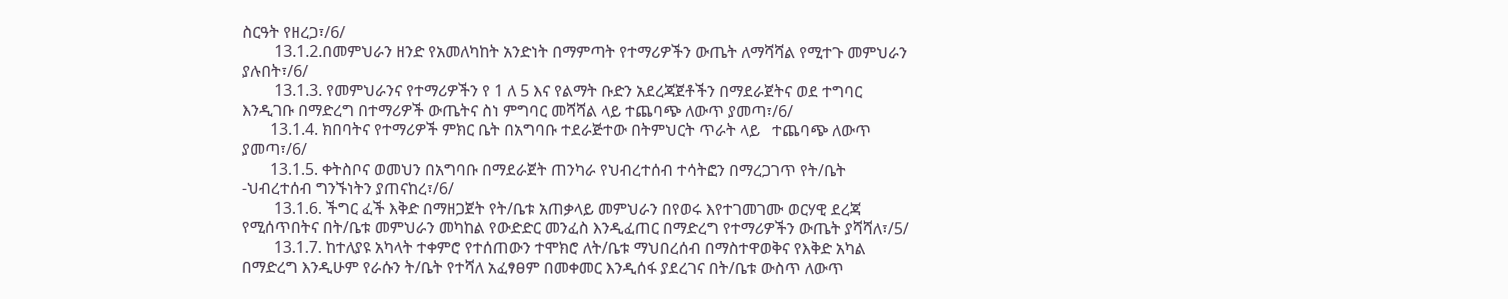ስርዓት የዘረጋ፣/6/
        13.1.2.በመምህራን ዘንድ የአመለካከት አንድነት በማምጣት የተማሪዎችን ውጤት ለማሻሻል የሚተጉ መምህራን ያሉበት፣/6/
        13.1.3. የመምህራንና የተማሪዎችን የ 1 ለ 5 እና የልማት ቡድን አደረጃጀቶችን በማደራጀትና ወደ ተግባር እንዲገቡ በማድረግ በተማሪዎች ውጤትና ስነ ምግባር መሻሻል ላይ ተጨባጭ ለውጥ ያመጣ፣/6/
       13.1.4. ክበባትና የተማሪዎች ምክር ቤት በአግባቡ ተደራጅተው በትምህርት ጥራት ላይ   ተጨባጭ ለውጥ ያመጣ፣/6/
       13.1.5. ቀትስቦና ወመህን በአግባቡ በማደራጀት ጠንካራ የህብረተሰብ ተሳትፎን በማረጋገጥ የት/ቤት -ህብረተሰብ ግንኙነትን ያጠናከረ፣/6/
        13.1.6. ችግር ፈች እቅድ በማዘጋጀት የት/ቤቱ አጠቃላይ መምህራን በየወሩ እየተገመገሙ ወርሃዊ ደረጃ የሚሰጥበትና በት/ቤቱ መምህራን መካከል የውድድር መንፈስ እንዲፈጠር በማድረግ የተማሪዎችን ውጤት ያሻሻለ፣/5/
        13.1.7. ከተለያዩ አካላት ተቀምሮ የተሰጠውን ተሞክሮ ለት/ቤቱ ማህበረሰብ በማስተዋወቅና የእቅድ አካል በማድረግ እንዲሁም የራሱን ት/ቤት የተሻለ አፈፃፀም በመቀመር እንዲሰፋ ያደረገና በት/ቤቱ ውስጥ ለውጥ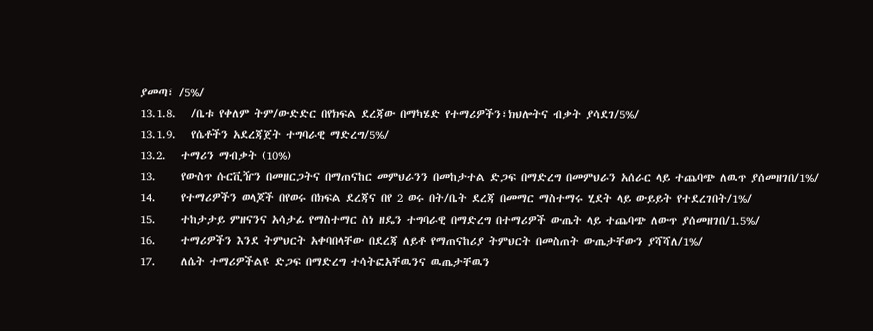ያመጣ፣ /5%/
13.1.8.   /ቤቱ የቀለም ትም/ውድድር በየክፍል ደረጃው በማካሄድ የተማሪዎችን፣ክህሎትና ብቃት ያሳደገ/5%/
13.1.9.   የሴቶችን አደረጃጀት ተግባራዊ ማድረግ/5%/
13.2.   ተማሪን ማብቃት (10%)
13.     የውስጥ ሱርቪዥን በመዘርጋትና በማጠናከር መምህራንን በመከታተል ድጋፍ በማድረግ በመምህራን አሰራር ላይ ተጨባጭ ለዉጥ ያሰመዘገበ/1%/
14.     የተማሪዎችን ወላጆች በየወሩ በክፍል ደረጃና በየ 2 ወሩ በት/ቤት ደረጃ በመማር ማስተማሩ ሂደት ላይ ውይይት የተደረገበት/1%/
15.     ተከታታይ ምዘናንና አሳታፊ የማስተማር ስነ ዘዴን ተግባራዊ በማድረግ በተማሪዎች ውጤት ላይ ተጨባጭ ለውጥ ያሰመዘገበ/1.5%/
16.     ተማሪዎችን እንደ ትምህርት አቀባበላቸው በደረጃ ለይቶ የማጠናከሪያ ትምህርት በመስጠት ውጤታቸውን ያሻሻለ/1%/
17.     ለሴት ተማሪዎችልዩ ድጋፍ በማድረግ ተሳትፎአቸዉንና ዉጤታቸዉን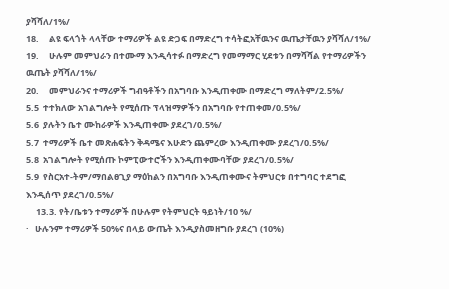ያሻሻለ/1%/
18.     ልዩ ፍላጎት ላላቸው ተማሪዎች ልዩ ድጋፍ በማድረግ ተሳትፎአቸዉንና ዉጤታቸዉን ያሻሻለ/1%/
19.     ሁሉም መምህራን በተሙማ እንዲሳተፉ በማድረግ የመማማር ሂደቱን በማሻሻል የተማሪዎችን ዉጤት ያሻሻለ/1%/
20.     መምህራንና ተማሪዎች ግብዓቶችን በአግባቡ እንዲጠቀሙ በማድረግ ማለትም/2.5%/
5.5  ተተክለው አገልግሎት የሚሰጡ ፕላዝማዎችን በአግባቡ የተጠቀመ/0.5%/
5.6  ያሉትን ቤተ ሙከራዎች እንዲጠቀሙ ያደረገ/0.5%/
5.7  ተማሪዎች ቤተ መጽሐፍትን ቅዳሜና እሁድን ጨምረው እንዲጠቀሙ ያደረገ/0.5%/
5.8  አገልግሎት የሚሰጡ ኮምፒውተሮችን እንዲጠቀሙባቸው ያደረገ/0.5%/
5.9  የስርአተ-ትም/ማበልፀጊያ ማዕከልን በአግባቡ እንዲጠቀሙና ትምህርቱ በተግባር ተደግፎ እንዲሰጥ ያደረገ/0.5%/
     13.3. የት/ቤቱን ተማሪዎች በሁሉም የትምህርት ዓይነት/10 %/
·   ሁሉንም ተማሪዎች 50%ና በላይ ውጤት እንዲያስመዘግቡ ያደረገ (10%)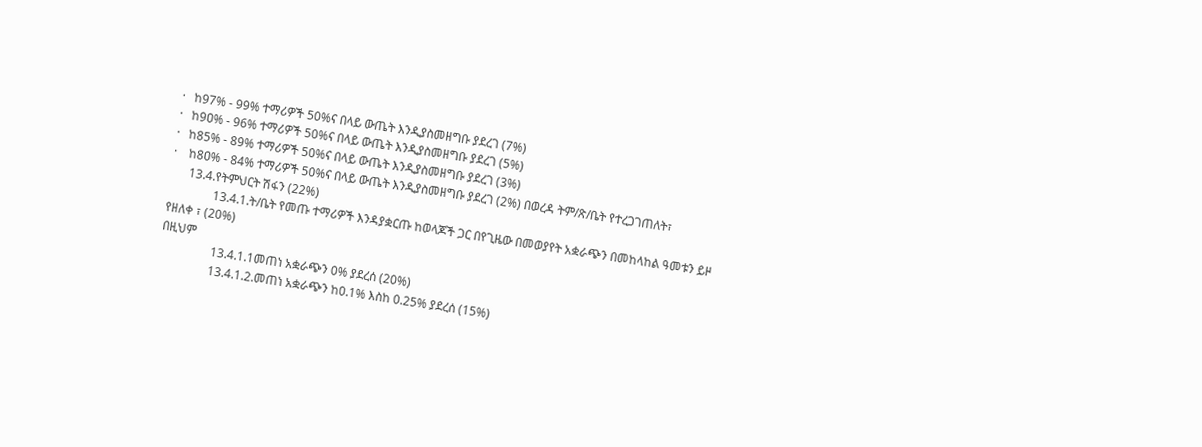·   ከ97% - 99% ተማሪዎች 50%ና በላይ ውጤት እንዲያስመዘግቡ ያደረገ (7%)
·   ከ9ዐ% - 96% ተማሪዎች 50%ና በላይ ውጤት እንዲያስመዘግቡ ያደረገ (5%)
·   ከ85% - 89% ተማሪዎች 50%ና በላይ ውጤት እንዲያስመዘግቡ ያደረገ (3%)
·    ከ8ዐ% - 84% ተማሪዎች 50%ና በላይ ውጤት እንዲያስመዘግቡ ያደረገ (2%) በወረዳ ትም/ጽ/ቤት የተረጋገጠለት፣
      13.4.የትምህርት ሽፋን (22%)
               13.4.1.ት/ቤት የመጡ ተማሪዎች እንዳያቋርጡ ከወላጆች ጋር በየጊዜው በመወያየት አቋራጭን በመከላከል ዓመቱን ይዞ የዘለቀ ፣ (20%)
በዚህም
                 13.4.1.1መጠነ አቋራጭን 0% ያደረሰ (20%)
                 13.4.1.2.መጠነ አቋራጭን ከ0.1% እስከ 0.25% ያደረሰ (15%)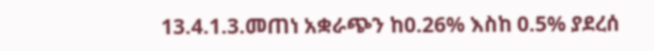13.4.1.3.መጠነ አቋራጭን ከ0.26% እስከ 0.5% ያደረሰ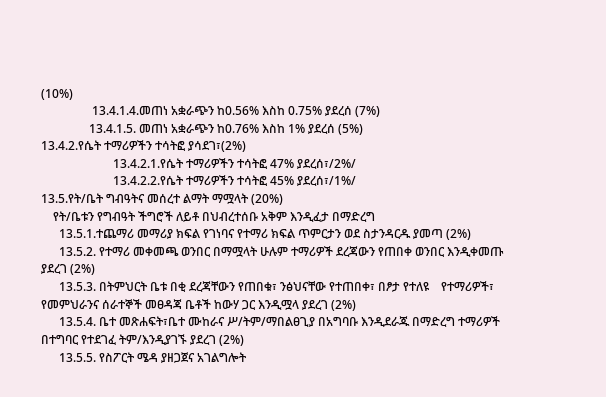(10%)
                 13.4.1.4.መጠነ አቋራጭን ከ0.56% እስከ 0.75% ያደረሰ (7%)
                13.4.1.5. መጠነ አቋራጭን ከ0.76% እስከ 1% ያደረሰ (5%)
13.4.2.የሴት ተማሪዎችን ተሳትፎ ያሳደገ፣(2%)
                        13.4.2.1.የሴት ተማሪዎችን ተሳትፎ 47% ያደረሰ፣/2%/
                        13.4.2.2.የሴት ተማሪዎችን ተሳትፎ 45% ያደረሰ፣/1%/
13.5.የት/ቤት ግብዓትና መሰረተ ልማት ማሟላት (20%)
    የት/ቤቱን የግብዓት ችግሮች ለይቶ በህብረተሰቡ አቅም እንዲፈታ በማድረግ
      13.5.1.ተጨማሪ መማሪያ ክፍል የገነባና የተማሪ ክፍል ጥምርታን ወደ ስታንዳርዱ ያመጣ (2%)
      13.5.2. የተማሪ መቀመጫ ወንበር በማሟላት ሁሉም ተማሪዎች ደረጃውን የጠበቀ ወንበር እንዲቀመጡ ያደረገ (2%)
      13.5.3. በትምህርት ቤቱ በቂ ደረጃቸውን የጠበቁ፣ ንፅህናቸው የተጠበቀ፣ በፆታ የተለዩ    የተማሪዎች፣ የመምህራንና ሰራተኞች መፀዳጃ ቤቶች ከውሃ ጋር እንዲሟላ ያደረገ (2%)
      13.5.4. ቤተ መጽሐፍት፣ቤተ ሙከራና ሥ/ትም/ማበልፀጊያ በአግባቡ እንዲደራጁ በማድረግ ተማሪዎች በተግባር የተደገፈ ትም/እንዲያገኙ ያደረገ (2%)
      13.5.5. የስፖርት ሜዳ ያዘጋጀና አገልግሎት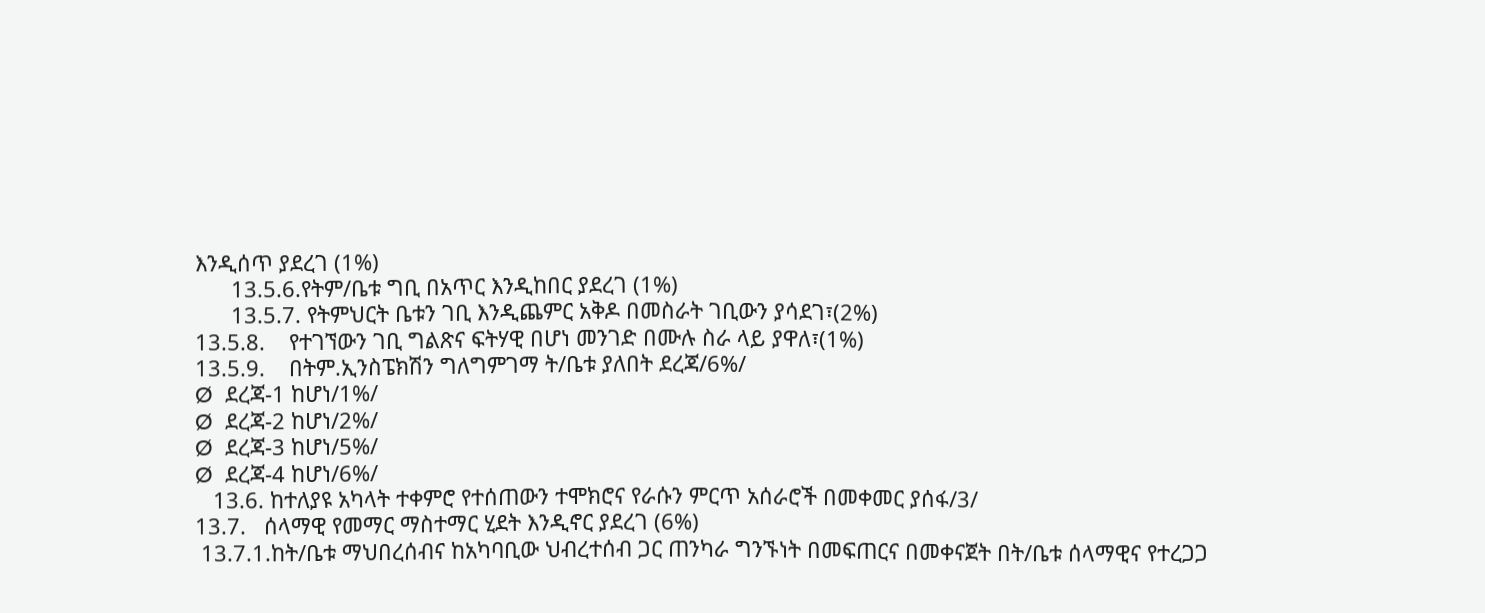እንዲሰጥ ያደረገ (1%)
      13.5.6.የትም/ቤቱ ግቢ በአጥር እንዲከበር ያደረገ (1%)
      13.5.7. የትምህርት ቤቱን ገቢ እንዲጨምር አቅዶ በመስራት ገቢውን ያሳደገ፣(2%)
13.5.8.    የተገኘውን ገቢ ግልጽና ፍትሃዊ በሆነ መንገድ በሙሉ ስራ ላይ ያዋለ፣(1%)
13.5.9.    በትም.ኢንስፔክሽን ግለግምገማ ት/ቤቱ ያለበት ደረጃ/6%/
Ø  ደረጃ-1 ከሆነ/1%/
Ø  ደረጃ-2 ከሆነ/2%/
Ø  ደረጃ-3 ከሆነ/5%/
Ø  ደረጃ-4 ከሆነ/6%/
   13.6. ከተለያዩ አካላት ተቀምሮ የተሰጠውን ተሞክሮና የራሱን ምርጥ አሰራሮች በመቀመር ያሰፋ/3/
13.7.   ሰላማዊ የመማር ማስተማር ሂደት እንዲኖር ያደረገ (6%)
 13.7.1.ከት/ቤቱ ማህበረሰብና ከአካባቢው ህብረተሰብ ጋር ጠንካራ ግንኙነት በመፍጠርና በመቀናጀት በት/ቤቱ ሰላማዊና የተረጋጋ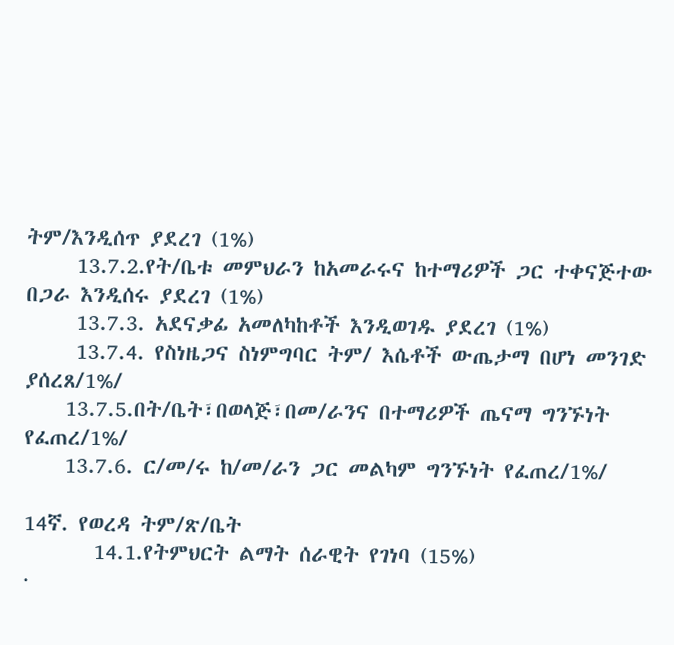ትም/እንዲሰጥ ያደረገ (1%)
     13.7.2.የት/ቤቱ መምህራን ከአመራሩና ከተማሪዎች ጋር ተቀናጅተው በጋራ እንዲሰሩ ያደረገ (1%)
     13.7.3. አደናቃፊ አመለካከቶች እንዲወገዱ ያደረገ (1%)
     13.7.4. የስነዜጋና ስነምግባር ትም/ እሴቶች ውጤታማ በሆነ መንገድ ያሰረጸ/1%/
    13.7.5.በት/ቤት፣በወላጅ፣በመ/ራንና በተማሪዎች ጤናማ ግንኙነት የፈጠረ/1%/
    13.7.6. ር/መ/ሩ ከ/መ/ራን ጋር መልካም ግንኙነት የፈጠረ/1%/

14ኛ. የወረዳ ትም/ጽ/ቤት
       14.1.የትምህርት ልማት ሰራዊት የገነባ (15%)
·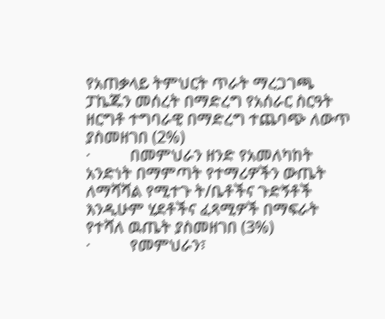የአጠቃላይ ትምህርት ጥራት ማረጋገጫ ፓኬጁን መሰረት በማድረግ የአሰራር ስርዓት ዘርግቶ ተግባራዊ በማድረግ ተጨባጭ ለውጥ ያስመዘገበ (2%)
·          በመምህራን ዘንድ የአመለካከት አንድነት በማምጣት የተማሪዎችን ውጤት ለማሻሻል የሚተጉ ት/ቤቶችና ጉድኝቶች እንዲሁም ሂደቶችና ፈጻሚዎች በማፍራት የተሻለ ዉጤት ያስመዘገበ (3%)
·          የመምህራን፣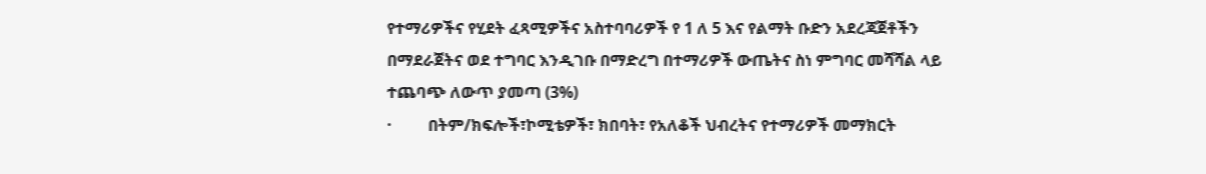የተማሪዎችና የሂደት ፈጻሚዎችና አስተባባሪዎች የ 1 ለ 5 እና የልማት ቡድን አደረጃጀቶችን በማደራጀትና ወደ ተግባር እንዲገቡ በማድረግ በተማሪዎች ውጤትና ስነ ምግባር መሻሻል ላይ ተጨባጭ ለውጥ ያመጣ (3%)
·         በትም/ክፍሎች፣ኮሚቴዎች፣ ክበባት፣ የአለቆች ህብረትና የተማሪዎች መማክርት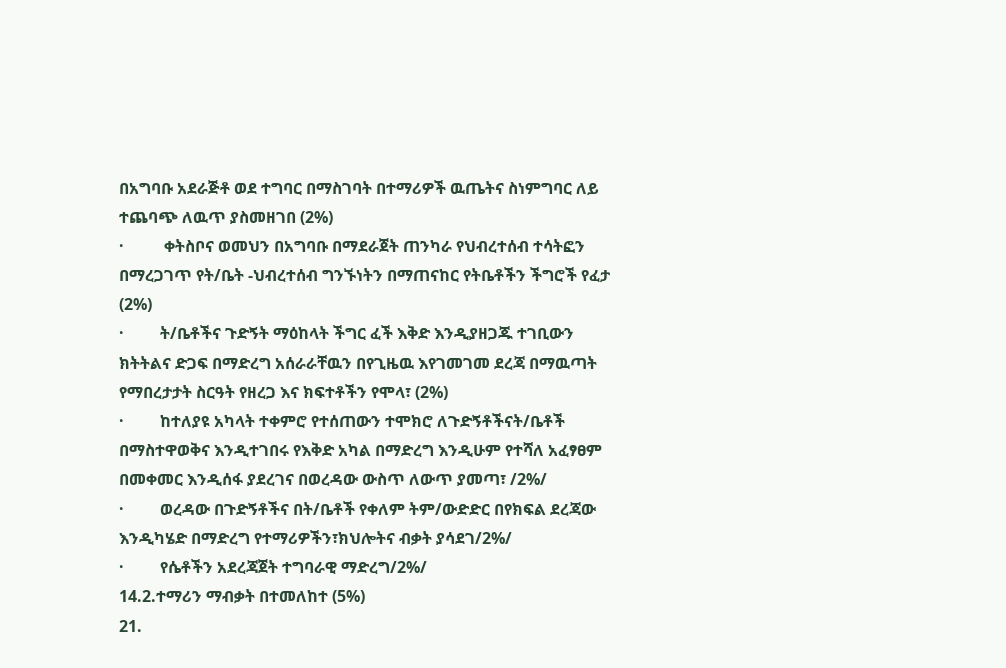በአግባቡ አደራጅቶ ወደ ተግባር በማስገባት በተማሪዎች ዉጤትና ስነምግባር ለይ ተጨባጭ ለዉጥ ያስመዘገበ (2%)
·          ቀትስቦና ወመህን በአግባቡ በማደራጀት ጠንካራ የህብረተሰብ ተሳትፎን በማረጋገጥ የት/ቤት -ህብረተሰብ ግንኙነትን በማጠናከር የትቤቶችን ችግሮች የፈታ (2%)
·         ት/ቤቶችና ጉድኝት ማዕከላት ችግር ፈች እቅድ እንዲያዘጋጁ ተገቢውን ክትትልና ድጋፍ በማድረግ አሰራራቸዉን በየጊዜዉ እየገመገመ ደረጃ በማዉጣት የማበረታታት ስርዓት የዘረጋ እና ክፍተቶችን የሞላ፣ (2%)
·         ከተለያዩ አካላት ተቀምሮ የተሰጠውን ተሞክሮ ለጉድኝቶችናት/ቤቶች በማስተዋወቅና እንዲተገበሩ የእቅድ አካል በማድረግ እንዲሁም የተሻለ አፈፃፀም በመቀመር እንዲሰፋ ያደረገና በወረዳው ውስጥ ለውጥ ያመጣ፣ /2%/
·         ወረዳው በጉድኝቶችና በት/ቤቶች የቀለም ትም/ውድድር በየክፍል ደረጃው እንዲካሄድ በማድረግ የተማሪዎችን፣ክህሎትና ብቃት ያሳደገ/2%/
·         የሴቶችን አደረጃጀት ተግባራዊ ማድረግ/2%/
14.2.ተማሪን ማብቃት በተመለከተ (5%)
21.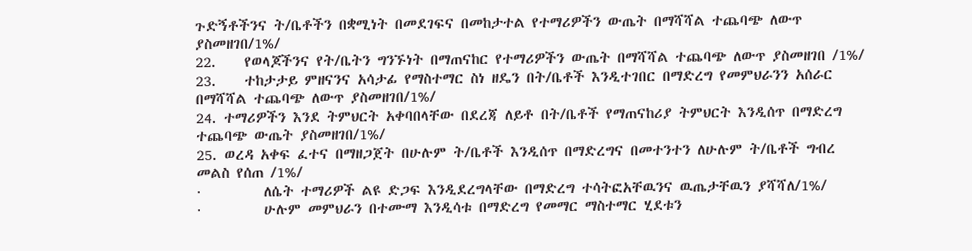ጉድኝቶችንና ት/ቤቶችን በቋሚነት በመደገፍና በመከታተል የተማሪዎችን ውጤት በማሻሻል ተጨባጭ ለውጥ ያስመዘገበ/1%/
22.    የወላጆችንና የት/ቤትን ግንኙነት በማጠናከር የተማሪዎችን ውጤት በማሻሻል ተጨባጭ ለውጥ ያስመዘገበ /1%/
23.    ተከታታይ ምዘናንና አሳታፊ የማስተማር ስነ ዘዴን በት/ቤቶች እንዲተገበር በማድረግ የመምህራንን አሰራር በማሻሻል ተጨባጭ ለውጥ ያስመዘገበ/1%/
24. ተማሪዎችን እንደ ትምህርት አቀባበላቸው በደረጃ ለይቶ በት/ቤቶች የማጠናከሪያ ትምህርት እንዲሰጥ በማድረግ ተጨባጭ ውጤት ያስመዘገበ/1%/
25. ወረዳ አቀፍ ፈተና በማዘጋጀት በሁሉም ት/ቤቶች እንዲሰጥ በማድረግና በመተንተን ለሁሉም ት/ቤቶች ግብረ መልስ የሰጠ /1%/
·         ለሴት ተማሪዎች ልዩ ድጋፍ እንዲደረግላቸው በማድረግ ተሳትፎአቸዉንና ዉጤታቸዉን ያሻሻለ/1%/
·         ሁሉም መምህራን በተሙማ እንዲሳቱ በማድረግ የመማር ማስተማር ሂደቱን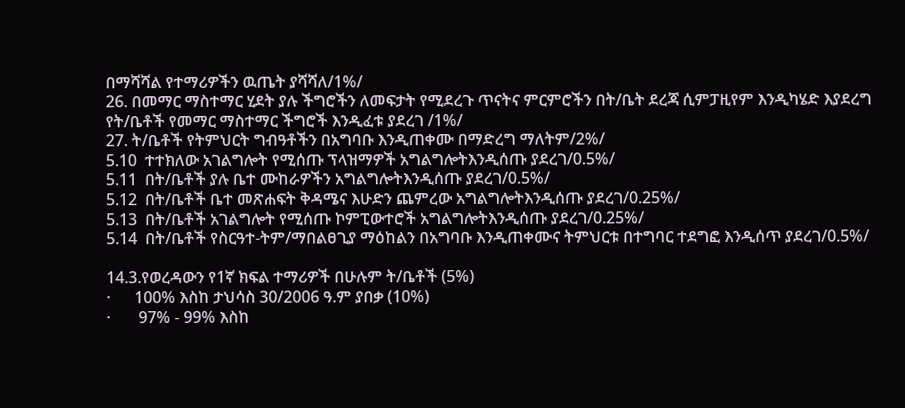በማሻሻል የተማሪዎችን ዉጤት ያሻሻለ/1%/
26. በመማር ማስተማር ሂደት ያሉ ችግሮችን ለመፍታት የሚደረጉ ጥናትና ምርምሮችን በት/ቤት ደረጃ ሲምፓዚየም እንዲካሄድ እያደረግ የት/ቤቶች የመማር ማስተማር ችግሮች እንዲፈቱ ያደረገ /1%/
27. ት/ቤቶች የትምህርት ግብዓቶችን በአግባቡ እንዲጠቀሙ በማድረግ ማለትም/2%/
5.10  ተተክለው አገልግሎት የሚሰጡ ፕላዝማዎች አግልግሎትእንዲሰጡ ያደረገ/0.5%/
5.11  በት/ቤቶች ያሉ ቤተ ሙከራዎችን አግልግሎትእንዲሰጡ ያደረገ/0.5%/
5.12  በት/ቤቶች ቤተ መጽሐፍት ቅዳሜና እሁድን ጨምረው አግልግሎትእንዲሰጡ ያደረገ/0.25%/
5.13  በት/ቤቶች አገልግሎት የሚሰጡ ኮምፒውተሮች አግልግሎትእንዲሰጡ ያደረገ/0.25%/
5.14  በት/ቤቶች የስርዓተ-ትም/ማበልፀጊያ ማዕከልን በአግባቡ እንዲጠቀሙና ትምህርቱ በተግባር ተደግፎ እንዲሰጥ ያደረገ/0.5%/

14.3.የወረዳውን የ1ኛ ክፍል ተማሪዎች በሁሉም ት/ቤቶች (5%)
·      100% እስከ ታህሳስ 30/2006 ዓ.ም ያበቃ (10%)
·       97% - 99% እስከ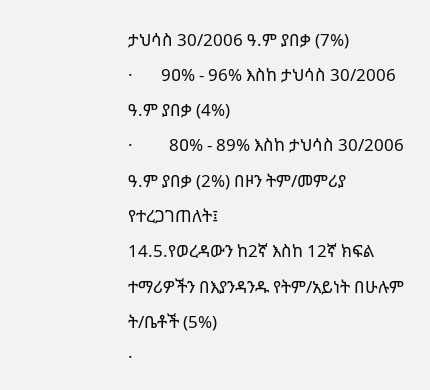ታህሳስ 30/2006 ዓ.ም ያበቃ (7%)
·       9ዐ% - 96% እስከ ታህሳስ 30/2006 ዓ.ም ያበቃ (4%)
·         8ዐ% - 89% እስከ ታህሳስ 30/2006 ዓ.ም ያበቃ (2%) በዞን ትም/መምሪያ   የተረጋገጠለት፤
14.5.የወረዳውን ከ2ኛ እስከ 12ኛ ክፍል ተማሪዎችን በእያንዳንዱ የትም/አይነት በሁሉም ት/ቤቶች (5%)
·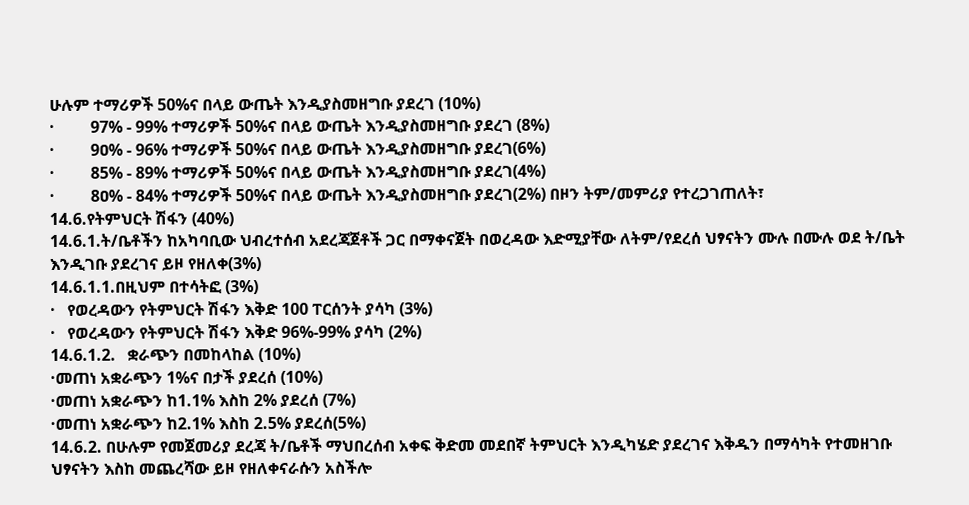ሁሉም ተማሪዎች 50%ና በላይ ውጤት እንዲያስመዘግቡ ያደረገ (10%)
·         97% - 99% ተማሪዎች 50%ና በላይ ውጤት እንዲያስመዘግቡ ያደረገ (8%)
·         9ዐ% - 96% ተማሪዎች 50%ና በላይ ውጤት እንዲያስመዘግቡ ያደረገ(6%)
·         85% - 89% ተማሪዎች 50%ና በላይ ውጤት እንዲያስመዘግቡ ያደረገ(4%)
·         8ዐ% - 84% ተማሪዎች 50%ና በላይ ውጤት እንዲያስመዘግቡ ያደረገ(2%) በዞን ትም/መምሪያ የተረጋገጠለት፣
14.6.የትምህርት ሽፋን (40%)
14.6.1.ት/ቤቶችን ከአካባቢው ህብረተሰብ አደረጃጀቶች ጋር በማቀናጀት በወረዳው እድሚያቸው ለትም/የደረሰ ህፃናትን ሙሉ በሙሉ ወደ ት/ቤት እንዲገቡ ያደረገና ይዞ የዘለቀ(3%)
14.6.1.1.በዚህም በተሳትፎ (3%)
·   የወረዳውን የትምህርት ሽፋን እቅድ 100 ፐርሰንት ያሳካ (3%)
·   የወረዳውን የትምህርት ሽፋን እቅድ 96%-99% ያሳካ (2%)
14.6.1.2.   ቋራጭን በመከላከል (10%)
·መጠነ አቋራጭን 1%ና በታች ያደረሰ (10%)
·መጠነ አቋራጭን ከ1.1% እስከ 2% ያደረሰ (7%)
·መጠነ አቋራጭን ከ2.1% እስከ 2.5% ያደረሰ(5%)
14.6.2. በሁሉም የመጀመሪያ ደረጃ ት/ቤቶች ማህበረሰብ አቀፍ ቅድመ መደበኛ ትምህርት እንዲካሄድ ያደረገና እቅዱን በማሳካት የተመዘገቡ ህፃናትን እስከ መጨረሻው ይዞ የዘለቀናራሱን አስችሎ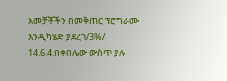አመቻቾችን በመቅጠር ፕሮግራሙ እንዲካሄድ ያደረገ/3%/
14.6.4.በቀበሌው ውስጥ ያሉ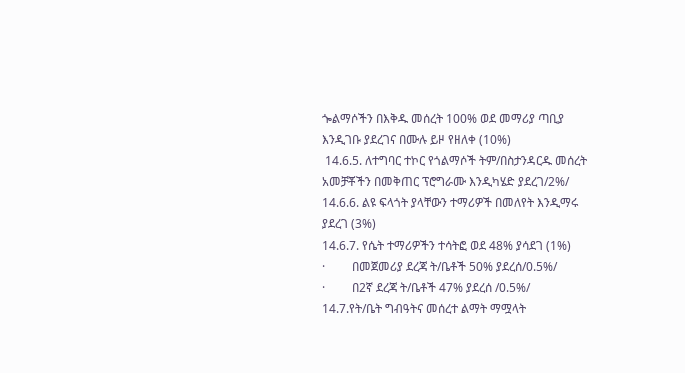ጐልማሶችን በእቅዱ መሰረት 100% ወደ መማሪያ ጣቢያ እንዲገቡ ያደረገና በሙሉ ይዞ የዘለቀ (10%)
 14.6.5. ለተግባር ተኮር የጎልማሶች ትም/በስታንዳርዱ መሰረት አመቻቾችን በመቅጠር ፕሮግራሙ እንዲካሄድ ያደረገ/2%/
14.6.6. ልዩ ፍላጎት ያላቸውን ተማሪዎች በመለየት እንዲማሩ ያደረገ (3%)
14.6.7. የሴት ተማሪዎችን ተሳትፎ ወደ 48% ያሳደገ (1%)
·         በመጀመሪያ ደረጃ ት/ቤቶች 50% ያደረሰ/0.5%/
·         በ2ኛ ደረጃ ት/ቤቶች 47% ያደረሰ /0.5%/
14.7.የት/ቤት ግብዓትና መሰረተ ልማት ማሟላት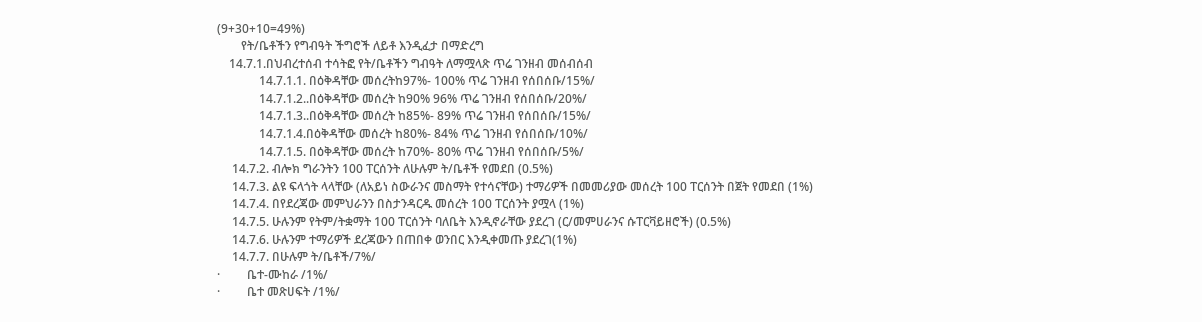(9+30+10=49%)
        የት/ቤቶችን የግብዓት ችግሮች ለይቶ እንዲፈታ በማድረግ
    14.7.1.በህብረተሰብ ተሳትፎ የት/ቤቶችን ግብዓት ለማሟላጽ ጥሬ ገንዘብ መሰብሰብ
              14.7.1.1. በዕቅዳቸው መሰረትከ97%- 100% ጥሬ ገንዘብ የሰበሰቡ/15%/
              14.7.1.2..በዕቅዳቸው መሰረት ከ90% 96% ጥሬ ገንዘብ የሰበሰቡ/20%/
              14.7.1.3..በዕቅዳቸው መሰረት ከ85%- 89% ጥሬ ገንዘብ የሰበሰቡ/15%/
              14.7.1.4.በዕቅዳቸው መሰረት ከ80%- 84% ጥሬ ገንዘብ የሰበሰቡ/10%/
              14.7.1.5. በዕቅዳቸው መሰረት ከ70%- 80% ጥሬ ገንዘብ የሰበሰቡ/5%/
     14.7.2. ብሎክ ግራንትን 100 ፐርሰንት ለሁሉም ት/ቤቶች የመደበ (0.5%)
     14.7.3. ልዩ ፍላጎት ላላቸው (ለአይነ ስውራንና መስማት የተሳናቸው) ተማሪዎች በመመሪያው መሰረት 100 ፐርሰንት በጀት የመደበ (1%)
     14.7.4. በየደረጃው መምህራንን በስታንዳርዱ መሰረት 100 ፐርሰንት ያሟላ (1%)
     14.7.5. ሁሉንም የትም/ትቋማት 100 ፐርሰንት ባለቤት እንዲኖራቸው ያደረገ (ር/መምሀራንና ሱፐርቫይዘሮች) (0.5%)
     14.7.6. ሁሉንም ተማሪዎች ደረጃውን በጠበቀ ወንበር እንዲቀመጡ ያደረገ(1%)
     14.7.7. በሁሉም ት/ቤቶች/7%/
·         ቤተ-ሙከራ /1%/
·         ቤተ መጽሀፍት /1%/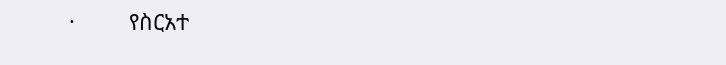·         የስርአተ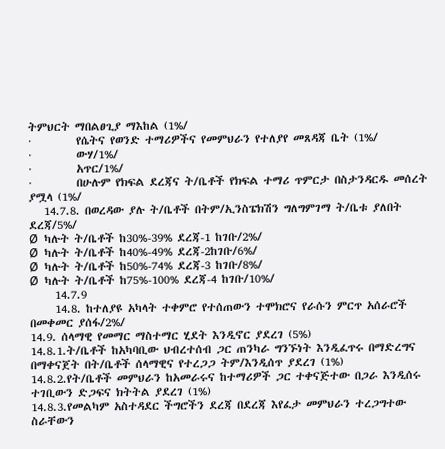ትምህርት ማበልፀጊያ ማእከል (1%/
·         የሴትና የወንድ ተማሪዎችና የመምህራን የተለያየ መጸዳጃ ቤት (1%/
·         ውሃ/1%/
·         አጥር/1%/
·         በሁሉም የክፍል ደረጃና ት/ቤቶች የክፍል ተማሪ ጥምርታ በስታንዳርዱ መሰረት ያሟላ (1%/
   14.7.8. በወረዳው ያሉ ት/ቤቶች በትም/ኢንስፔክሽን ግለግምገማ ት/ቤቱ ያለበት ደረጃ/5%/
Ø  ካሉት ት/ቤቶች ከ30%-39% ደረጃ-1 ከገቡ/2%/
Ø  ካሉት ት/ቤቶች ከ40%-49% ደረጃ-2ከገቡ/6%/
Ø  ካሉት ት/ቤቶች ከ50%-74% ደረጃ-3 ከገቡ/8%/
Ø  ካሉት ት/ቤቶች ከ75%-100% ደረጃ-4 ከገቡ/10%/
     14.7.9
     14.8. ከተለያዩ አካላት ተቀምሮ የተሰጠውን ተሞክሮና የራሱን ምርጥ አሰራሮች በመቀመር ያሰፋ/2%/
14.9. ሰላማዊ የመማር ማስተማር ሂደት እንዲኖር ያደረገ (5%)
14.8.1.ት/ቤቶች ከአካባቢው ህብረተሰብ ጋር ጠንካራ ግንኙነት እንዲፈጥሩ በማድረግና በማቀናጀት በት/ቤቶች ሰላማዊና የተረጋጋ ትም/እንዲሰጥ ያደረገ (1%)
14.8.2.የት/ቤቶች መምህራን ከአመራሩና ከተማሪዎች ጋር ተቀናጅተው በጋራ እንዲሰሩ ተገቢውን ድጋፍና ክትትል ያደረገ (1%)
14.8.3.የመልካም አስተዳደር ችግሮችን ደረጃ በደረጃ እየፈታ መምህራን ተረጋግተው ስራቸውን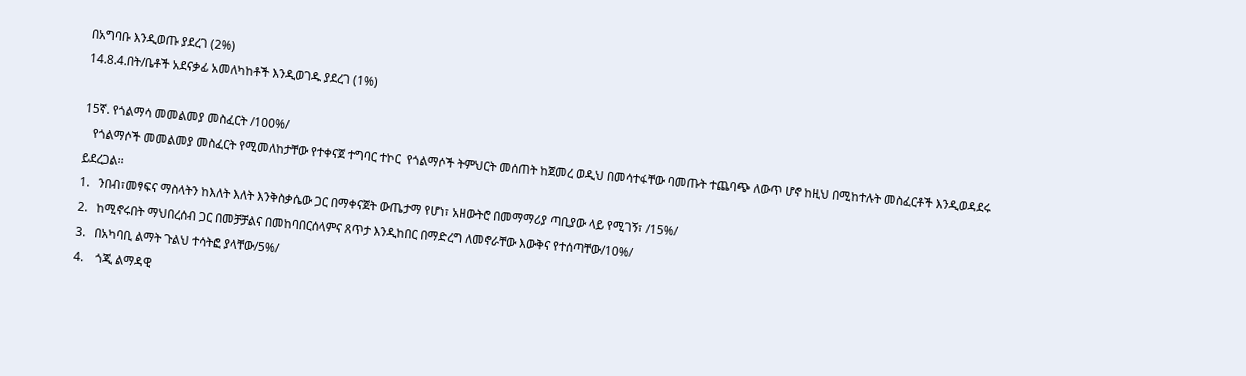በአግባቡ እንዲወጡ ያደረገ (2%)
14.8.4.በት/ቤቶች አደናቃፊ አመለካከቶች እንዲወገዱ ያደረገ (1%)

15ኛ. የጎልማሳ መመልመያ መስፈርት /100%/
   የጎልማሶች መመልመያ መስፈርት የሚመለከታቸው የተቀናጀ ተግባር ተኮር  የጎልማሶች ትምህርት መሰጠት ከጀመረ ወዲህ በመሳተፋቸው ባመጡት ተጨባጭ ለውጥ ሆኖ ከዚህ በሚከተሉት መስፈርቶች እንዲወዳደሩ ይደረጋል፡፡
1.   ንበብ፣መፃፍና ማስላትን ከእለት እለት እንቅስቃሴው ጋር በማቀናጀት ውጤታማ የሆነ፣ አዘውትሮ በመማማሪያ ጣቢያው ላይ የሚገኝ፣ /15%/
2.   ከሚኖሩበት ማህበረሰብ ጋር በመቻቻልና በመከባበርሰላምና ጸጥታ እንዲከበር በማድረግ ለመኖራቸው እውቅና የተሰጣቸው/10%/
3.   በአካባቢ ልማት ጉልህ ተሳትፎ ያላቸው/5%/
4.    ጎጂ ልማዳዊ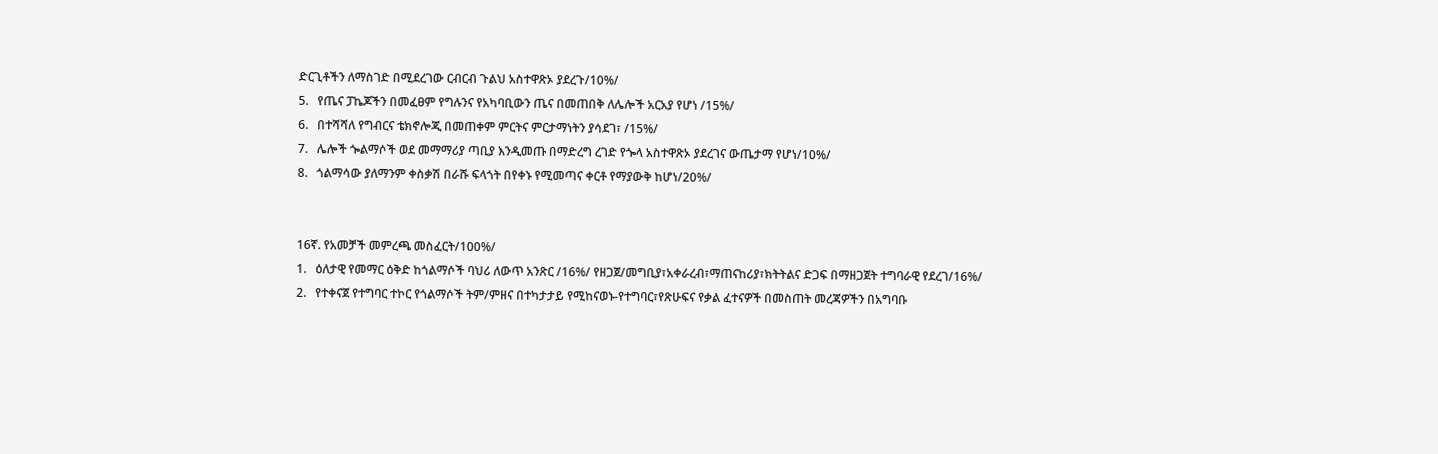ድርጊቶችን ለማስገድ በሚደረገው ርብርብ ጉልህ አስተዋጽኦ ያደረጉ/10%/
5.   የጤና ፓኬጆችን በመፈፀም የግሉንና የአካባቢውን ጤና በመጠበቅ ለሌሎች አርአያ የሆነ /15%/
6.   በተሻሻለ የግብርና ቴክኖሎጂ በመጠቀም ምርትና ምርታማነትን ያሳደገ፣ /15%/
7.   ሌሎች ጐልማሶች ወደ መማማሪያ ጣቢያ እንዲመጡ በማድረግ ረገድ የጐላ አስተዋጽኦ ያደረገና ውጤታማ የሆነ/10%/
8.   ጎልማሳው ያለማንም ቀስቃሽ በራሹ ፍላጎት በየቀኑ የሚመጣና ቀርቶ የማያውቅ ከሆነ/20%/


16ኛ. የአመቻች መምረጫ መስፈርት/100%/
1.   ዕለታዊ የመማር ዕቅድ ከጎልማሶች ባህሪ ለውጥ አንጽር /16%/ የዘጋጀ/መግቢያ፣አቀራረብ፣ማጠናከሪያ፣ክትትልና ድጋፍ በማዘጋጀት ተግባራዊ የደረገ/16%/
2.   የተቀናጀ የተግባር ተኮር የጎልማሶች ትም/ምዘና በተካታታይ የሚከናወኑ-የተግባር፣የጽሁፍና የቃል ፈተናዎች በመስጠት መረጃዎችን በአግባቡ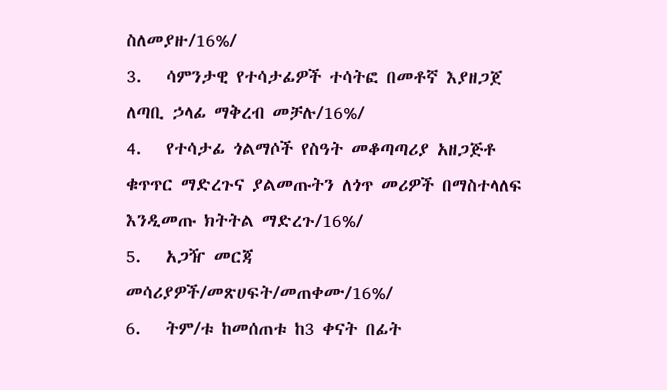ስለመያዙ/16%/
3.   ሳምንታዊ የተሳታፊዎች ተሳትፎ በመቶኛ እያዘጋጀ ለጣቢ ኃላፊ ማቅረብ መቻሉ/16%/
4.   የተሳታፊ ጎልማሶች የስዓት መቆጣጣሪያ አዘጋጅቶ ቁጥጥር ማድረጉና ያልመጡትን ለጎጥ መሪዎች በማስተላለፍ እንዲመጡ ክትትል ማድረጉ/16%/
5.   አጋዥ መርጃ መሳሪያዎች/መጽሀፍት/መጠቀሙ/16%/
6.   ትም/ቱ ከመሰጠቱ ከ3 ቀናት በፊት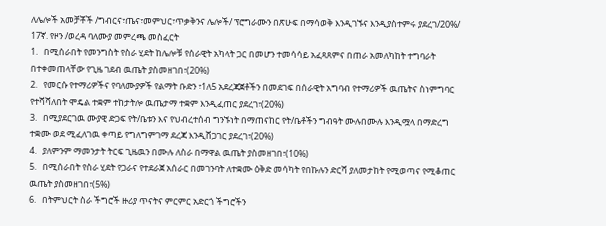ለሌሎች አመቻቾች /ግብርና፣ጤና፣መምህር፣ጥቃቅንና ሌሎች/ ፕሮግራሙን በጽሁፍ በማሳወቅ እንዲገኙና እንዲያስተምሩ ያደረገ/20%/
17ኛ. የዞን /ወረዳ ባለሙያ መምረጫ መስፈርት
1.   በሚሰራበት የመንግስት የስራ ሂደት ከሌሎቹ የሰራዊት አካላት ጋር በመሆን ተመሳሳይ አፈጻጸምና በጠራ አመለካከት ተግባራት በተቀመጠላቸው የጊዜ ገደብ ዉጤት ያስመዘገበ፣(20%)
2.   የመርሱ የተማሪዎችና የባለሙያዎች የልማት ቡድን ፣1ለ5 አደረጃጀቶችን በመደገፍ በሰራዊት አግባብ የተማሪዎች ዉጤትና ስነምግባር የተሻሻለበት ሞዴል ተቋም ተከታትሎ ዉጤታማ ተቋም እንዲፈጠር ያደረገ፣(20%)
3.   በሚያደርገዉ ሙያዊ ድጋፍ የት/ቤቱን እና የህብረተሰብ ግንኙነት በማጠናከር የት/ቤቶችን ግብዓት ሙሉበሙሉ እንዲሟላ በማድረግ ተቋሙ ወደ ሚፈለገዉ ቀጣይ የግለግምገማ ደረጃ እንዲሸጋገር ያደረገ፣(20%)
4.   ያለምንም ማመንታት ትርፍ ጊዜዉን በሙሉ ለስራ በማዋል ዉጤት ያስመዘገበ፣(10%)
5.   በሚሰራበት የስራ ሂደት የጋራና የተደራጀ አሰራር በመገንባት ለተቋሙ ዕቅድ መሳካት የበኩሉን ድርሻ ያለመታከት የሚወጣና የሚቆጠር ዉጤት ያስመዘገበ፣(5%)
6.   በትምህርት ስራ ችግሮች ዙሪያ ጥናትና ምርምር አድርጎ ችግሮችን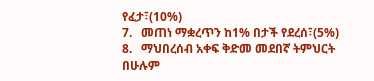የፈታ፣(10%)
7.   መጠነ ማቋረጥን ከ1% በታች የደረሰ፣(5%)
8.   ማህበረሰብ አቀፍ ቅድመ መደበኛ ትምህርት በሁሉም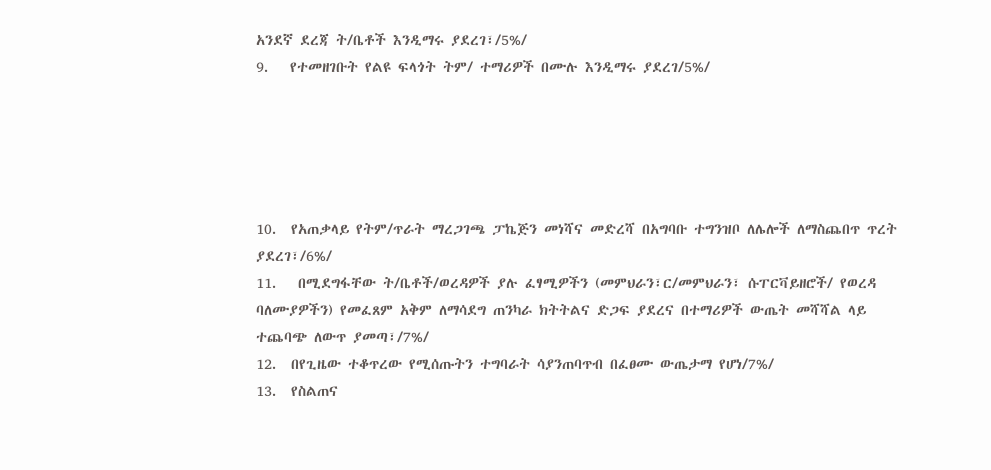አንደኛ ደረጃ ት/ቤቶች እንዲማሩ ያደረገ፣/5%/
9.   የተመዘገቡት የልዩ ፍላጎት ትም/ ተማሪዎች በሙሉ እንዲማሩ ያደረገ/5%/





10.  የአጠቃላይ የትም/ጥራት ማረጋገጫ ፓኬጅን መነሻና መድረሻ በአግባቡ ተግንዝቦ ለሌሎች ለማስጨበጥ ጥረት ያደረገ፣/6%/
11.   በሚደግፋቸው ት/ቤቶች/ወረዳዎች ያሉ ፈፃሚዎችን (መምህራን፣ር/መምህራን፣ ሱፐርቫይዘሮች/ የወረዳ ባለሙያዎችን) የመፈጸም አቅም ለማሳደግ ጠንካራ ክትትልና ድጋፍ ያደረና በተማሪዎች ውጤት መሻሻል ላይ ተጨባጭ ለውጥ ያመጣ፣/7%/
12.  በየጊዜው ተቆጥረው የሚሰጡትን ተግባራት ሳያንጠባጥብ በፈፀሙ ውጤታማ የሆነ/7%/
13.  የስልጠና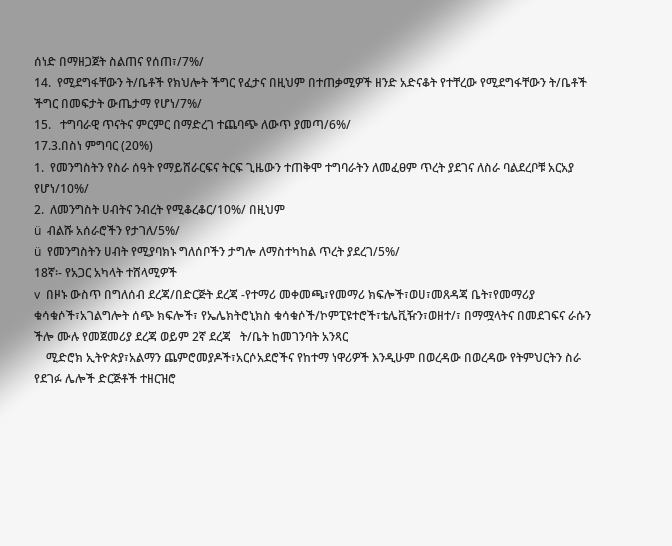ሰነድ በማዘጋጀት ስልጠና የሰጠ፣/7%/
14.  የሚደግፋቸውን ት/ቤቶች የክህሎት ችግር የፈታና በዚህም በተጠቃሚዎች ዘንድ አድናቆት የተቸረው የሚደግፋቸውን ት/ቤቶች ችግር በመፍታት ውጤታማ የሆነ/7%/
15.   ተግባራዊ ጥናትና ምርምር በማድረገ ተጨባጭ ለውጥ ያመጣ/6%/
17.3.በስነ ምግባር (20%)
1.  የመንግስትን የስራ ሰዓት የማይሸራርፍና ትርፍ ጊዜውን ተጠቅሞ ተግባራትን ለመፈፀም ጥረት ያደገና ለስራ ባልደረቦቹ አርአያ የሆነ/10%/
2.  ለመንግስት ሀብትና ንብረት የሚቆረቆር/10%/ በዚህም
ü  ብልሹ አሰራሮችን የታገለ/5%/
ü  የመንግስትን ሀብት የሚያባክኑ ግለሰቦችን ታግሎ ለማስተካከል ጥረት ያደረገ/5%/
18ኛ፡- የአጋር አካላት ተሸላሚዎች
v  በዞኑ ውስጥ በግለሰብ ደረጃ/በድርጅት ደረጃ -የተማሪ መቀመጫ፣የመማሪ ክፍሎች፣ወሀ፣መጸዳጃ ቤት፣የመማሪያ ቁሳቁሶች፣አገልግሎት ሰጭ ክፍሎች፣ የኤሌክትሮኒክስ ቁሳቁሶች/ኮምፒዩተሮች፣ቴሌቪዥን፣ወዘተ/፣ በማሟላትና በመደገፍና ራሱን ችሎ ሙሉ የመጀመሪያ ደረጃ ወይም 2ኛ ደረጃ   ት/ቤት ከመገንባት አንጻር
    ሚድሮክ ኢትዮጵያ፣አልማን ጨምሮመያዶች፣አርሶአደሮችና የከተማ ነዋሪዎች እንዲሁም በወረዳው በወረዳው የትምህርትን ስራ የደገፉ ሌሎች ድርጅቶች ተዘርዝሮ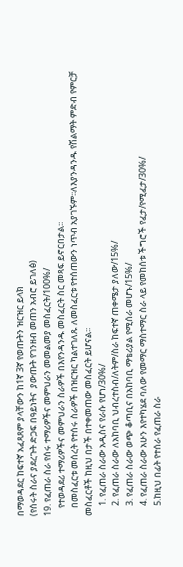በማወዳደር ከፍተኛ አፈጻጸም ያላቸውን ከ1ኛ 3ኛ የወጡትን ዝርዝር ይላክ
(የሰሩት ስራና ያደረጉት ድጋፍ በዓይነትና  ያውጡት የገንዘብ መጠን አብሮ ይገለፅ)
19. የፈጠራ ስራ የሰሩ ተማሪዎችና መምህራን መመልመያ መስፈርት/100%/
    የተወዳደሪ ተማሪዎችና መምህራን ስራዎች በእየንዳንዱ መስፈርት ስር መጻፍ ይኖርበታል፡፡
    በመስፈርቱ መሰረት የተሰሩ ስራዎች በዝርዝር ካልተገለጹ ለመስፈርቱ የተሰጠውን ነጥብ አያገኙም፡፡ለእያንዳንዱ የሽልማት ምድብ የምርቻ መስፈርቶች ከዚህ በታች በተቀመጠው መስፈርት ይሆናል፡፡
     1. የፈጠራ ስራው አዲስና የራሱ የሆነ/30%/
     2. የፈጠራ ስራው ለአከባቢ ህብረተስብ/ለትም/ስራ ከፍተኛ ጠቀሜታ ያለው/15%/
     3. የፈጠራ ስራው ወጭ ቆጣቢና በአከባቢ ማቴሪያል የሚሰራ መሆኑ/15%/
     4. የፈጠራ ስራው አሁን እየተካሄደ ባለው የመማር ማስተማር ስራ ላይ የመከሰቱ ችግሮች የፈታ/የሚፈታ/30%/
     5.ከዚህ በፊት የተሰራ የፈጠራ ስራ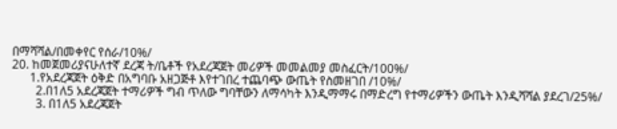በማሻሻል/በመቀየር የሰራ/10%/
20. ከመጀመሪያናሁለተኛ ደረጃ ት/ቤቶች የአደረጃጀት መሪዎች መመልመያ መስፈርት/100%/
      1.የአደረጃጀት ዕቅድ በአግባቡ አዘጋጅቶ እየተገበረ ተጨባጭ ውጤት የስመዘገበ /10%/
        2.በ1ለ5 አደረጃጀት ተማሪዎች ግብ ጥለው ግባቸውን ለማሳካት እንዲማማሩ በማድረግ የተማሪዎችን ውጤት እንዲሻሻል ያደረገ/25%/
        3. በ1ለ5 አደረጃጀት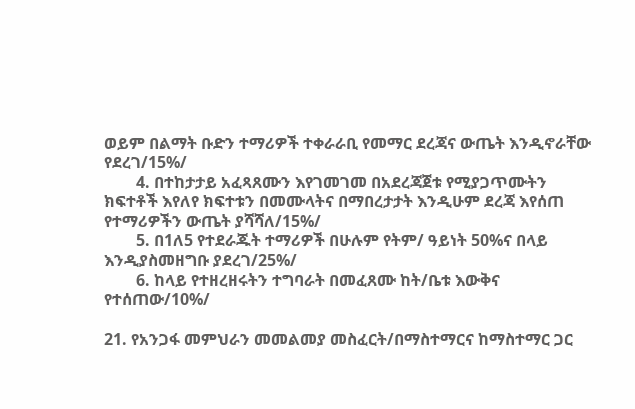ወይም በልማት ቡድን ተማሪዎች ተቀራራቢ የመማር ደረጃና ውጤት እንዲኖራቸው የደረገ/15%/
        4. በተከታታይ አፈጻጸሙን እየገመገመ በአደረጃጀቱ የሚያጋጥሙትን ክፍተቶች እየለየ ክፍተቱን በመሙላትና በማበረታታት እንዲሁም ደረጃ እየሰጠ የተማሪዎችን ውጤት ያሻሻለ/15%/
        5. በ1ለ5 የተደራጁት ተማሪዎች በሁሉም የትም/ ዓይነት 50%ና በላይ እንዲያስመዘግቡ ያደረገ/25%/
        6. ከላይ የተዘረዘሩትን ተግባራት በመፈጸሙ ከት/ቤቱ እውቅና የተሰጠው/10%/

21. የአንጋፋ መምህራን መመልመያ መስፈርት/በማስተማርና ከማስተማር ጋር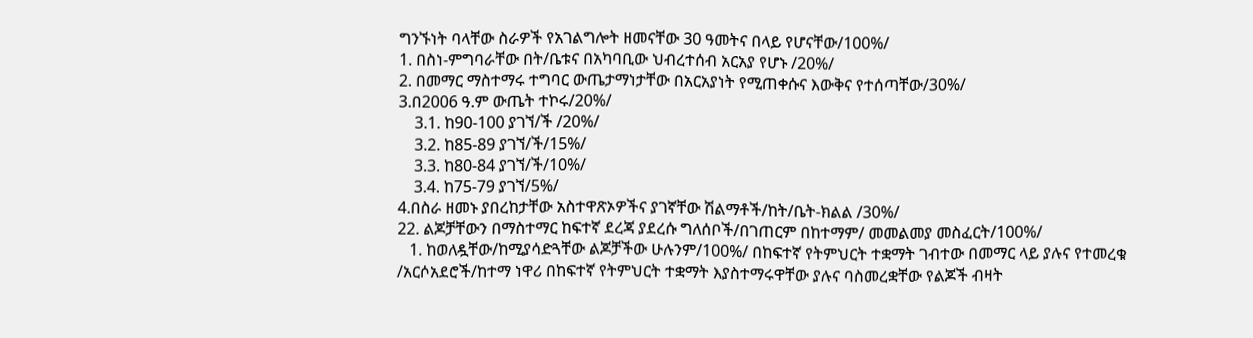ግንኙነት ባላቸው ስራዎች የአገልግሎት ዘመናቸው 30 ዓመትና በላይ የሆናቸው/100%/
1. በስነ-ምግባራቸው በት/ቤቱና በአካባቢው ህብረተሰብ አርአያ የሆኑ /20%/
2. በመማር ማስተማሩ ተግባር ውጤታማነታቸው በአርአያነት የሚጠቀሱና እውቅና የተሰጣቸው/30%/
3.በ2006 ዓ.ም ውጤት ተኮሩ/20%/
    3.1. ከ90-100 ያገኘ/ች /20%/
    3.2. ከ85-89 ያገኘ/ች/15%/
    3.3. ከ80-84 ያገኘ/ች/10%/
    3.4. ከ75-79 ያገኘ/5%/
4.በስራ ዘመኑ ያበረከታቸው አስተዋጽኦዎችና ያገኛቸው ሽልማቶች/ከት/ቤት-ክልል /30%/
22. ልጆቻቸውን በማስተማር ከፍተኛ ደረጃ ያደረሱ ግለሰቦች/በገጠርም በከተማም/ መመልመያ መስፈርት/100%/
   1. ከወለዷቸው/ከሚያሳድጓቸው ልጆቻችው ሁሉንም/100%/ በከፍተኛ የትምህርት ተቋማት ገብተው በመማር ላይ ያሉና የተመረቁ /አርሶአደሮች/ከተማ ነዋሪ በከፍተኛ የትምህርት ተቋማት እያስተማሩዋቸው ያሉና ባስመረቋቸው የልጆች ብዛት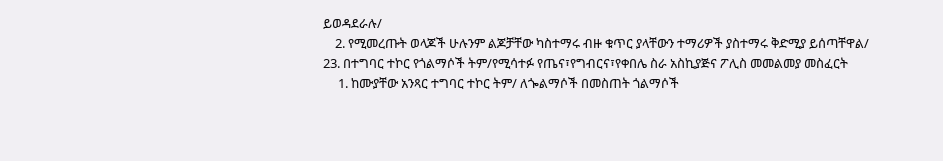ይወዳደራሉ/
    2. የሚመረጡት ወላጆች ሁሉንም ልጆቻቸው ካስተማሩ ብዙ ቁጥር ያላቸውን ተማሪዎች ያስተማሩ ቅድሚያ ይሰጣቸዋል/
23. በተግባር ተኮር የጎልማሶች ትም/የሚሳተፉ የጤና፣የግብርና፣የቀበሌ ስራ አስኪያጅና ፖሊስ መመልመያ መስፈርት
     1. ከሙያቸው አንጻር ተግባር ተኮር ትም/ ለጐልማሶች በመስጠት ጎልማሶች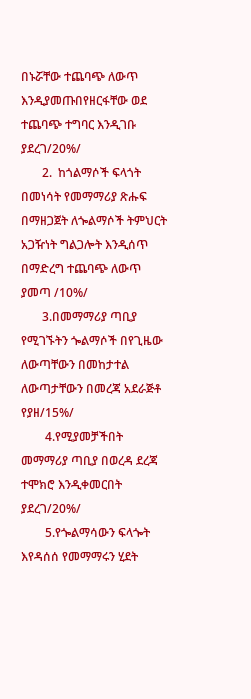በኑሯቸው ተጨባጭ ለውጥ እንዲያመጡበየዘርፋቸው ወደ ተጨባጭ ተግባር እንዲገቡ ያደረገ/20%/
       2.  ከጎልማሶች ፍላጎት በመነሳት የመማማሪያ ጽሑፍ በማዘጋጀት ለጐልማሶች ትምህርት አጋዥነት ግልጋሎት እንዲሰጥ በማድረግ ተጨባጭ ለውጥ ያመጣ /10%/
       3.በመማማሪያ ጣቢያ የሚገኙትን ጐልማሶች በየጊዜው ለውጣቸውን በመከታተል ለውጣታቸውን በመረጃ አደራጅቶ የያዘ/15%/
        4.የሚያመቻችበት መማማሪያ ጣቢያ በወረዳ ደረጃ ተሞክሮ እንዲቀመርበት ያደረገ/20%/
        5.የጐልማሳውን ፍላጐት እየዳሰሰ የመማማሩን ሂደት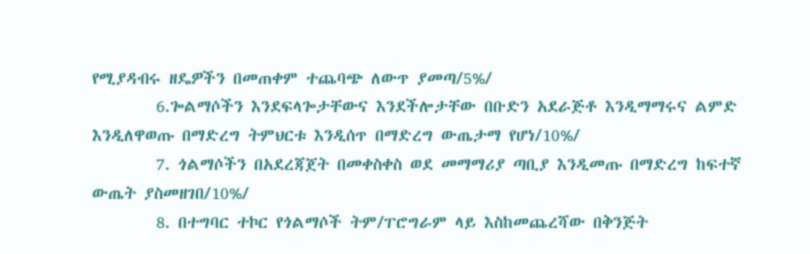የሚያዳብሩ ዘዴዎችን በመጠቀም ተጨባጭ ለውጥ ያመጣ/5%/
        6.ጐልማሶችን እንደፍላጐታቸውና እንደችሎታቸው በቡድን አደራጅቶ እንዲማማሩና ልምድ እንዲለዋወጡ በማድረግ ትምህርቱ እንዲሰጥ በማድረግ ውጤታማ የሆነ/10%/
        7. ጎልማሶችን በአደረጃጀት በመቀስቀስ ወደ መማማሪያ ጣቢያ እንዲመጡ በማድረግ ከፍተኛ ውጤት ያስመዘገበ/10%/
        8. በተግባር ተኮር የጎልማሶች ትም/ፐሮግራም ላይ እስከመጨረሻው በቅንጅት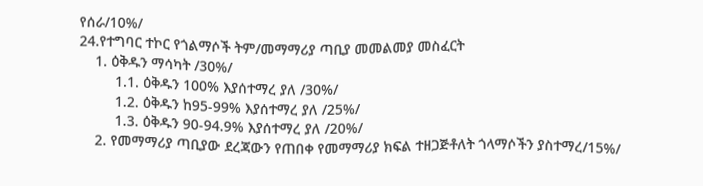የሰራ/10%/
24.የተግባር ተኮር የጎልማሶች ትም/መማማሪያ ጣቢያ መመልመያ መስፈርት
    1. ዕቅዱን ማሳካት /30%/
         1.1. ዕቅዱን 100% እያሰተማረ ያለ /30%/
         1.2. ዕቅዱን ከ95-99% እያሰተማረ ያለ /25%/
         1.3. ዕቅዱን 90-94.9% እያሰተማረ ያለ /20%/
    2. የመማማሪያ ጣቢያው ደረጃውን የጠበቀ የመማማሪያ ክፍል ተዘጋጅቶለት ጎላማሶችን ያስተማረ/15%/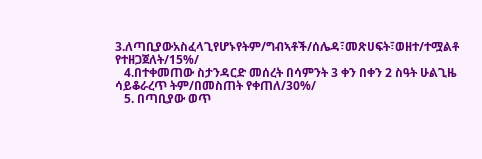3.ለጣቢያውአስፈላጊየሆኑየትም/ግብኣቶች/ሰሌዳ፣መጽሀፍት፣ወዘተ/ተሟልቶ የተዘጋጀለት/15%/
   4.በተቀመጠው ስታንዳርድ መሰረት በሳምንት 3 ቀን በቀን 2 ስዓት ሁልጊዜ ሳይቆራረጥ ትም/በመስጠት የቀጠለ/30%/
   5. በጣቢያው ወጥ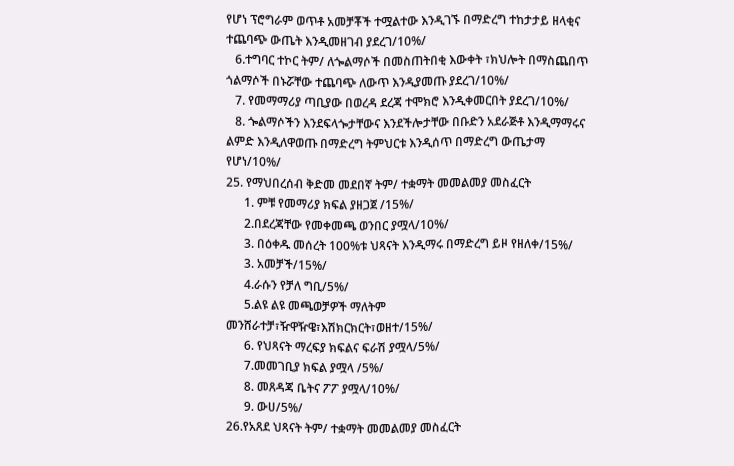የሆነ ፕሮግራም ወጥቶ አመቻቾች ተሟልተው እንዲገኙ በማድረግ ተከታታይ ዘላቂና ተጨባጭ ውጤት እንዲመዘገብ ያደረገ/10%/
   6.ተግባር ተኮር ትም/ ለጐልማሶች በመስጠትበቂ እውቀት ፣ክህሎት በማስጨበጥ ጎልማሶች በኑሯቸው ተጨባጭ ለውጥ እንዲያመጡ ያደረገ/10%/
   7. የመማማሪያ ጣቢያው በወረዳ ደረጃ ተሞክሮ እንዲቀመርበት ያደረገ/10%/
   8. ጐልማሶችን እንደፍላጐታቸውና እንደችሎታቸው በቡድን አደራጅቶ እንዲማማሩና ልምድ እንዲለዋወጡ በማድረግ ትምህርቱ እንዲሰጥ በማድረግ ውጤታማ የሆነ/10%/
25. የማህበረሰብ ቅድመ መደበኛ ትም/ ተቋማት መመልመያ መስፈርት
      1. ምቹ የመማሪያ ክፍል ያዘጋጀ /15%/
      2.በደረጃቸው የመቀመጫ ወንበር ያሟላ/10%/
      3. በዕቀዱ መሰረት 100%ቱ ህጻናት እንዲማሩ በማድረግ ይዞ የዘለቀ/15%/
      3. አመቻች/15%/
      4.ራሱን የቻለ ግቢ/5%/
      5.ልዩ ልዩ መጫወቻዎች ማለትም መንሸራተቻ፣ዥዋዥዌ፣እሽክርክርት፣ወዘተ/15%/
      6. የህጻናት ማረፍያ ክፍልና ፍራሽ ያሟላ/5%/
      7.መመገቢያ ክፍል ያሟላ /5%/
      8. መጸዳጃ ቤትና ፖፖ ያሟላ/10%/
      9. ውሀ/5%/
26.የአጸደ ህጻናት ትም/ ተቋማት መመልመያ መስፈርት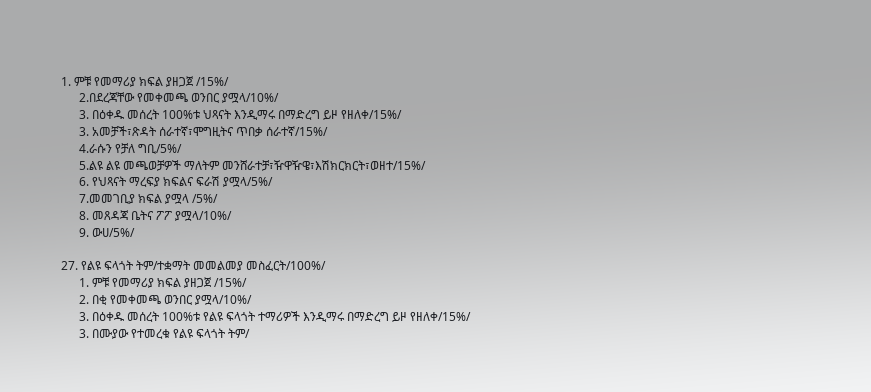1. ምቹ የመማሪያ ክፍል ያዘጋጀ /15%/
      2.በደረጃቸው የመቀመጫ ወንበር ያሟላ/10%/
      3. በዕቀዱ መሰረት 100%ቱ ህጻናት እንዲማሩ በማድረግ ይዞ የዘለቀ/15%/
      3. አመቻች፣ጽዳት ሰራተኛ፣ሞግዚትና ጥበቃ ሰራተኛ/15%/
      4.ራሱን የቻለ ግቢ/5%/
      5.ልዩ ልዩ መጫወቻዎች ማለትም መንሸራተቻ፣ዥዋዥዌ፣እሽክርክርት፣ወዘተ/15%/
      6. የህጻናት ማረፍያ ክፍልና ፍራሽ ያሟላ/5%/
      7.መመገቢያ ክፍል ያሟላ /5%/
      8. መጸዳጃ ቤትና ፖፖ ያሟላ/10%/
      9. ውሀ/5%/

27. የልዩ ፍላጎት ትም/ተቋማት መመልመያ መስፈርት/100%/
      1. ምቹ የመማሪያ ክፍል ያዘጋጀ /15%/
      2. በቂ የመቀመጫ ወንበር ያሟላ/10%/
      3. በዕቀዱ መሰረት 100%ቱ የልዩ ፍላጎት ተማሪዎች እንዲማሩ በማድረግ ይዞ የዘለቀ/15%/
      3. በሙያው የተመረቁ የልዩ ፍላጎት ትም/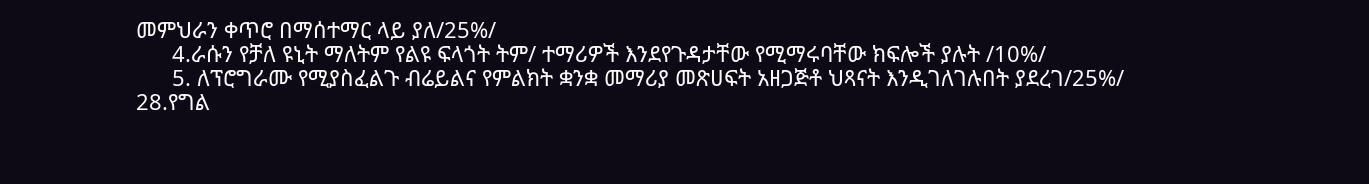መምህራን ቀጥሮ በማሰተማር ላይ ያለ/25%/
      4.ራሱን የቻለ ዩኒት ማለትም የልዩ ፍላጎት ትም/ ተማሪዎች እንደየጉዳታቸው የሚማሩባቸው ክፍሎች ያሉት /10%/
      5. ለፕሮግራሙ የሚያስፈልጉ ብሬይልና የምልክት ቋንቋ መማሪያ መጽሀፍት አዘጋጅቶ ህጻናት እንዲገለገሉበት ያደረገ/25%/
28.የግል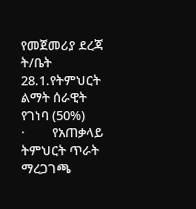የመጀመሪያ ደረጃ ት/ቤት
28.1.የትምህርት ልማት ሰራዊት የገነባ (50%)
·         የአጠቃላይ ትምህርት ጥራት ማረጋገጫ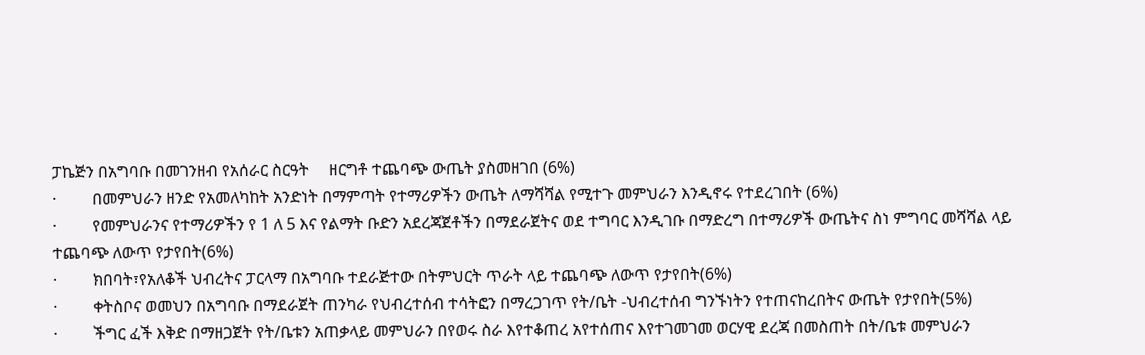ፓኬጅን በአግባቡ በመገንዘብ የአሰራር ስርዓት     ዘርግቶ ተጨባጭ ውጤት ያስመዘገበ (6%)
·         በመምህራን ዘንድ የአመለካከት አንድነት በማምጣት የተማሪዎችን ውጤት ለማሻሻል የሚተጉ መምህራን እንዲኖሩ የተደረገበት (6%)
·         የመምህራንና የተማሪዎችን የ 1 ለ 5 እና የልማት ቡድን አደረጃጀቶችን በማደራጀትና ወደ ተግባር እንዲገቡ በማድረግ በተማሪዎች ውጤትና ስነ ምግባር መሻሻል ላይ ተጨባጭ ለውጥ የታየበት(6%)
·         ክበባት፣የአለቆች ህብረትና ፓርላማ በአግባቡ ተደራጅተው በትምህርት ጥራት ላይ ተጨባጭ ለውጥ የታየበት(6%)
·         ቀትስቦና ወመህን በአግባቡ በማደራጀት ጠንካራ የህብረተሰብ ተሳትፎን በማረጋገጥ የት/ቤት -ህብረተሰብ ግንኙነትን የተጠናከረበትና ውጤት የታየበት(5%)
·         ችግር ፈች እቅድ በማዘጋጀት የት/ቤቱን አጠቃላይ መምህራን በየወሩ ስራ እየተቆጠረ አየተሰጠና እየተገመገመ ወርሃዊ ደረጃ በመስጠት በት/ቤቱ መምህራን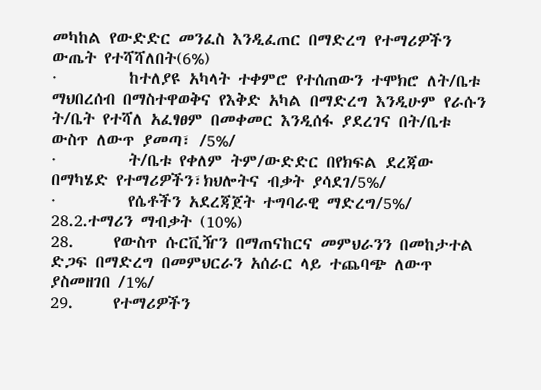መካከል የውድድር መንፈስ እንዲፈጠር በማድረግ የተማሪዎችን ውጤት የተሻሻለበት(6%)
·         ከተለያዩ አካላት ተቀምሮ የተሰጠውን ተሞክሮ ለት/ቤቱ ማህበረሰብ በማስተዋወቅና የእቅድ አካል በማድረግ እንዲሁም የራሱን ት/ቤት የተሻለ አፈፃፀም በመቀመር እንዲሰፋ ያደረገና በት/ቤቱ ውስጥ ለውጥ ያመጣ፣ /5%/
·         ት/ቤቱ የቀለም ትም/ውድድር በየክፍል ደረጃው በማካሄድ የተማሪዎችን፣ክህሎትና ብቃት ያሳደገ/5%/
·         የሴቶችን አደረጃጀት ተግባራዊ ማድረግ/5%/
28.2.ተማሪን ማብቃት (10%)
28.     የውስጥ ሱርቪዥን በማጠናከርና መምህራንን በመከታተል ድጋፍ በማድረግ በመምህርራን አሰራር ላይ ተጨባጭ ለውጥ ያስመዘገበ /1%/
29.     የተማሪዎችን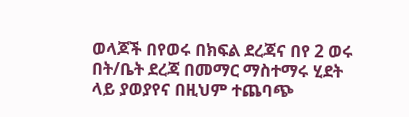ወላጆች በየወሩ በክፍል ደረጃና በየ 2 ወሩ በት/ቤት ደረጃ በመማር ማስተማሩ ሂደት ላይ ያወያየና በዚህም ተጨባጭ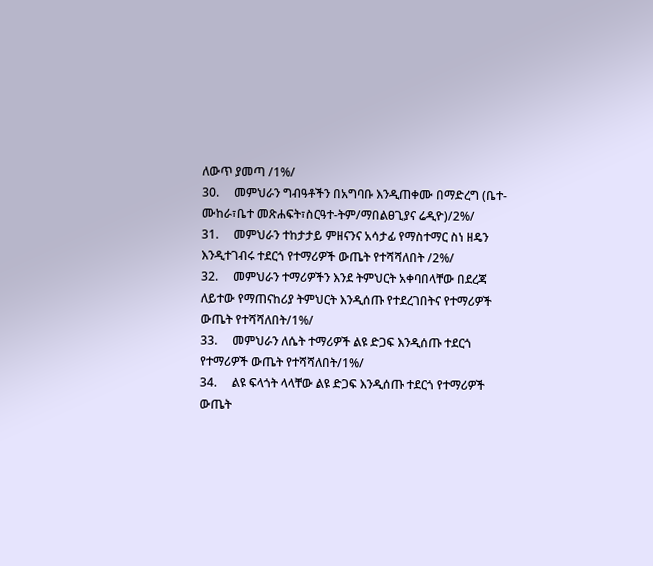ለውጥ ያመጣ /1%/
30.     መምህራን ግብዓቶችን በአግባቡ እንዲጠቀሙ በማድረግ (ቤተ-ሙከራ፣ቤተ መጽሐፍት፣ስርዓተ-ትም/ማበልፀጊያና ሬዲዮ)/2%/
31.     መምህራን ተከታታይ ምዘናንና አሳታፊ የማስተማር ስነ ዘዴን እንዲተገብሩ ተደርጎ የተማሪዎች ውጤት የተሻሻለበት /2%/
32.     መምህራን ተማሪዎችን እንደ ትምህርት አቀባበላቸው በደረጃ ለይተው የማጠናከሪያ ትምህርት እንዲሰጡ የተደረገበትና የተማሪዎች ውጤት የተሻሻለበት/1%/
33.     መምህራን ለሴት ተማሪዎች ልዩ ድጋፍ እንዲሰጡ ተደርጎ የተማሪዎች ውጤት የተሻሻለበት/1%/
34.     ልዩ ፍላጎት ላላቸው ልዩ ድጋፍ እንዲሰጡ ተደርጎ የተማሪዎች ውጤት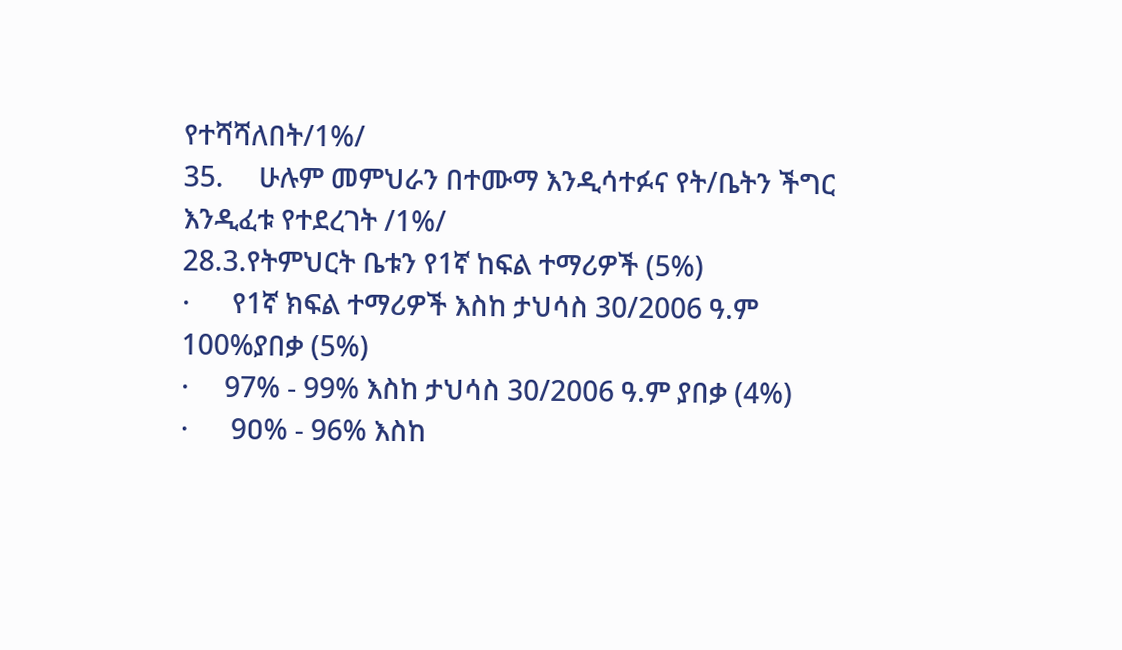የተሻሻለበት/1%/
35.     ሁሉም መምህራን በተሙማ እንዲሳተፉና የት/ቤትን ችግር እንዲፈቱ የተደረገት /1%/
28.3.የትምህርት ቤቱን የ1ኛ ከፍል ተማሪዎች (5%)
·      የ1ኛ ክፍል ተማሪዎች እስከ ታህሳስ 30/2006 ዓ.ም 100%ያበቃ (5%)
·     97% - 99% እስከ ታህሳስ 30/2006 ዓ.ም ያበቃ (4%)
·      9ዐ% - 96% እስከ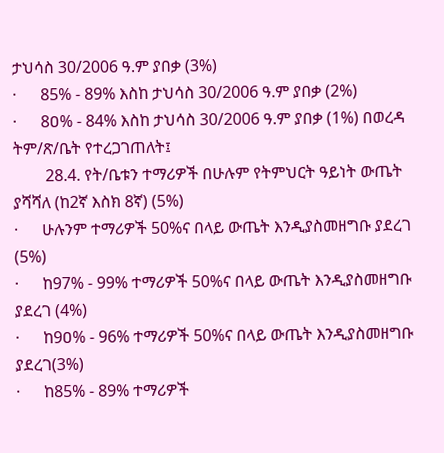ታህሳስ 30/2006 ዓ.ም ያበቃ (3%)
·      85% - 89% እስከ ታህሳስ 30/2006 ዓ.ም ያበቃ (2%)
·      8ዐ% - 84% እስከ ታህሳስ 30/2006 ዓ.ም ያበቃ (1%) በወረዳ ትም/ጽ/ቤት የተረጋገጠለት፤
        28.4. የት/ቤቱን ተማሪዎች በሁሉም የትምህርት ዓይነት ውጤት ያሻሻለ (ከ2ኛ እስክ 8ኛ) (5%)
·      ሁሉንም ተማሪዎች 50%ና በላይ ውጤት እንዲያስመዘግቡ ያደረገ (5%)
·      ከ97% - 99% ተማሪዎች 50%ና በላይ ውጤት እንዲያስመዘግቡ ያደረገ (4%)
·      ከ9ዐ% - 96% ተማሪዎች 50%ና በላይ ውጤት እንዲያስመዘግቡ ያደረገ(3%)
·      ከ85% - 89% ተማሪዎች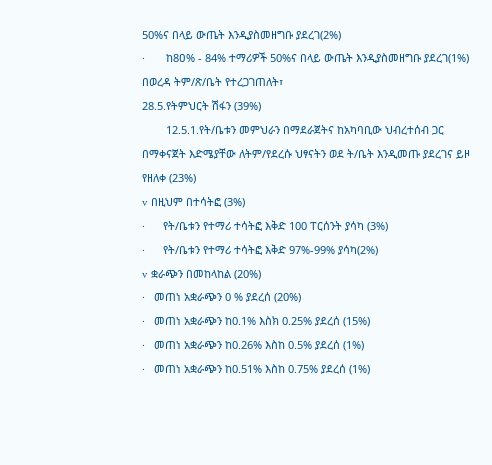50%ና በላይ ውጤት እንዲያስመዘግቡ ያደረገ(2%)
·       ከ8ዐ% - 84% ተማሪዎች 50%ና በላይ ውጤት እንዲያስመዘግቡ ያደረገ(1%) በወረዳ ትም/ጽ/ቤት የተረጋገጠለት፣
28.5.የትምህርት ሽፋን (39%)
        12.5.1.የት/ቤቱን መምህራን በማደራጀትና ከአካባቢው ህብረተሰብ ጋር በማቀናጀት እድሜያቸው ለትም/የደረሱ ህፃናትን ወደ ት/ቤት እንዲመጡ ያደረገና ይዞ የዘለቀ (23%)
v  በዚህም በተሳትፎ (3%)
·      የት/ቤቱን የተማሪ ተሳትፎ እቅድ 100 ፐርሰንት ያሳካ (3%)
·      የት/ቤቱን የተማሪ ተሳትፎ እቅድ 97%-99% ያሳካ(2%)
v  ቋራጭን በመከላከል (20%)
·   መጠነ አቋራጭን 0 % ያደረሰ (20%)
·   መጠነ አቋራጭን ከ0.1% እስክ 0.25% ያደረሰ (15%)
·   መጠነ አቋራጭን ከ0.26% እስከ 0.5% ያደረሰ (1%)
·   መጠነ አቋራጭን ከ0.51% እስከ 0.75% ያደረሰ (1%)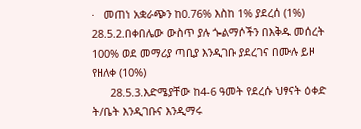·   መጠነ አቋራጭን ከ0.76% እስከ 1% ያደረሰ (1%)
28.5.2.በቀበሌው ውስጥ ያሉ ጐልማሶችን በእቅዱ መሰረት 100% ወደ መማሪያ ጣቢያ እንዲገቡ ያደረገና በሙሉ ይዞ የዘለቀ (10%)
      28.5.3.እድሜያቸው ከ4-6 ዓመት የደረሱ ህፃናት ዕቀድ ት/ቤት እንዲገቡና እንዲማሩ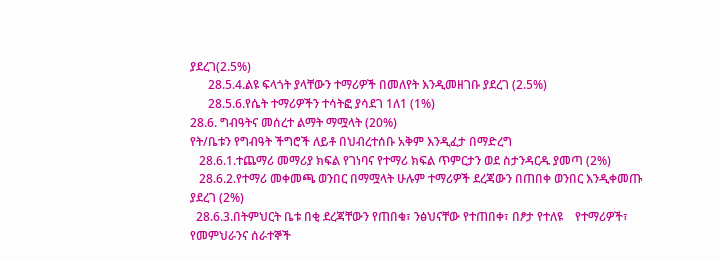ያደረገ(2.5%)
      28.5.4.ልዩ ፍላጎት ያላቸውን ተማሪዎች በመለየት እንዲመዘገቡ ያደረገ (2.5%)
      28.5.6.የሴት ተማሪዎችን ተሳትፎ ያሳደገ 1ለ1 (1%)
28.6. ግብዓትና መሰረተ ልማት ማሟላት (20%)
የት/ቤቱን የግብዓት ችግሮች ለይቶ በህብረተሰቡ አቅም እንዲፈታ በማድረግ
   28.6.1.ተጨማሪ መማሪያ ክፍል የገነባና የተማሪ ክፍል ጥምርታን ወደ ስታንዳርዱ ያመጣ (2%)
   28.6.2.የተማሪ መቀመጫ ወንበር በማሟላት ሁሉም ተማሪዎች ደረጃውን በጠበቀ ወንበር እንዲቀመጡ ያደረገ (2%)
  28.6.3.በትምህርት ቤቱ በቂ ደረጃቸውን የጠበቁ፣ ንፅህናቸው የተጠበቀ፣ በፆታ የተለዩ    የተማሪዎች፣ የመምህራንና ሰራተኞች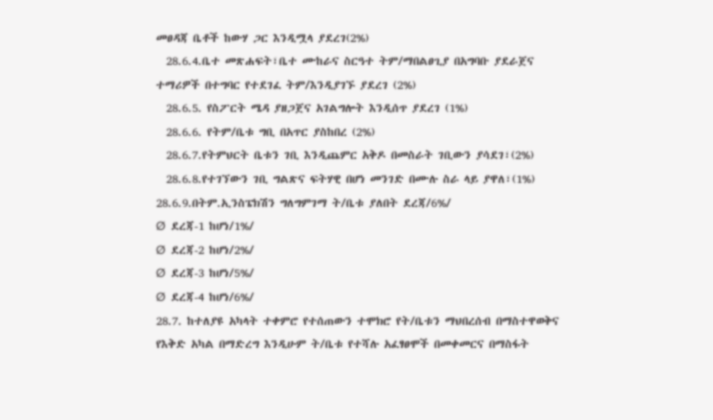መፀዳጃ ቤቶች ከውሃ ጋር እንዲሟላ ያደረገ(2%)
  28.6.4.ቤተ መጽሐፍት፣ቤተ ሙከራና ስርዓተ ትም/ማበልፀጊያ በአግባቡ ያደራጀና ተማሪዎች በተግባር የተደገፈ ትም/እንዲያገኙ ያደረገ (2%)
  28.6.5. የስፖርት ሜዳ ያዘጋጀና አገልግሎት እንዲሰጥ ያደረገ (1%)
  28.6.6. የትም/ቤቱ ግቢ በአጥር ያስከበረ (2%)
  28.6.7.የትምህርት ቤቱን ገቢ እንዲጨምር አቅዶ በመስራት ገቢውን ያሳደገ፣(2%)
  28.6.8.የተገኘውን ገቢ ግልጽና ፍትሃዊ በሆነ መንገድ በሙሉ ስራ ላይ ያዋለ፣(1%)
28.6.9.በትም.ኢንስፔክሽን ግለግምገማ ት/ቤቱ ያለበት ደረጃ/6%/
Ø  ደረጃ-1 ከሆነ/1%/
Ø  ደረጃ-2 ከሆነ/2%/
Ø  ደረጃ-3 ከሆነ/5%/
Ø  ደረጃ-4 ከሆነ/6%/
28.7. ከተለያዩ አካላት ተቀምሮ የተሰጠውን ተሞክሮ የት/ቤቱን ማህበረሰብ በማስተዋወቅና የእቅድ አካል በማድረግ እንዲሁም ት/ቤቱ የተሻሉ አፈፃፀሞች በመቀመርና በማስፋት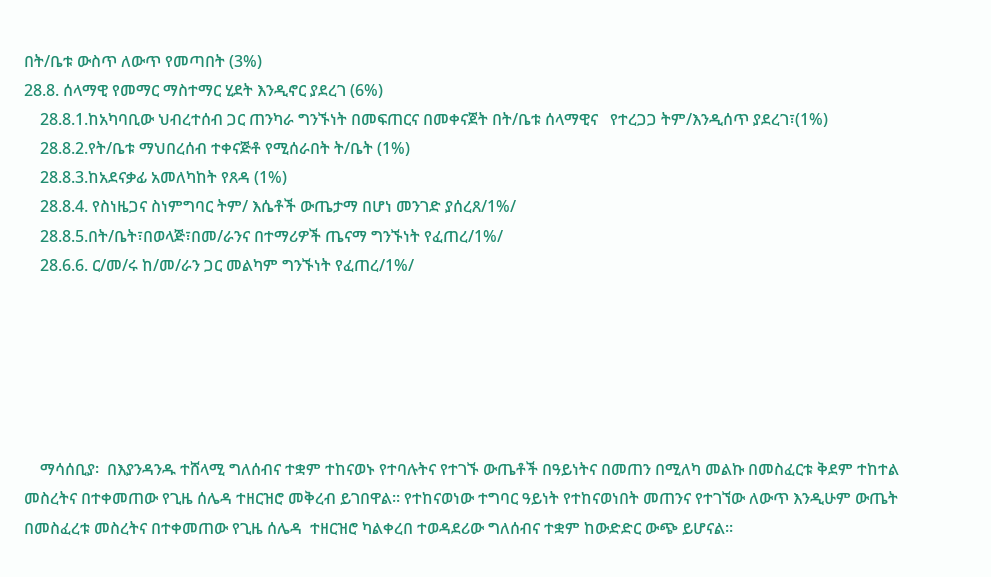በት/ቤቱ ውስጥ ለውጥ የመጣበት (3%)
28.8. ሰላማዊ የመማር ማስተማር ሂደት እንዲኖር ያደረገ (6%)
    28.8.1.ከአካባቢው ህብረተሰብ ጋር ጠንካራ ግንኙነት በመፍጠርና በመቀናጀት በት/ቤቱ ሰላማዊና   የተረጋጋ ትም/እንዲሰጥ ያደረገ፣(1%)
    28.8.2.የት/ቤቱ ማህበረሰብ ተቀናጅቶ የሚሰራበት ት/ቤት (1%)
    28.8.3.ከአደናቃፊ አመለካከት የጸዳ (1%)
    28.8.4. የስነዜጋና ስነምግባር ትም/ እሴቶች ውጤታማ በሆነ መንገድ ያሰረጸ/1%/
    28.8.5.በት/ቤት፣በወላጅ፣በመ/ራንና በተማሪዎች ጤናማ ግንኙነት የፈጠረ/1%/
    28.6.6. ር/መ/ሩ ከ/መ/ራን ጋር መልካም ግንኙነት የፈጠረ/1%/






    ማሳሰቢያ፡  በእያንዳንዱ ተሸላሚ ግለሰብና ተቋም ተከናወኑ የተባሉትና የተገኙ ውጤቶች በዓይነትና በመጠን በሚለካ መልኩ በመስፈርቱ ቅደም ተከተል መስረትና በተቀመጠው የጊዜ ሰሌዳ ተዘርዝሮ መቅረብ ይገበዋል፡፡ የተከናወነው ተግባር ዓይነት የተከናወነበት መጠንና የተገኘው ለውጥ እንዲሁም ውጤት በመስፈረቱ መስረትና በተቀመጠው የጊዜ ሰሌዳ  ተዘርዝሮ ካልቀረበ ተወዳደሪው ግለሰብና ተቋም ከውድድር ውጭ ይሆናል፡፡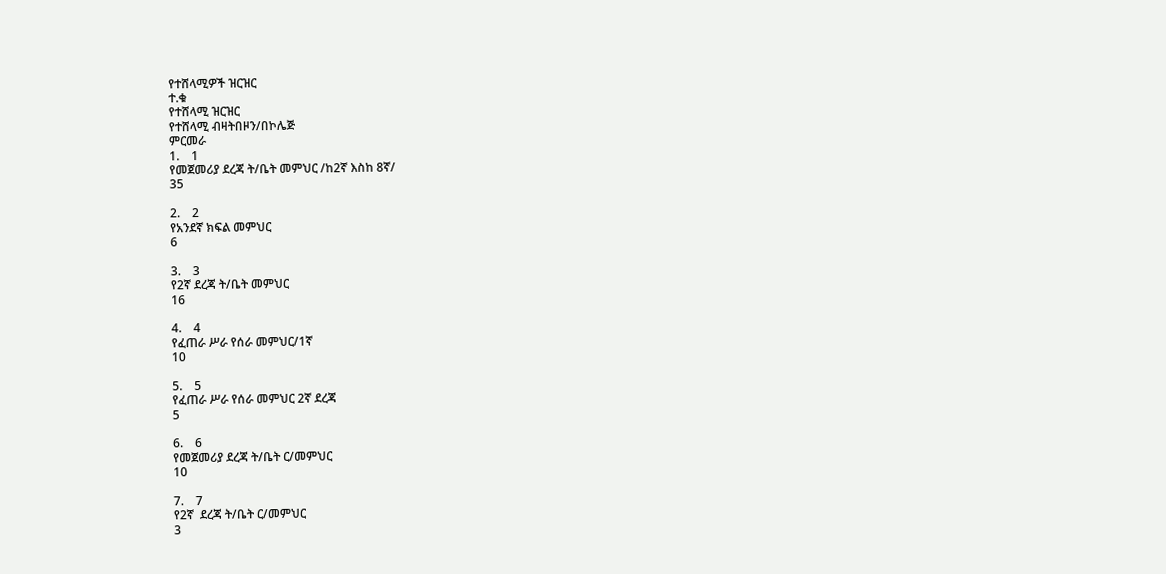የተሸላሚዎች ዝርዝር
ተ.ቁ
የተሸላሚ ዝርዝር
የተሸላሚ ብዛትበዞን/በኮሌጅ
ምርመራ
1.    1
የመጀመሪያ ደረጃ ት/ቤት መምህር /ከ2ኛ እስከ 8ኛ/
35

2.    2
የአንደኛ ክፍል መምህር
6

3.    3
የ2ኛ ደረጃ ት/ቤት መምህር
16

4.    4
የፈጠራ ሥራ የሰራ መምህር/1ኛ
10

5.    5
የፈጠራ ሥራ የሰራ መምህር 2ኛ ደረጃ
5

6.    6
የመጀመሪያ ደረጃ ት/ቤት ር/መምህር
10

7.    7
የ2ኛ  ደረጃ ት/ቤት ር/መምህር
3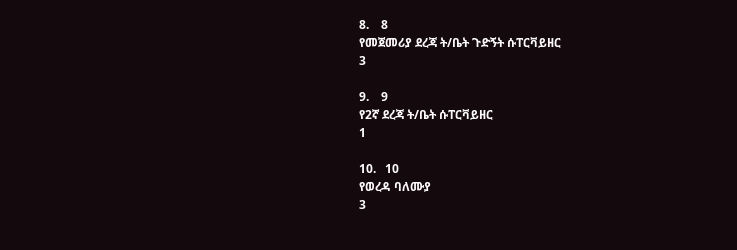8.    8
የመጀመሪያ ደረጃ ት/ቤት ጉድኝት ሱፐርቫይዘር
3

9.    9
የ2ኛ ደረጃ ት/ቤት ሱፐርቫይዘር
1

10.   10
የወረዳ ባለሙያ
3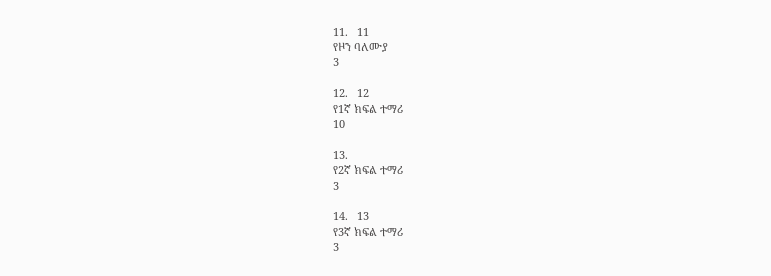11.   11
የዞን ባለሙያ
3

12.   12
የ1ኛ ክፍል ተማሪ
10

13.
የ2ኛ ክፍል ተማሪ
3

14.   13
የ3ኛ ክፍል ተማሪ
3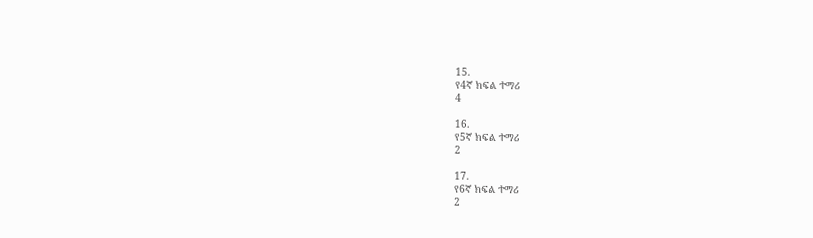15.
የ4ኛ ክፍል ተማሪ
4

16.
የ5ኛ ክፍል ተማሪ
2

17.
የ6ኛ ክፍል ተማሪ
2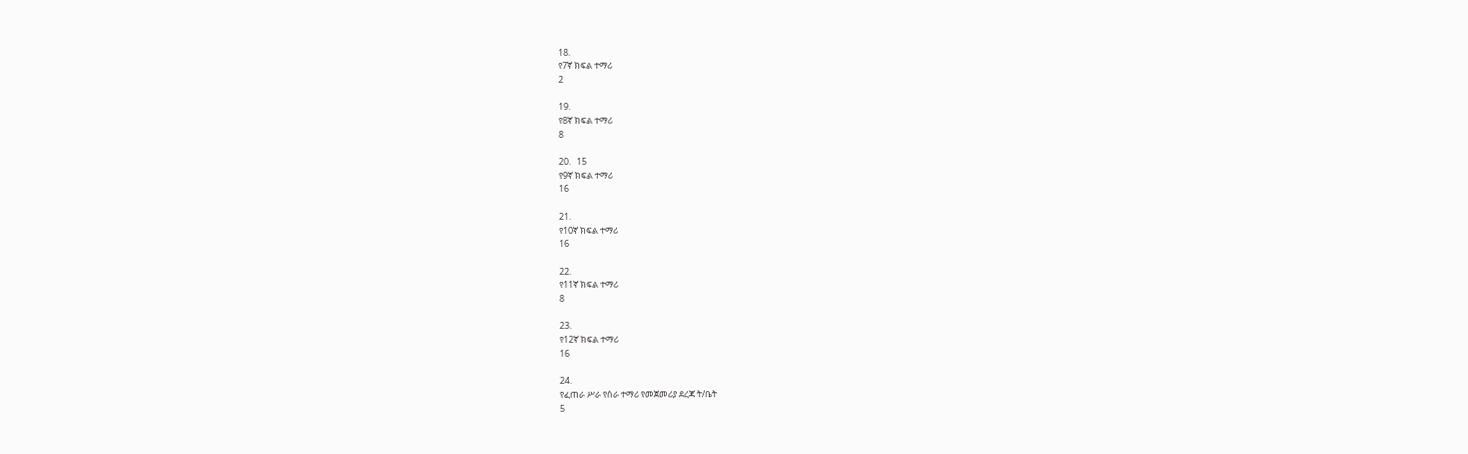18.
የ7ኛ ክፍል ተማሪ
2

19.
የ8ኛ ክፍል ተማሪ
8

20.   15
የ9ኛ ክፍል ተማሪ
16

21.
የ10ኛ ክፍል ተማሪ
16

22.
የ11ኛ ክፍል ተማሪ
8

23.
የ12ኛ ክፍል ተማሪ
16

24.
የፈጠራ ሥራ የሰራ ተማሪ የመጀመሪያ ደረጃ ት/ቤት
5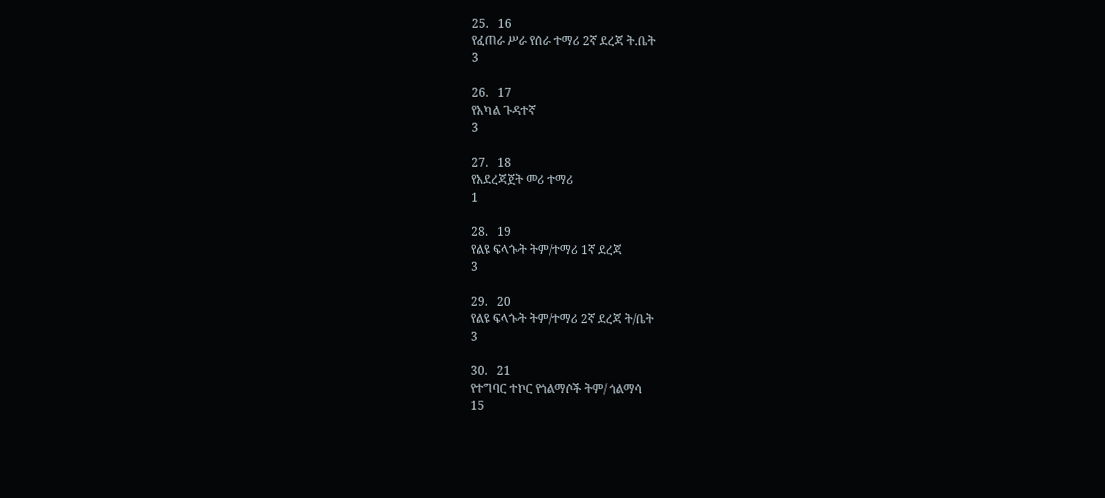25.   16
የፈጠራ ሥራ የሰራ ተማሪ 2ኛ ደረጃ ት.ቤት
3

26.   17
የአካል ጉዳተኛ
3

27.   18
የአደረጃጀት መሪ ተማሪ
1

28.   19
የልዩ ፍላጐት ትም/ተማሪ 1ኛ ደረጃ
3

29.   20
የልዩ ፍላጐት ትም/ተማሪ 2ኛ ደረጃ ት/ቤት
3

30.   21
የተግባር ተኮር የጎልማሶች ትም/ ጎልማሳ
15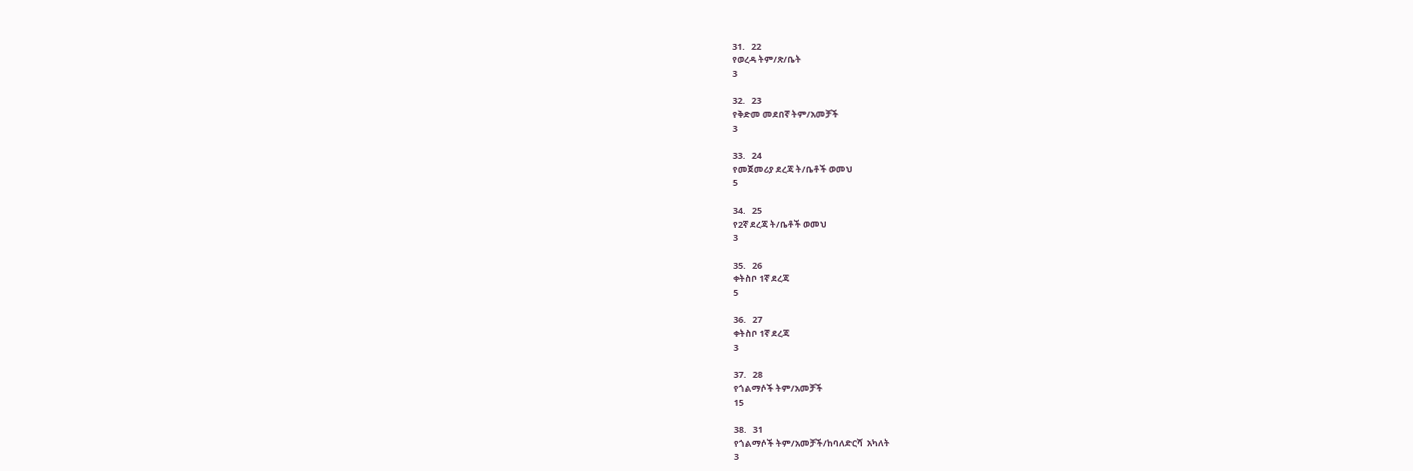31.   22
የወረዳ ትም/ጽ/ቤት
3

32.   23
የቅድመ መደበኛ ትም/አመቻች
3

33.   24
የመጀመሪያ ደረጃ ት/ቤቶች ወመህ
5

34.   25
የ2ኛ ደረጃ ት/ቤቶች ወመህ
3

35.   26
ቀትስቦ 1ኛ ደረጃ
5

36.   27
ቀትስቦ 1ኛ ደረጃ
3

37.   28
የጎልማሶች ትም/አመቻች
15

38.   31
የጎልማሶች ትም/አመቻች/ከባለድርሻ  አካለት
3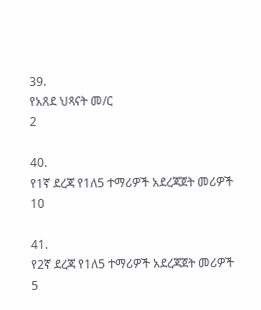39.
የአጸደ ህጻናት መ/ር
2

40.
የ1ኛ ደረጃ የ1ለ5 ተማሪዎች አደረጃጀት መሪዎች
10

41.
የ2ኛ ደረጃ የ1ለ5 ተማሪዎች አደረጃጀት መሪዎች
5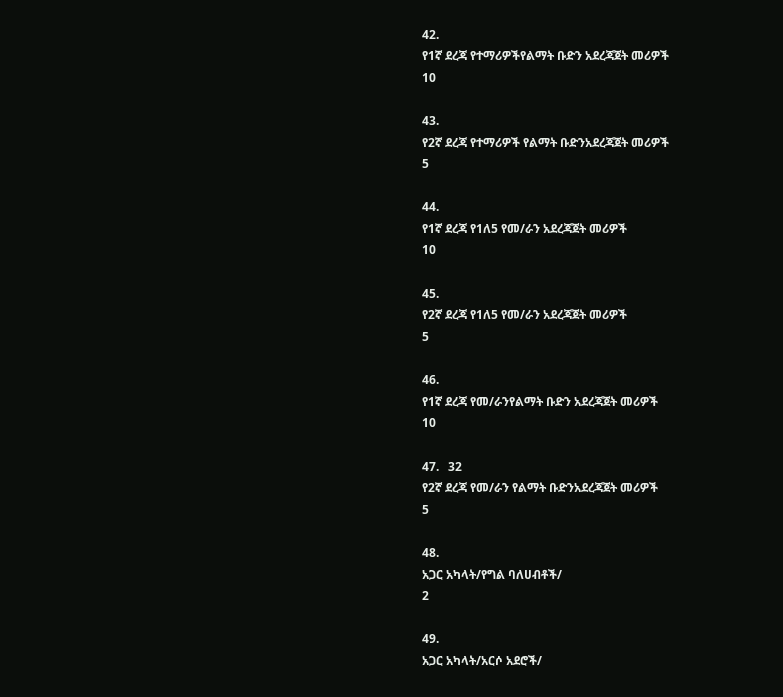42.
የ1ኛ ደረጃ የተማሪዎችየልማት ቡድን አደረጃጀት መሪዎች
10

43.
የ2ኛ ደረጃ የተማሪዎች የልማት ቡድንአደረጃጀት መሪዎች
5

44.
የ1ኛ ደረጃ የ1ለ5 የመ/ራን አደረጃጀት መሪዎች
10

45.
የ2ኛ ደረጃ የ1ለ5 የመ/ራን አደረጃጀት መሪዎች
5

46.
የ1ኛ ደረጃ የመ/ራንየልማት ቡድን አደረጃጀት መሪዎች
10

47.   32
የ2ኛ ደረጃ የመ/ራን የልማት ቡድንአደረጃጀት መሪዎች
5

48.
አጋር አካላት/የግል ባለሀብቶች/
2

49.
አጋር አካላት/አርሶ አደሮች/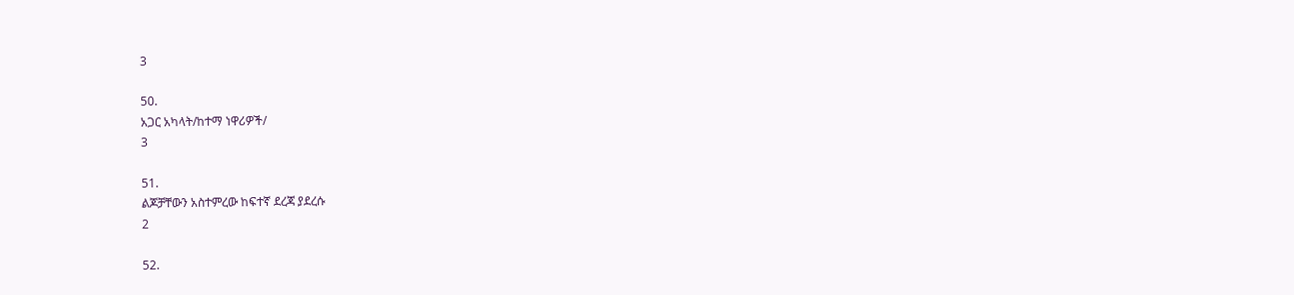3

50.
አጋር አካላት/ከተማ ነዋሪዎች/
3

51.
ልጆቻቸውን አስተምረው ከፍተኛ ደረጃ ያደረሱ
2

52.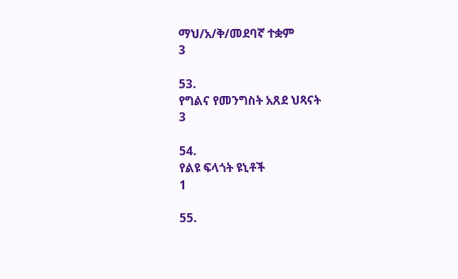ማህ/አ/ቅ/መደባኛ ተቋም
3

53.
የግልና የመንግስት አጸደ ህጻናት
3

54.
የልዩ ፍላጎት ዩኒቶች
1

55.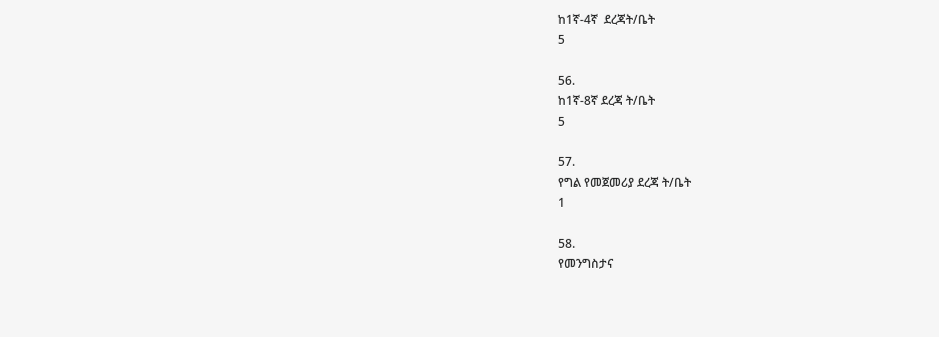ከ1ኛ-4ኛ  ደረጃት/ቤት
5

56.
ከ1ኛ-8ኛ ደረጃ ት/ቤት
5

57.
የግል የመጀመሪያ ደረጃ ት/ቤት
1

58.
የመንግስታና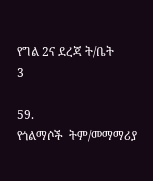የግል 2ና ደረጃ ት/ቤት
3

59.
የጎልማሶች  ትም/መማማሪያ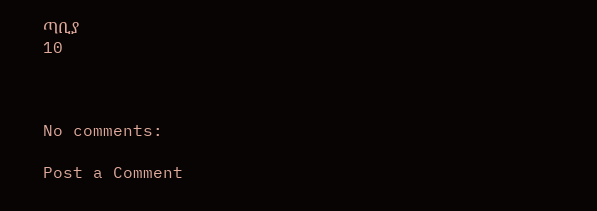ጣቢያ
10



No comments:

Post a Comment